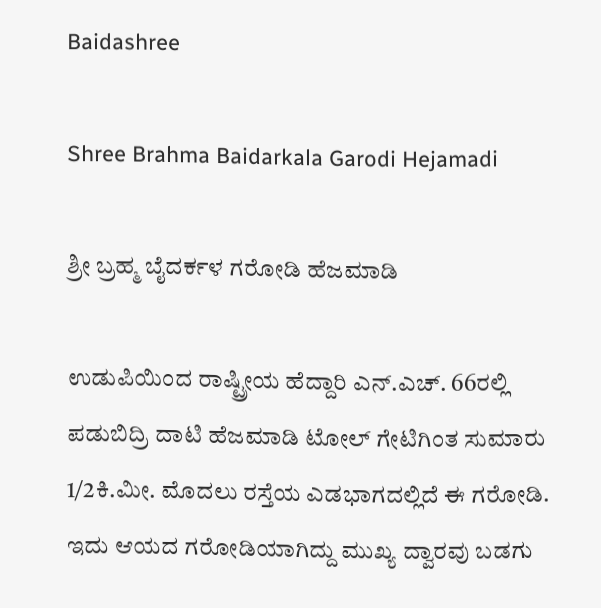Baidashree

Shree Brahma Baidarkala Garodi Hejamadi

ಶ್ರೀ ಬ್ರಹ್ಮ ಬೈದರ್ಕಳ ಗರೋಡಿ ಹೆಜಮಾಡಿ

ಉಡುಪಿಯಿಂದ ರಾಷ್ಟ್ರೀಯ ಹೆದ್ದಾರಿ ಎನ್.ಎಚ್. 66ರಲ್ಲಿ ಪಡುಬಿದ್ರಿ ದಾಟಿ ಹೆಜಮಾಡಿ ಟೋಲ್ ಗೇಟಿಗಿಂತ ಸುಮಾರು 1/2ಕಿ.ಮೀ. ಮೊದಲು ರಸ್ತೆಯ ಎಡಭಾಗದಲ್ಲಿದೆ ಈ ಗರೋಡಿ.
ಇದು ಆಯದ ಗರೋಡಿಯಾಗಿದ್ದು ಮುಖ್ಯ ದ್ವಾರವು ಬಡಗು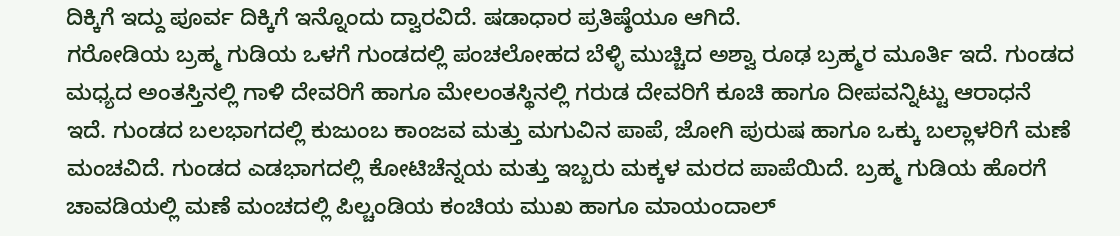ದಿಕ್ಕಿಗೆ ಇದ್ದು ಪೂರ್ವ ದಿಕ್ಕಿಗೆ ಇನ್ನೊಂದು ದ್ವಾರವಿದೆ. ಷಡಾಧಾರ ಪ್ರತಿಷ್ಠೆಯೂ ಆಗಿದೆ.
ಗರೋಡಿಯ ಬ್ರಹ್ಮ ಗುಡಿಯ ಒಳಗೆ ಗುಂಡದಲ್ಲಿ ಪಂಚಲೋಹದ ಬೆಳ್ಳಿ ಮುಚ್ಚಿದ ಅಶ್ವಾ ರೂಢ ಬ್ರಹ್ಮರ ಮೂರ್ತಿ ಇದೆ. ಗುಂಡದ ಮಧ್ಯದ ಅಂತಸ್ತಿನಲ್ಲಿ ಗಾಳಿ ದೇವರಿಗೆ ಹಾಗೂ ಮೇಲಂತಸ್ಥಿನಲ್ಲಿ ಗರುಡ ದೇವರಿಗೆ ಕೂಚಿ ಹಾಗೂ ದೀಪವನ್ನಿಟ್ಟು ಆರಾಧನೆ ಇದೆ. ಗುಂಡದ ಬಲಭಾಗದಲ್ಲಿ ಕುಜುಂಬ ಕಾಂಜವ ಮತ್ತು ಮಗುವಿನ ಪಾಪೆ, ಜೋಗಿ ಪುರುಷ ಹಾಗೂ ಒಕ್ಕು ಬಲ್ಲಾಳರಿಗೆ ಮಣೆ ಮಂಚವಿದೆ. ಗುಂಡದ ಎಡಭಾಗದಲ್ಲಿ ಕೋಟಿಚೆನ್ನಯ ಮತ್ತು ಇಬ್ಬರು ಮಕ್ಕಳ ಮರದ ಪಾಪೆಯಿದೆ. ಬ್ರಹ್ಮ ಗುಡಿಯ ಹೊರಗೆ ಚಾವಡಿಯಲ್ಲಿ ಮಣೆ ಮಂಚದಲ್ಲಿ ಪಿಲ್ಚಂಡಿಯ ಕಂಚಿಯ ಮುಖ ಹಾಗೂ ಮಾಯಂದಾಲ್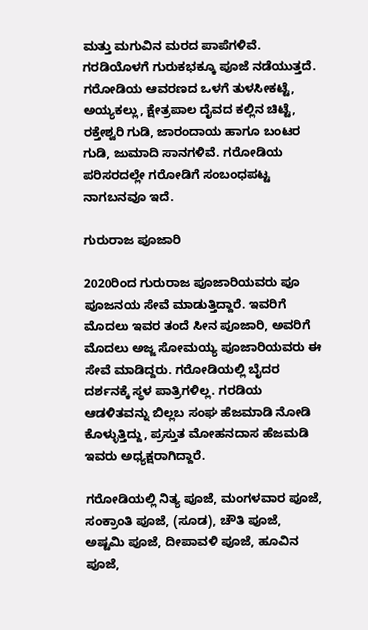ಮತ್ತು ಮಗುವಿನ ಮರದ ಪಾಪೆಗಳಿವೆ. ಗರಡಿಯೊಳಗೆ ಗುರುಕಭಕ್ಕೂ ಪೂಜೆ ನಡೆಯುತ್ತದೆ.
ಗರೋಡಿಯ ಆವರಣದ ಒಳಗೆ ತುಳಸೀಕಟ್ಟೆ, ಅಯ್ಯಕಲ್ಲು, ಕ್ಷೇತ್ರಪಾಲ ದೈವದ ಕಲ್ಲಿನ ಚಿಟ್ಟೆ, ರಕ್ತೇಶ್ವರಿ ಗುಡಿ, ಜಾರಂದಾಯ ಹಾಗೂ ಬಂಟರ ಗುಡಿ, ಜುಮಾದಿ ಸಾನಗಳಿವೆ. ಗರೋಡಿಯ ಪರಿಸರದಲ್ಲೇ ಗರೋಡಿಗೆ ಸಂಬಂಧಪಟ್ಟ ನಾಗಬನವೂ ಇದೆ.

ಗುರುರಾಜ ಪೂಜಾರಿ

2020ರಿಂದ ಗುರುರಾಜ ಪೂಜಾರಿಯವರು ಪೂ ಪೂಜನಯ ಸೇವೆ ಮಾಡುತ್ತಿದ್ದಾರೆ. ಇವರಿಗೆ ಮೊದಲು ಇವರ ತಂದೆ ಸೀನ ಪೂಜಾರಿ, ಅವರಿಗೆ ಮೊದಲು ಅಜ್ಜ ಸೋಮಯ್ಯ ಪೂಜಾರಿಯವರು ಈ ಸೇವೆ ಮಾಡಿದ್ದರು. ಗರೋಡಿಯಲ್ಲಿ ಬೈದರ ದರ್ಶನಕ್ಕೆ ಸ್ಥಳ ಪಾತ್ರಿಗಳಿಲ್ಲ. ಗರಡಿಯ ಆಡಳಿತವನ್ನು ಬಿಲ್ಲಬ ಸಂಘ ಹೆಜಮಾಡಿ ನೋಡಿ ಕೊಳ್ಳುತ್ತಿದ್ದು, ಪ್ರಸ್ತುತ ಮೋಹನದಾಸ ಹೆಜಮಡಿ ಇವರು ಅಧ್ಯಕ್ಷರಾಗಿದ್ದಾರೆ.

ಗರೋಡಿಯಲ್ಲಿ ನಿತ್ಯ ಪೂಜೆ, ಮಂಗಳವಾರ ಪೂಜೆ, ಸಂಕ್ರಾಂತಿ ಪೂಜೆ, (ಸೂಡ), ಚೌತಿ ಪೂಜೆ, ಅಷ್ಟಮಿ ಪೂಜೆ, ದೀಪಾವಳಿ ಪೂಜೆ, ಹೂವಿನ ಪೂಜೆ,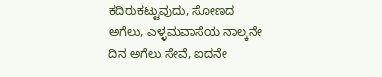ಕದಿರುಕಟ್ಟುವುದು, ಸೋಣದ ಅಗೆಲು, ಎಳ್ಳಮವಾಸೆಯ ನಾಲ್ಕನೇ ದಿನ ಅಗೆಲು ಸೇವೆ, ಐದನೇ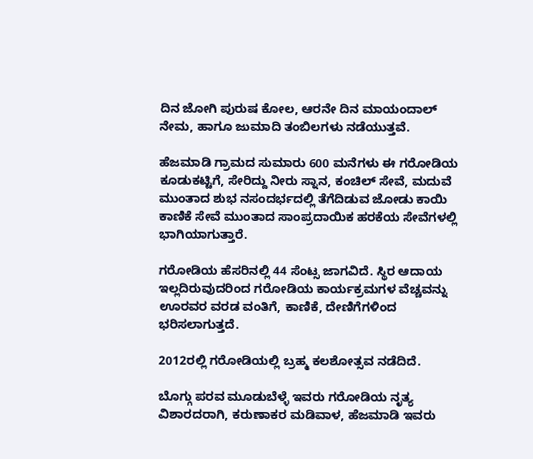ದಿನ ಜೋಗಿ ಪುರುಷ ಕೋಲ, ಆರನೇ ದಿನ ಮಾಯಂದಾಲ್ ನೇಮ, ಹಾಗೂ ಜುಮಾದಿ ತಂಬಿಲಗಳು ನಡೆಯುತ್ತವೆ.

ಹೆಜಮಾಡಿ ಗ್ರಾಮದ ಸುಮಾರು 600 ಮನೆಗಳು ಈ ಗರೋಡಿಯ ಕೂಡುಕಟ್ಟಿಗೆ, ಸೇರಿದ್ದು ನೀರು ಸ್ನಾನ, ಕಂಚಿಲ್ ಸೇವೆ, ಮದುವೆ ಮುಂತಾದ ಶುಭ ನಸಂದರ್ಭದಲ್ಲಿ ತೆಗೆದಿಡುವ ಜೋಡು ಕಾಯಿ ಕಾಣಿಕೆ ಸೇವೆ ಮುಂತಾದ ಸಾಂಪ್ರದಾಯಿಕ ಹರಕೆಯ ಸೇವೆಗಳಲ್ಲಿ ಭಾಗಿಯಾಗುತ್ತಾರೆ.

ಗರೋಡಿಯ ಹೆಸರಿನಲ್ಲಿ 44 ಸೆಂಟ್ಸ ಜಾಗವಿದೆ. ಸ್ಥಿರ ಆದಾಯ ಇಲ್ಲದಿರುವುದರಿಂದ ಗರೋಡಿಯ ಕಾರ್ಯಕ್ರಮಗಳ ವೆಚ್ಚವನ್ನು ಊರವರ ವರಡ ವಂತಿಗೆ, ಕಾಣಿಕೆ, ದೇಣಿಗೆಗಳಿಂದ ಭರಿಸಲಾಗುತ್ತದೆ.

2012ರಲ್ಲಿ ಗರೋಡಿಯಲ್ಲಿ ಬ್ರಹ್ಮ ಕಲಶೋತ್ಸವ ನಡೆದಿದೆ.

ಬೊಗ್ಗು ಪರವ ಮೂಡುಬೆಳ್ಳೆ ಇವರು ಗರೋಡಿಯ ನೃತ್ಯ ವಿಶಾರದರಾಗಿ, ಕರುಣಾಕರ ಮಡಿವಾಳ, ಹೆಜಮಾಡಿ ಇವರು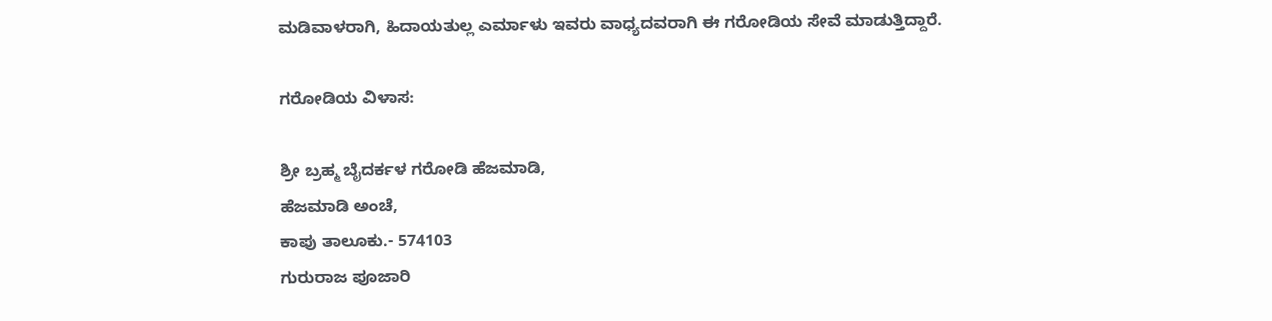ಮಡಿವಾಳರಾಗಿ, ಹಿದಾಯತುಲ್ಲ ಎರ್ಮಾಳು ಇವರು ವಾಧ್ಯದವರಾಗಿ ಈ ಗರೋಡಿಯ ಸೇವೆ ಮಾಡುತ್ತಿದ್ದಾರೆ.

ಗರೋಡಿಯ ವಿಳಾಸ:

ಶ್ರೀ ಬ್ರಹ್ಮ ಬೈದರ್ಕಳ ಗರೋಡಿ ಹೆಜಮಾಡಿ,
ಹೆಜಮಾಡಿ ಅಂಚೆ,
ಕಾಪು ತಾಲೂಕು.- 574103
ಗುರುರಾಜ ಪೂಜಾರಿ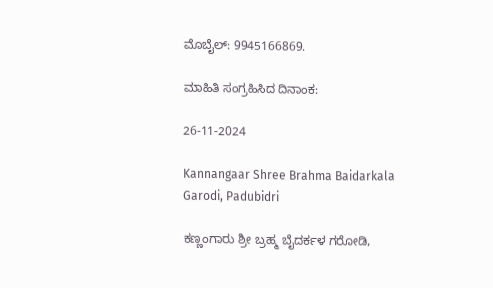ಮೊಬೈಲ್: 9945166869.

ಮಾಹಿತಿ ಸಂಗ್ರಹಿಸಿದ ದಿನಾಂಕ:

26-11-2024

Kannangaar Shree Brahma Baidarkala Garodi, Padubidri

ಕಣ್ಣಂಗಾರು ಶ್ರೀ ಬ್ರಹ್ಮ ಬೈದರ್ಕಳ ಗರೋಡಿ,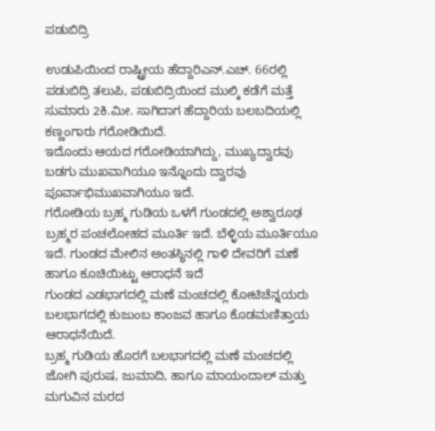ಪಡುಬಿದ್ರಿ

ಉಡುಪಿಯಿಂದ ರಾಷ್ಟ್ರೀಯ ಹೆದ್ದಾರಿಎನ್‌.ಎಚ್. 66ರಲ್ಲಿ ಪಡುಬಿದ್ರಿ ತಲುಪಿ, ಪಡುಬಿದ್ರಿಯಿಂದ ಮುಲ್ಕಿ ಕಡೆಗೆ ಮತ್ತೆ ಸುಮಾರು 2ಕಿ.ಮೀ. ಸಾಗಿದಾಗ ಹೆದ್ದಾರಿಯ ಬಲಬದಿಯಲ್ಲಿ ಕಣ್ಣಂಗಾರು ಗರೋಡಿಯಿದೆ.
ಇದೊಂದು ಆಯದ ಗರೋಡಿಯಾಗಿದ್ದು, ಮುಖ್ಯದ್ವಾರವು ಬಡಗು ಮುಖವಾಗಿಯೂ ಇನ್ನೊಂದು ದ್ವಾರವು ಪೂರ್ವಾಭಿಮುಖವಾಗಿಯೂ ಇದೆ.
ಗರೋಡಿಯ ಬ್ರಹ್ಮ ಗುಡಿಯ ಒಳಗೆ ಗುಂಡದಲ್ಲಿ ಅಶ್ವಾರೂಢ ಬ್ರಹ್ಮರ ಪಂಚಲೋಹದ ಮೂರ್ತಿ ಇದೆ. ಬೆಳ್ಳಿಯ ಮೂರ್ತಿಯೂ ಇದೆ. ಗುಂಡದ ಮೇಲಿನ ಅಂತಸ್ಧಿನಲ್ಲಿ ಗಾಳಿ ದೇವರಿಗೆ ಮಣೆ ಹಾಗೂ ಕೂಚಿಯಿಟ್ಟು ಆರಾಧನೆ ಇದೆ
ಗುಂಡದ ಎಡಭಾಗದಲ್ಲಿ ಮಣೆ ಮಂಚದಲ್ಲಿ ಕೋಟಿಚೆನ್ನಯರು ಬಲಭಾಗದಲ್ಲಿ ಕುಜುಂಬ ಕಾಂಜವ ಹಾಗೂ ಕೊಡಮಣಿತ್ತಾಯ ಆರಾಧನೆಯಿದೆ.
ಬ್ರಹ್ಮ ಗುಡಿಯ ಹೊರಗೆ ಬಲಭಾಗದಲ್ಲಿ ಮಣೆ ಮಂಚದಲ್ಲಿ ಜೋಗಿ ಪುರುಷ, ಜುಮಾದಿ, ಹಾಗೂ ಮಾಯಂದಾಲ್ ಮತ್ತು ಮಗುವಿನ ಮರದ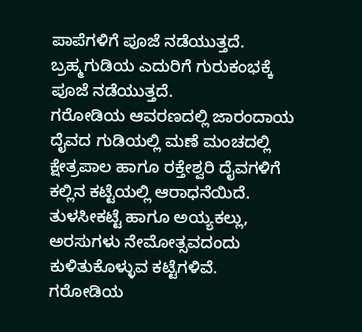ಪಾಪೆಗಳಿಗೆ ಪೂಜೆ ನಡೆಯುತ್ತದೆ.
ಬ್ರಹ್ಮಗುಡಿಯ ಎದುರಿಗೆ ಗುರುಕಂಭಕ್ಕೆ ಪೂಜೆ ನಡೆಯುತ್ತದೆ.
ಗರೋಡಿಯ ಆವರಣದಲ್ಲಿ ಜಾರಂದಾಯ ದೈವದ ಗುಡಿಯಲ್ಲಿ ಮಣೆ ಮಂಚದಲ್ಲಿ ಕ್ಷೇತ್ರಪಾಲ ಹಾಗೂ ರಕ್ತೇಶ್ವರಿ ದೈವಗಳಿಗೆ ಕಲ್ಲಿನ ಕಟ್ಟೆಯಲ್ಲಿ ಆರಾಧನೆಯಿದೆ.
ತುಳಸೀಕಟ್ಟೆ ಹಾಗೂ ಅಯ್ಯಕಲ್ಲು, ಅರಸುಗಳು ನೇಮೋತ್ಸವದಂದು ಕುಳಿತುಕೊಳ್ಳುವ ಕಟ್ಟೆಗಳಿವೆ. ಗರೋಡಿಯ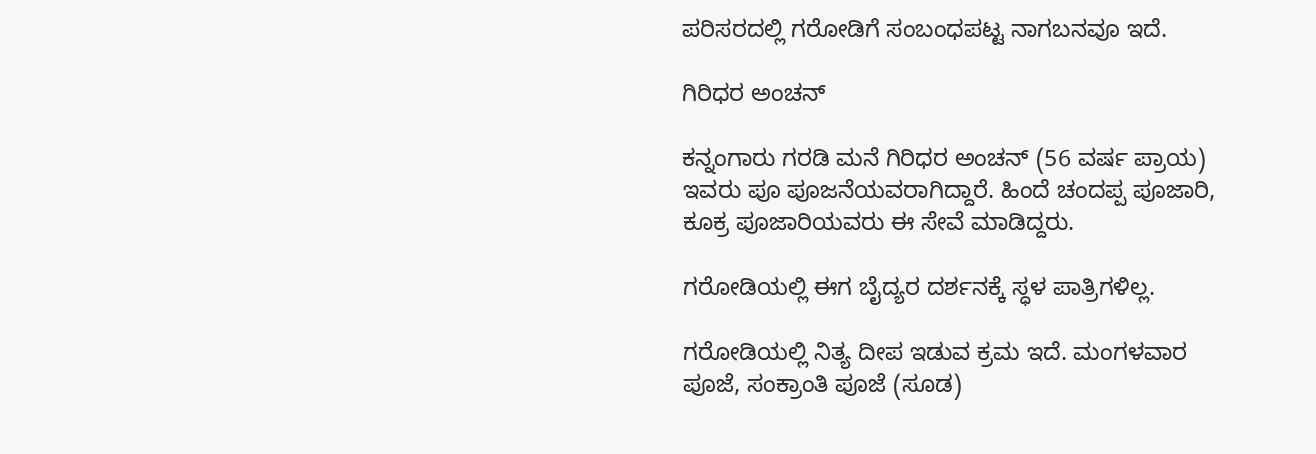ಪರಿಸರದಲ್ಲಿ ಗರೋಡಿಗೆ ಸಂಬಂಧಪಟ್ಟ ನಾಗಬನವೂ ಇದೆ.

ಗಿರಿಧರ ಅಂಚನ್

ಕನ್ನಂಗಾರು ಗರಡಿ ಮನೆ ಗಿರಿಧರ ಅಂಚನ್ (56 ವರ್ಷ ಪ್ರಾಯ) ಇವರು ಪೂ ಪೂಜನೆಯವರಾಗಿದ್ದಾರೆ. ಹಿಂದೆ ಚಂದಪ್ಪ ಪೂಜಾರಿ, ಕೂಕ್ರ ಪೂಜಾರಿಯವರು ಈ ಸೇವೆ ಮಾಡಿದ್ದರು.

ಗರೋಡಿಯಲ್ಲಿ ಈಗ ಬೈದ್ಯರ ದರ್ಶನಕ್ಕೆ ಸ್ಧಳ ಪಾತ್ರಿಗಳಿಲ್ಲ.

ಗರೋಡಿಯಲ್ಲಿ ನಿತ್ಯ ದೀಪ ಇಡುವ ಕ್ರಮ ಇದೆ. ಮಂಗಳವಾರ ಪೂಜೆ, ಸಂಕ್ರಾಂತಿ ಪೂಜೆ (ಸೂಡ)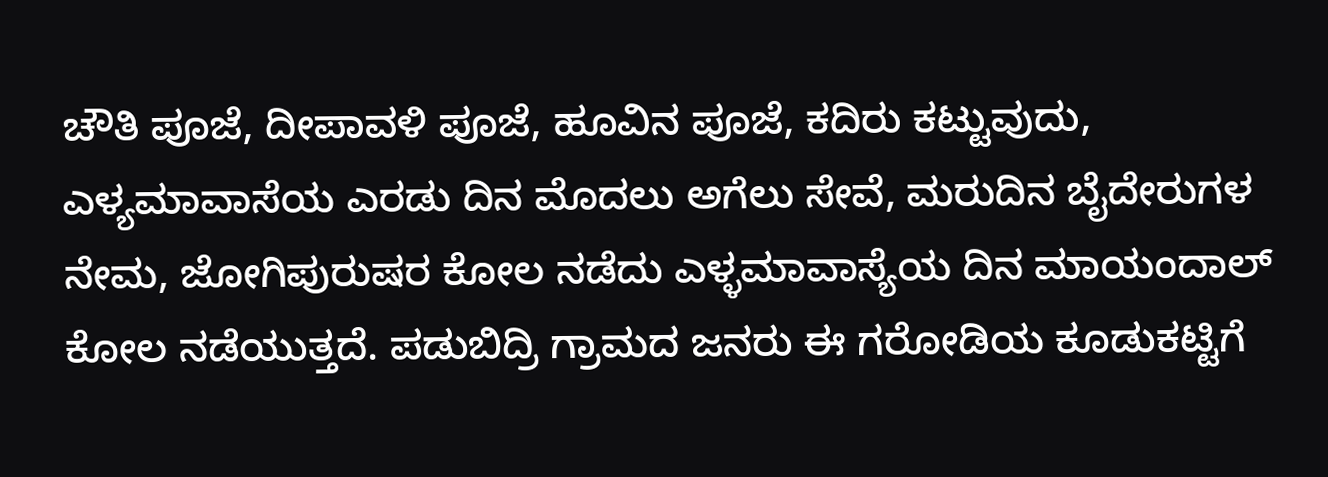ಚೌತಿ ಪೂಜೆ, ದೀಪಾವಳಿ ಪೂಜೆ, ಹೂವಿನ ಪೂಜೆ, ಕದಿರು ಕಟ್ಟುವುದು, ಎಳ್ಯಮಾವಾಸೆಯ ಎರಡು ದಿನ ಮೊದಲು ಅಗೆಲು ಸೇವೆ, ಮರುದಿನ ಬೈದೇರುಗಳ ನೇಮ, ಜೋಗಿಪುರುಷರ ಕೋಲ ನಡೆದು ಎಳ್ಳಮಾವಾಸ್ಯೆಯ ದಿನ ಮಾಯಂದಾಲ್ ಕೋಲ ನಡೆಯುತ್ತದೆ. ಪಡುಬಿದ್ರಿ ಗ್ರಾಮದ ಜನರು ಈ ಗರೋಡಿಯ ಕೂಡುಕಟ್ಟಿಗೆ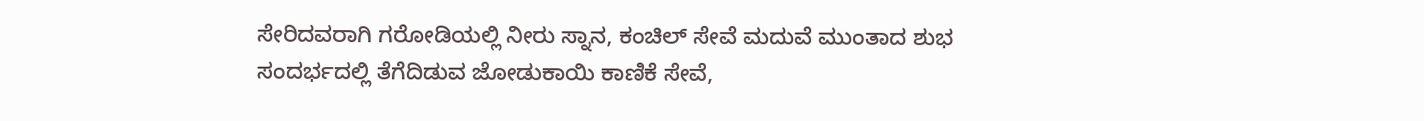ಸೇರಿದವರಾಗಿ ಗರೋಡಿಯಲ್ಲಿ ನೀರು ಸ್ನಾನ, ಕಂಚಿಲ್ ಸೇವೆ ಮದುವೆ ಮುಂತಾದ ಶುಭ ಸಂದರ್ಭದಲ್ಲಿ ತೆಗೆದಿಡುವ ಜೋಡುಕಾಯಿ ಕಾಣಿಕೆ ಸೇವೆ,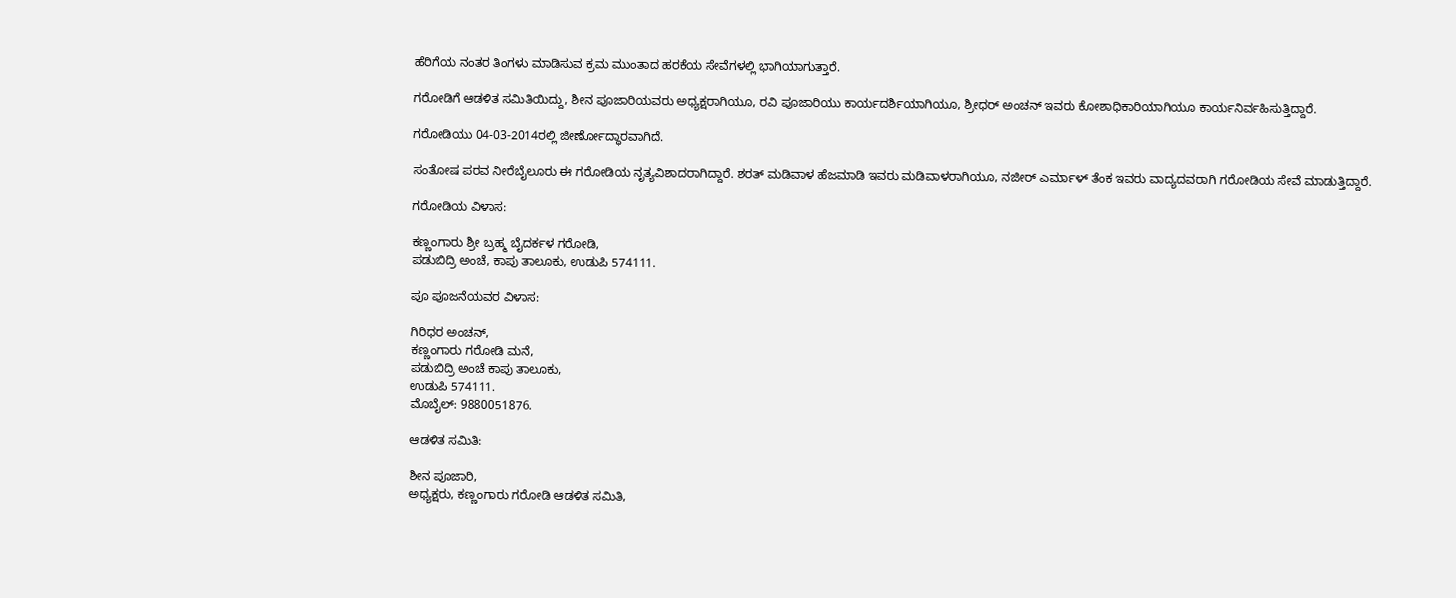ಹೆರಿಗೆಯ ನಂತರ ತಿಂಗಳು ಮಾಡಿಸುವ ಕ್ರಮ ಮುಂತಾದ ಹರಕೆಯ ಸೇವೆಗಳಲ್ಲಿ ಭಾಗಿಯಾಗುತ್ತಾರೆ.

ಗರೋಡಿಗೆ ಆಡಳಿತ ಸಮಿತಿಯಿದ್ದು, ಶೀನ ಪೂಜಾರಿಯವರು ಅಧ್ಯಕ್ಷರಾಗಿಯೂ, ರವಿ ಪೂಜಾರಿಯು ಕಾರ್ಯದರ್ಶಿಯಾಗಿಯೂ, ಶ್ರೀಧರ್ ಅಂಚನ್ ಇವರು ಕೋಶಾಧಿಕಾರಿಯಾಗಿಯೂ ಕಾರ್ಯನಿರ್ವಹಿಸುತ್ತಿದ್ದಾರೆ.

ಗರೋಡಿಯು 04-03-2014ರಲ್ಲಿ ಜೀರ್ಣೋದ್ಧಾರವಾಗಿದೆ.

ಸಂತೋಷ ಪರವ ನೀರೆಬೈಲೂರು ಈ ಗರೋಡಿಯ ನೃತ್ಯವಿಶಾದರಾಗಿದ್ದಾರೆ. ಶರತ್ ಮಡಿವಾಳ ಹೆಜಮಾಡಿ ಇವರು ಮಡಿವಾಳರಾಗಿಯೂ, ನಜೀರ್ ಎರ್ಮಾಳ್ ತೆಂಕ ಇವರು ವಾದ್ಯದವರಾಗಿ ಗರೋಡಿಯ ಸೇವೆ ಮಾಡುತ್ತಿದ್ದಾರೆ.

ಗರೋಡಿಯ ವಿಳಾಸ:

ಕಣ್ಣಂಗಾರು ಶ್ರೀ ಬ್ರಹ್ಮ ಬೈದರ್ಕಳ ಗರೋಡಿ,
ಪಡುಬಿದ್ರಿ ಅಂಚೆ, ಕಾಪು ತಾಲೂಕು, ಉಡುಪಿ 574111.

ಪೂ ಪೂಜನೆಯವರ ವಿಳಾಸ:

ಗಿರಿಧರ ಅಂಚನ್,
ಕಣ್ಣಂಗಾರು ಗರೋಡಿ ಮನೆ,
ಪಡುಬಿದ್ರಿ ಅಂಚೆ ಕಾಪು ತಾಲೂಕು,
ಉಡುಪಿ 574111.
ಮೊಬೈಲ್: 9880051876.

ಆಡಳಿತ ಸಮಿತಿ:

ಶೀನ ಪೂಜಾರಿ,
ಅಧ್ಯಕ್ಷರು, ಕಣ್ಣಂಗಾರು ಗರೋಡಿ ಆಡಳಿತ ಸಮಿತಿ,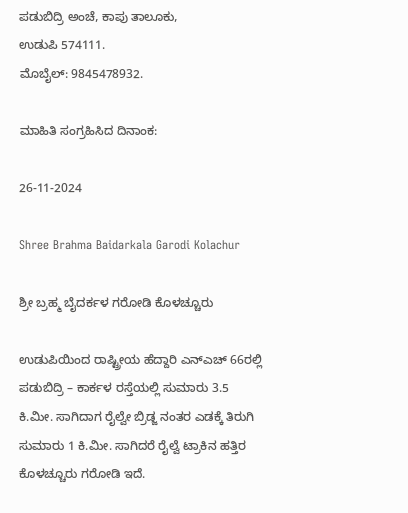ಪಡುಬಿದ್ರಿ ಅಂಚೆ, ಕಾಪು ತಾಲೂಕು,
ಉಡುಪಿ 574111.
ಮೊಬೈಲ್: 9845478932.

ಮಾಹಿತಿ ಸಂಗ್ರಹಿಸಿದ ದಿನಾಂಕ:

26-11-2024

Shree Brahma Baidarkala Garodi Kolachur

ಶ್ರೀ ಬ್ರಹ್ಮ ಬೈದರ್ಕಳ ಗರೋಡಿ ಕೊಳಚ್ಚೂರು

ಉಡುಪಿಯಿಂದ ರಾಷ್ಟ್ರೀಯ ಹೆದ್ದಾರಿ ಎನ್‌ಎಚ್ 66ರಲ್ಲಿ ಪಡುಬಿದ್ರಿ – ಕಾರ್ಕಳ ರಸ್ತೆಯಲ್ಲಿ ಸುಮಾರು 3.5 ಕಿ.ಮೀ. ಸಾಗಿದಾಗ ರೈಲ್ವೇ ಬ್ರಿಡ್ಜ ನಂತರ ಎಡಕ್ಕೆ ತಿರುಗಿ ಸುಮಾರು 1 ಕಿ.ಮೀ. ಸಾಗಿದರೆ ರೈಲ್ವೆ ಟ್ರಾಕಿನ ಹತ್ತಿರ ಕೊಳಚ್ಚೂರು ಗರೋಡಿ ಇದೆ.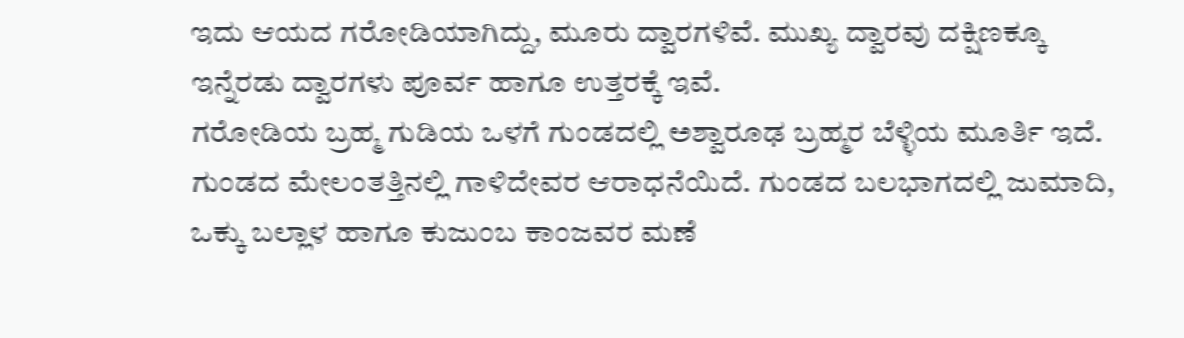ಇದು ಆಯದ ಗರೋಡಿಯಾಗಿದ್ದು, ಮೂರು ದ್ವಾರಗಳಿವೆ. ಮುಖ್ಯ ದ್ವಾರವು ದಕ್ಷಿಣಕ್ಕೂ ಇನ್ನೆರಡು ದ್ವಾರಗಳು ಪೂರ್ವ ಹಾಗೂ ಉತ್ತರಕ್ಕೆ ಇವೆ.
ಗರೋಡಿಯ ಬ್ರಹ್ಮ ಗುಡಿಯ ಒಳಗೆ ಗುಂಡದಲ್ಲಿ ಅಶ್ವಾರೂಢ ಬ್ರಹ್ಮರ ಬೆಳ್ಳಿಯ ಮೂರ್ತಿ ಇದೆ. ಗುಂಡದ ಮೇಲಂತತ್ತಿನಲ್ಲಿ ಗಾಳಿದೇವರ ಆರಾಧನೆಯಿದೆ. ಗುಂಡದ ಬಲಭಾಗದಲ್ಲಿ ಜುಮಾದಿ, ಒಕ್ಕು ಬಲ್ಲಾಳ ಹಾಗೂ ಕುಜುಂಬ ಕಾಂಜವರ ಮಣೆ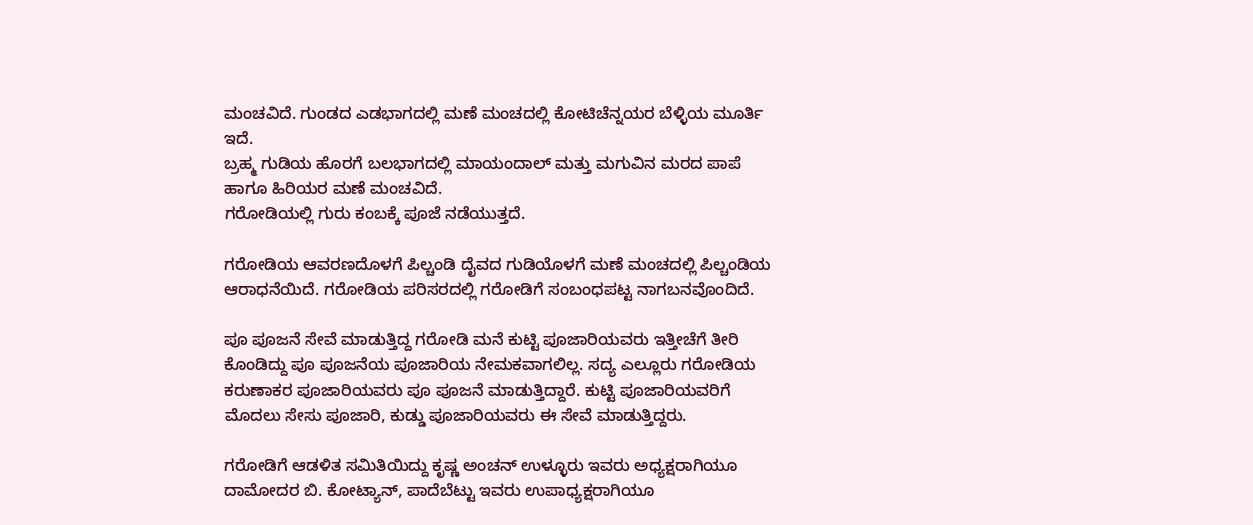ಮಂಚವಿದೆ. ಗುಂಡದ ಎಡಭಾಗದಲ್ಲಿ ಮಣೆ ಮಂಚದಲ್ಲಿ ಕೋಟಿಚೆನ್ನಯರ ಬೆಳ್ಳಿಯ ಮೂರ್ತಿ ಇದೆ.
ಬ್ರಹ್ಮ ಗುಡಿಯ ಹೊರಗೆ ಬಲಭಾಗದಲ್ಲಿ ಮಾಯಂದಾಲ್ ಮತ್ತು ಮಗುವಿನ ಮರದ ಪಾಪೆ ಹಾಗೂ ಹಿರಿಯರ ಮಣೆ ಮಂಚವಿದೆ.
ಗರೋಡಿಯಲ್ಲಿ ಗುರು ಕಂಬಕ್ಕೆ ಪೂಜೆ ನಡೆಯುತ್ತದೆ.

ಗರೋಡಿಯ ಆವರಣದೊಳಗೆ ಪಿಲ್ಚಂಡಿ ದೈವದ ಗುಡಿಯೊಳಗೆ ಮಣೆ ಮಂಚದಲ್ಲಿ ಪಿಲ್ಚಂಡಿಯ ಆರಾಧನೆಯಿದೆ. ಗರೋಡಿಯ ಪರಿಸರದಲ್ಲಿ ಗರೋಡಿಗೆ ಸಂಬಂಧಪಟ್ಟ ನಾಗಬನವೊಂದಿದೆ.

ಪೂ ಪೂಜನೆ ಸೇವೆ ಮಾಡುತ್ತಿದ್ದ ಗರೋಡಿ ಮನೆ ಕುಟ್ಟಿ ಪೂಜಾರಿಯವರು ಇತ್ತೀಚೆಗೆ ತೀರಿ ಕೊಂಡಿದ್ದು ಪೂ ಪೂಜನೆಯ ಪೂಜಾರಿಯ ನೇಮಕವಾಗಲಿಲ್ಲ. ಸದ್ಯ ಎಲ್ಲೂರು ಗರೋಡಿಯ ಕರುಣಾಕರ ಪೂಜಾರಿಯವರು ಪೂ ಪೂಜನೆ ಮಾಡುತ್ತಿದ್ದಾರೆ. ಕುಟ್ಟಿ ಪೂಜಾರಿಯವರಿಗೆ ಮೊದಲು ಸೇಸು ಪೂಜಾರಿ, ಕುಡ್ಡು ಪೂಜಾರಿಯವರು ಈ ಸೇವೆ ಮಾಡುತ್ತಿದ್ದರು.

ಗರೋಡಿಗೆ ಆಡಳಿತ ಸಮಿತಿಯಿದ್ದು ಕೃಷ್ಣ ಅಂಚನ್ ಉಳ್ಳೂರು ಇವರು ಅಧ್ಯಕ್ಷರಾಗಿಯೂ ದಾಮೋದರ ಬಿ. ಕೋಟ್ಯಾನ್, ಪಾದೆಬೆಟ್ಟು ಇವರು ಉಪಾಧ್ಯಕ್ಷರಾಗಿಯೂ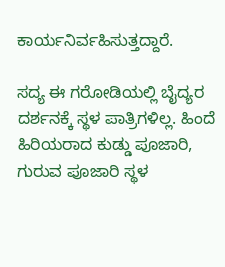ಕಾರ್ಯನಿರ್ವಹಿಸುತ್ತದ್ದಾರೆ.

ಸದ್ಯ ಈ ಗರೋಡಿಯಲ್ಲಿ ಬೈದ್ಯರ ದರ್ಶನಕ್ಕೆ ಸ್ಥಳ ಪಾತ್ರಿಗಳಿಲ್ಲ. ಹಿಂದೆ ಹಿರಿಯರಾದ ಕುಡ್ಡು ಪೂಜಾರಿ, ಗುರುವ ಪೂಜಾರಿ ಸ್ಥಳ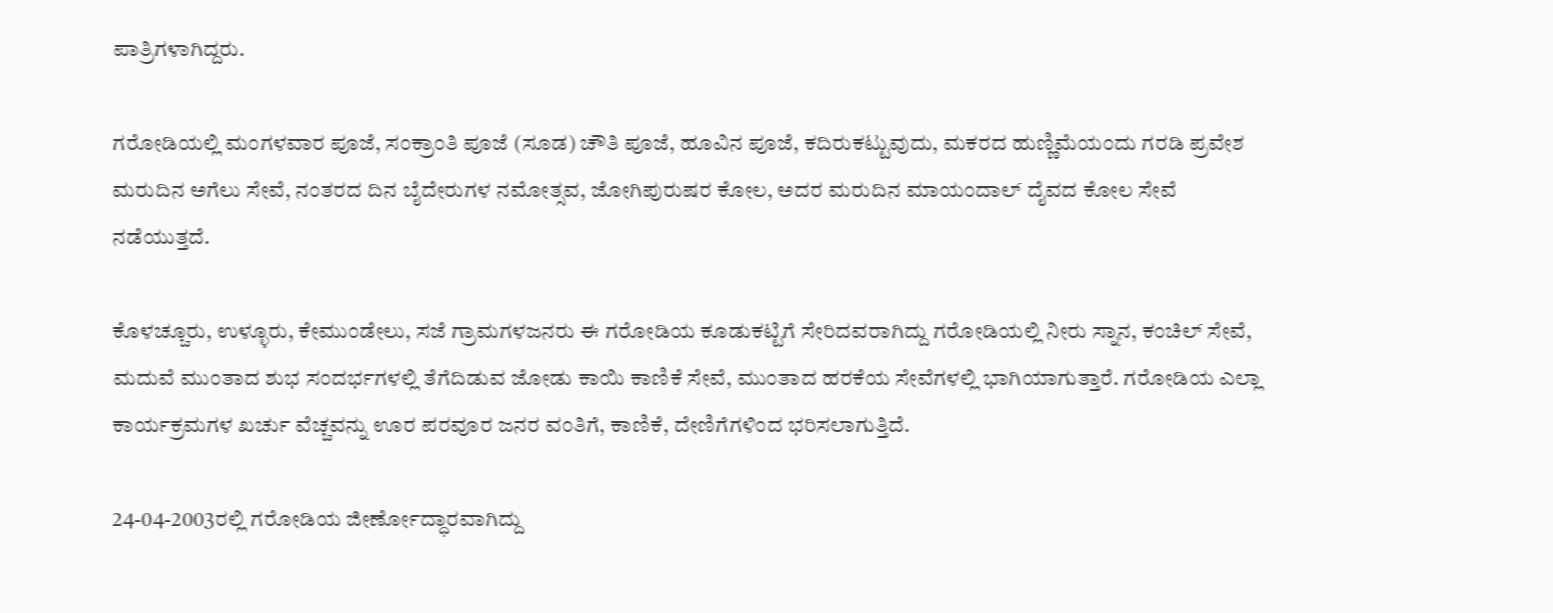ಪಾತ್ರಿಗಳಾಗಿದ್ದರು.

ಗರೋಡಿಯಲ್ಲಿ ಮಂಗಳವಾರ ಪೂಜೆ, ಸಂಕ್ರಾಂತಿ ಪೂಜೆ (ಸೂಡ) ಚೌತಿ ಪೂಜೆ, ಹೂವಿನ ಪೂಜೆ, ಕದಿರುಕಟ್ಟುವುದು, ಮಕರದ ಹುಣ್ಣಿಮೆಯಂದು ಗರಡಿ ಪ್ರವೇಶ ಮರುದಿನ ಅಗೆಲು ಸೇವೆ, ನಂತರದ ದಿನ ಬೈದೇರುಗಳ ನಮೋತ್ಸವ, ಜೋಗಿಪುರುಷರ ಕೋಲ, ಅದರ ಮರುದಿನ ಮಾಯಂದಾಲ್ ದೈವದ ಕೋಲ ಸೇವೆ ನಡೆಯುತ್ತದೆ.

ಕೊಳಚ್ಚೂರು, ಉಳ್ಳೂರು, ಕೇಮುಂಡೇಲು, ಸಜೆ ಗ್ರಾಮಗಳಜನರು ಈ ಗರೋಡಿಯ ಕೂಡುಕಟ್ಟಿಗೆ ಸೇರಿದವರಾಗಿದ್ದು ಗರೋಡಿಯಲ್ಲಿ ನೀರು ಸ್ನಾನ, ಕಂಚಿಲ್ ಸೇವೆ, ಮದುವೆ ಮುಂತಾದ ಶುಭ ಸಂದರ್ಭಗಳಲ್ಲಿ ತೆಗೆದಿಡುವ ಜೋಡು ಕಾಯಿ ಕಾಣಿಕೆ ಸೇವೆ, ಮುಂತಾದ ಹರಕೆಯ ಸೇವೆಗಳಲ್ಲಿ ಭಾಗಿಯಾಗುತ್ತಾರೆ. ಗರೋಡಿಯ ಎಲ್ಲಾ ಕಾರ್ಯಕ್ರಮಗಳ ಖರ್ಚು ವೆಚ್ಚವನ್ನು ಊರ ಪರವೂರ ಜನರ ವಂತಿಗೆ, ಕಾಣಿಕೆ, ದೇಣಿಗೆಗಳಿಂದ ಭರಿಸಲಾಗುತ್ತಿದೆ.

24-04-2003ರಲ್ಲಿ ಗರೋಡಿಯ ಜೀರ್ಣೋದ್ಧಾರವಾಗಿದ್ದು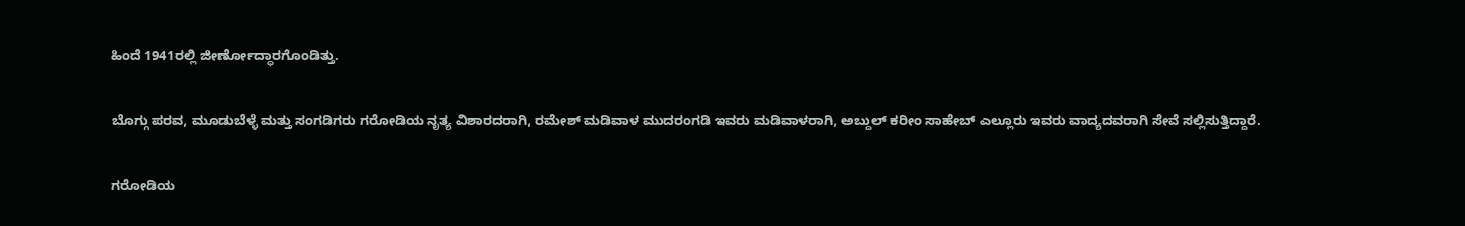ಹಿಂದೆ 1941ರಲ್ಲಿ ಜೀರ್ಣೋದ್ಧಾರಗೊಂಡಿತ್ತು.

ಬೊಗ್ಗು ಪರವ, ಮೂಡುಬೆಳ್ಳೆ ಮತ್ತು ಸಂಗಡಿಗರು ಗರೋಡಿಯ ನೃತ್ಯ ವಿಶಾರದರಾಗಿ, ರಮೇಶ್ ಮಡಿವಾಳ ಮುದರಂಗಡಿ ಇವರು ಮಡಿವಾಳರಾಗಿ, ಅಬ್ದುಲ್ ಕರೀಂ ಸಾಹೇಬ್ ಎಲ್ಲೂರು ಇವರು ವಾದ್ಯದವರಾಗಿ ಸೇವೆ ಸಲ್ಲಿಸುತ್ತಿದ್ದಾರೆ.

ಗರೋಡಿಯ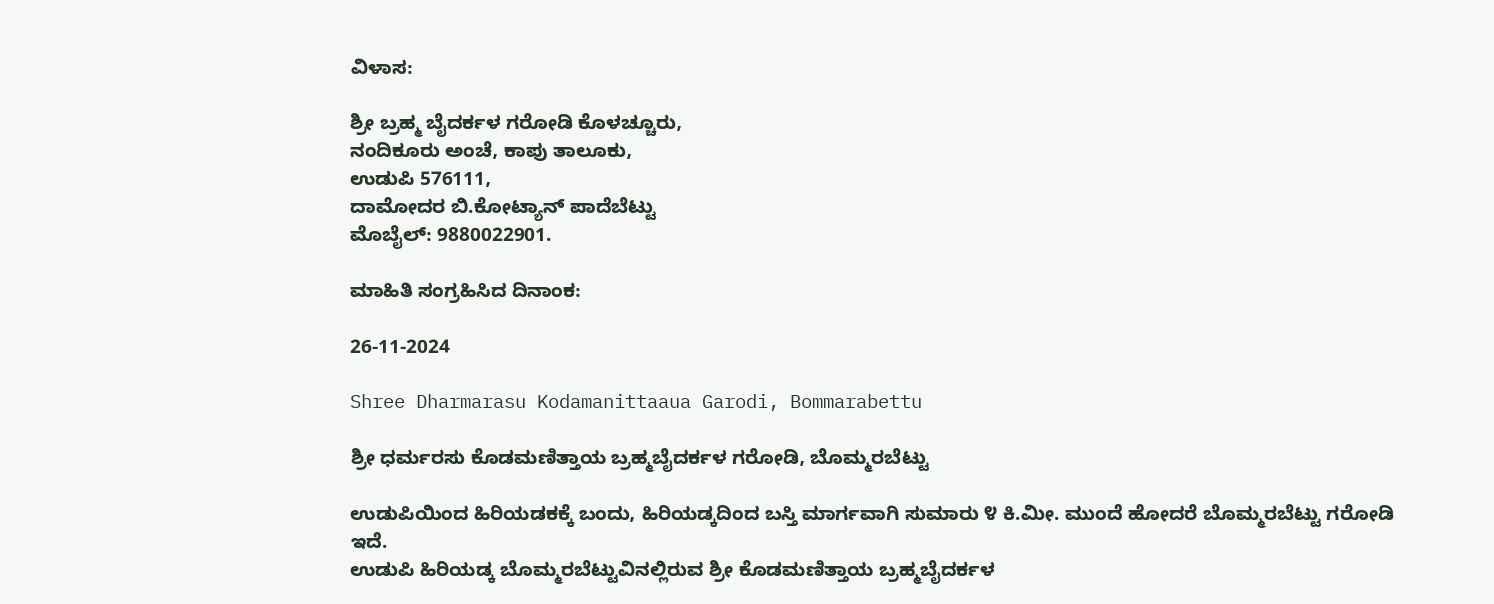ವಿಳಾಸ:

ಶ್ರೀ ಬ್ರಹ್ಮ ಬೈದರ್ಕಳ ಗರೋಡಿ ಕೊಳಚ್ಚೂರು,
ನಂದಿಕೂರು ಅಂಚೆ, ಕಾಪು ತಾಲೂಕು,
ಉಡುಪಿ 576111,
ದಾಮೋದರ ಬಿ.ಕೋಟ್ಯಾನ್ ಪಾದೆಬೆಟ್ಟು
ಮೊಬೈಲ್: 9880022901.

ಮಾಹಿತಿ ಸಂಗ್ರಹಿಸಿದ ದಿನಾಂಕ:

26-11-2024

Shree Dharmarasu Kodamanittaaua Garodi, Bommarabettu

ಶ್ರೀ ಧರ್ಮರಸು ಕೊಡಮಣಿತ್ತಾಯ ಬ್ರಹ್ಮಬೈದರ್ಕಳ ಗರೋಡಿ, ಬೊಮ್ಮರಬೆಟ್ಟು

ಉಡುಪಿಯಿಂದ ಹಿರಿಯಡಕಕ್ಕೆ ಬಂದು, ಹಿರಿಯಡ್ಕದಿಂದ ಬಸ್ತಿ ಮಾರ್ಗವಾಗಿ ಸುಮಾರು ೪ ಕಿ.ಮೀ. ಮುಂದೆ ಹೋದರೆ ಬೊಮ್ಮರಬೆಟ್ಟು ಗರೋಡಿ ಇದೆ.
ಉಡುಪಿ ಹಿರಿಯಡ್ಕ ಬೊಮ್ಮರಬೆಟ್ಟುವಿನಲ್ಲಿರುವ ಶ್ರೀ ಕೊಡಮಣಿತ್ತಾಯ ಬ್ರಹ್ಮಬೈದರ್ಕಳ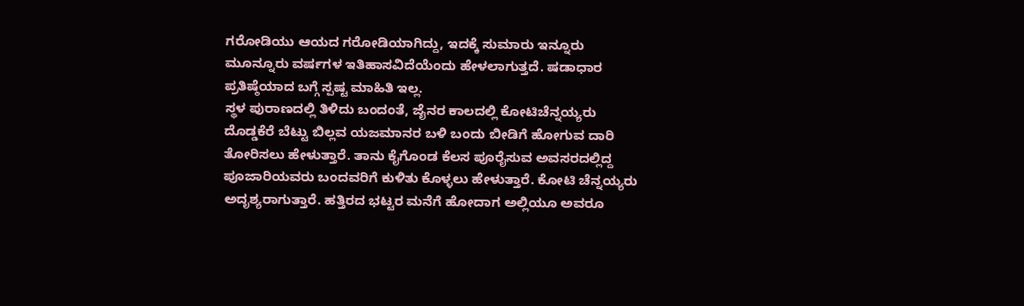ಗರೋಡಿಯು ಆಯದ ಗರೋಡಿಯಾಗಿದ್ದು, ಇದಕ್ಕೆ ಸುಮಾರು ಇನ್ನೂರು ಮೂನ್ನೂರು ವರ್ಷಗಳ ಇತಿಹಾಸವಿದೆಯೆಂದು ಹೇಳಲಾಗುತ್ತದೆ. ಷಡಾಧಾರ ಪ್ರತಿಷ್ಠೆಯಾದ ಬಗ್ಗೆ ಸ್ಪಷ್ಟ ಮಾಹಿತಿ ಇಲ್ಲ.
ಸ್ಥಳ ಪುರಾಣದಲ್ಲಿ ತಿಳಿದು ಬಂದಂತೆ, ಜೈನರ ಕಾಲದಲ್ಲಿ ಕೋಟಿಚೆನ್ನಯ್ಯರು ದೊಡ್ಡಕೆರೆ ಬೆಟ್ಟು ಬಿಲ್ಲವ ಯಜಮಾನರ ಬಳಿ ಬಂದು ಬೀಡಿಗೆ ಹೋಗುವ ದಾರಿ ತೋರಿಸಲು ಹೇಳುತ್ತಾರೆ. ತಾನು ಕೈಗೊಂಡ ಕೆಲಸ ಪೂರೈಸುವ ಅವಸರದಲ್ಲಿದ್ದ ಪೂಜಾರಿಯವರು ಬಂದವರಿಗೆ ಕುಳಿತು ಕೊಳ್ಳಲು ಹೇಳುತ್ತಾರೆ. ಕೋಟಿ ಚೆನ್ನಯ್ಯರು ಅದೃಶ್ಯರಾಗುತ್ತಾರೆ. ಹತ್ತಿರದ ಭಟ್ಟರ ಮನೆಗೆ ಹೋದಾಗ ಅಲ್ಲಿಯೂ ಅವರೂ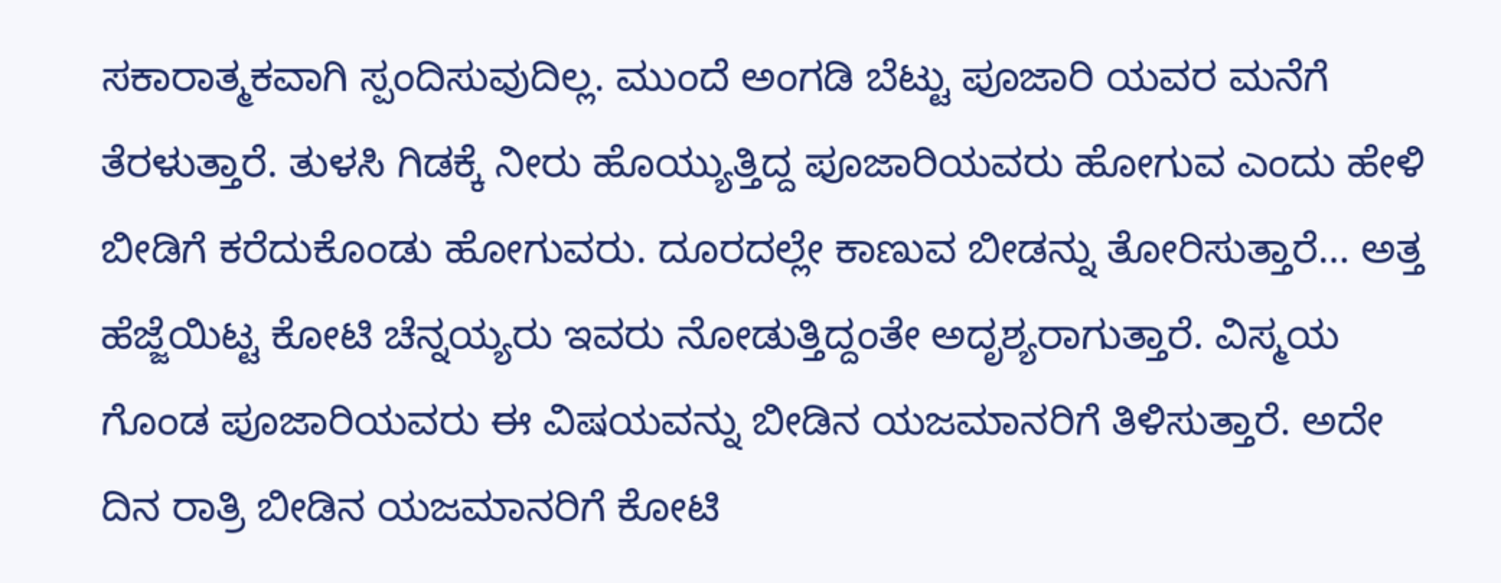ಸಕಾರಾತ್ಮಕವಾಗಿ ಸ್ಪಂದಿಸುವುದಿಲ್ಲ. ಮುಂದೆ ಅಂಗಡಿ ಬೆಟ್ಟು ಪೂಜಾರಿ ಯವರ ಮನೆಗೆ ತೆರಳುತ್ತಾರೆ. ತುಳಸಿ ಗಿಡಕ್ಕೆ ನೀರು ಹೊಯ್ಯುತ್ತಿದ್ದ ಪೂಜಾರಿಯವರು ಹೋಗುವ ಎಂದು ಹೇಳಿ ಬೀಡಿಗೆ ಕರೆದುಕೊಂಡು ಹೋಗುವರು. ದೂರದಲ್ಲೇ ಕಾಣುವ ಬೀಡನ್ನು ತೋರಿಸುತ್ತಾರೆ… ಅತ್ತ ಹೆಜ್ಜೆಯಿಟ್ಟ ಕೋಟಿ ಚೆನ್ನಯ್ಯರು ಇವರು ನೋಡುತ್ತಿದ್ದಂತೇ ಅದೃಶ್ಯರಾಗುತ್ತಾರೆ. ವಿಸ್ಮಯ ಗೊಂಡ ಪೂಜಾರಿಯವರು ಈ ವಿಷಯವನ್ನು ಬೀಡಿನ ಯಜಮಾನರಿಗೆ ತಿಳಿಸುತ್ತಾರೆ. ಅದೇ ದಿನ ರಾತ್ರಿ ಬೀಡಿನ ಯಜಮಾನರಿಗೆ ಕೋಟಿ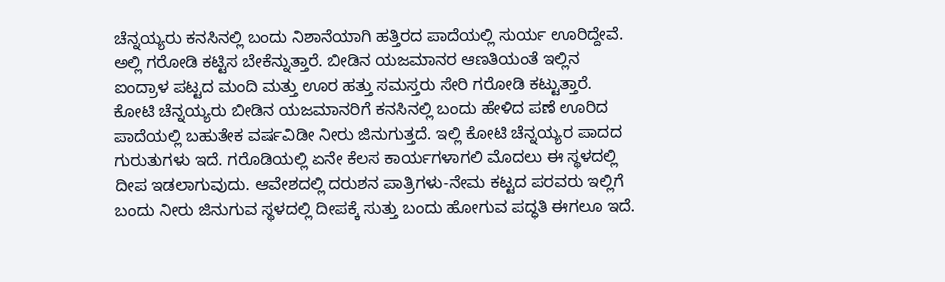ಚೆನ್ನಯ್ಯರು ಕನಸಿನಲ್ಲಿ ಬಂದು ನಿಶಾನೆಯಾಗಿ ಹತ್ತಿರದ ಪಾದೆಯಲ್ಲಿ ಸುರ್ಯ ಊರಿದ್ದೇವೆ. ಅಲ್ಲಿ ಗರೋಡಿ ಕಟ್ಟಿಸ ಬೇಕೆನ್ನುತ್ತಾರೆ. ಬೀಡಿನ ಯಜಮಾನರ ಆಣತಿಯಂತೆ ಇಲ್ಲಿನ ಐಂದ್ರಾಳ ಪಟ್ಟದ ಮಂದಿ ಮತ್ತು ಊರ ಹತ್ತು ಸಮಸ್ತರು ಸೇರಿ ಗರೋಡಿ ಕಟ್ಟುತ್ತಾರೆ.
ಕೋಟಿ ಚೆನ್ನಯ್ಯರು ಬೀಡಿನ ಯಜಮಾನರಿಗೆ ಕನಸಿನಲ್ಲಿ ಬಂದು ಹೇಳಿದ ಪಣೆ ಊರಿದ ಪಾದೆಯಲ್ಲಿ ಬಹುತೇಕ ವರ್ಷವಿಡೀ ನೀರು ಜಿನುಗುತ್ತದೆ. ಇಲ್ಲಿ ಕೋಟಿ ಚೆನ್ನಯ್ಯರ ಪಾದದ ಗುರುತುಗಳು ಇದೆ. ಗರೊಡಿಯಲ್ಲಿ ಏನೇ ಕೆಲಸ ಕಾರ್ಯಗಳಾಗಲಿ ಮೊದಲು ಈ ಸ್ಥಳದಲ್ಲಿ ದೀಪ ಇಡಲಾಗುವುದು. ಆವೇಶದಲ್ಲಿ ದರುಶನ ಪಾತ್ರಿಗಳು-ನೇಮ ಕಟ್ಟದ ಪರವರು ಇಲ್ಲಿಗೆ ಬಂದು ನೀರು ಜಿನುಗುವ ಸ್ಥಳದಲ್ಲಿ ದೀಪಕ್ಕೆ ಸುತ್ತು ಬಂದು ಹೋಗುವ ಪದ್ಧತಿ ಈಗಲೂ ಇದೆ.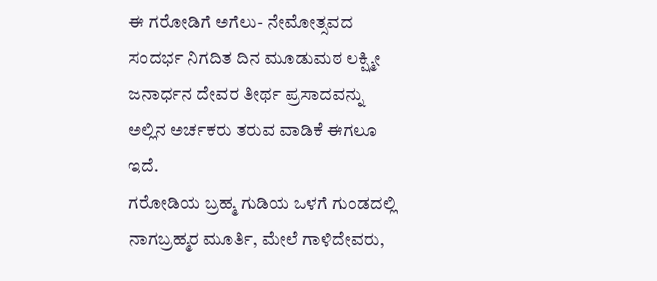ಈ ಗರೋಡಿಗೆ ಅಗೆಲು- ನೇಮೋತ್ಸವದ ಸಂದರ್ಭ ನಿಗದಿತ ದಿನ ಮೂಡುಮಠ ಲಕ್ಷ್ಮೀ ಜನಾರ್ಧನ ದೇವರ ತೀರ್ಥ ಪ್ರಸಾದವನ್ನು ಅಲ್ಲಿನ ಅರ್ಚಕರು ತರುವ ವಾಡಿಕೆ ಈಗಲೂ ಇದೆ.
ಗರೋಡಿಯ ಬ್ರಹ್ಮ ಗುಡಿಯ ಒಳಗೆ ಗುಂಡದಲ್ಲಿ ನಾಗಬ್ರಹ್ಮರ ಮೂರ್ತಿ, ಮೇಲೆ ಗಾಳಿದೇವರು,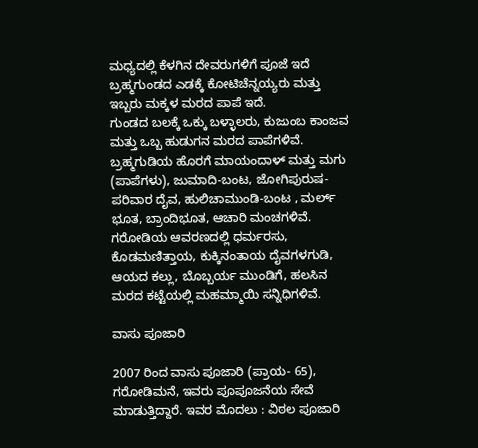ಮಧ್ಯದಲ್ಲಿ ಕೆಳಗಿನ ದೇವರುಗಳಿಗೆ ಪೂಜೆ ಇದೆ
ಬ್ರಹ್ಮಗುಂಡದ ಎಡಕ್ಕೆ ಕೋಟಿಚೆನ್ನಯ್ಯರು ಮತ್ತು ಇಬ್ಬರು ಮಕ್ಕಳ ಮರದ ಪಾಪೆ ಇದೆ.
ಗುಂಡದ ಬಲಕ್ಕೆ ಒಕ್ಕು ಬಳ್ಳಾಲರು, ಕುಜುಂಬ ಕಾಂಜವ ಮತ್ತು ಒಬ್ಬ ಹುಡುಗನ ಮರದ ಪಾಪೆಗಳಿವೆ.
ಬ್ರಹ್ಮಗುಡಿಯ ಹೊರಗೆ ಮಾಯಂದಾಳ್ ಮತ್ತು ಮಗು (ಪಾಪೆಗಳು), ಜುಮಾದಿ-ಬಂಟ, ಜೋಗಿಪುರುಷ-ಪರಿವಾರ ದೈವ, ಹುಲಿಚಾಮುಂಡಿ-ಬಂಟ , ಮರ್ಲ್ ಭೂತ, ಬ್ರಾಂದಿಭೂತ, ಆಚಾರಿ ಮಂಚಗಳಿವೆ.
ಗರೋಡಿಯ ಆವರಣದಲ್ಲಿ ಧರ್ಮರಸು, ಕೊಡಮಣಿತ್ತಾಯ, ಕುಕ್ಕಿನಂತಾಯ ದೈವಗಳಗುಡಿ, ಆಯದ ಕಲ್ಲು, ಬೊಬ್ಬರ್ಯ ಮುಂಡಿಗೆ, ಹಲಸಿನ ಮರದ ಕಟ್ಟೆಯಲ್ಲಿ ಮಹಮ್ಮಾಯಿ ಸನ್ನಿಧಿಗಳಿವೆ.

ವಾಸು ಪೂಜಾರಿ

2007 ರಿಂದ ವಾಸು ಪೂಜಾರಿ (ಪ್ರಾಯ- 65), ಗರೋಡಿಮನೆ, ಇವರು ಪೂಪೂಜನೆಯ ಸೇವೆ ಮಾಡುತ್ತಿದ್ದಾರೆ. ಇವರ ಮೊದಲು : ವಿಠಲ ಪೂಜಾರಿ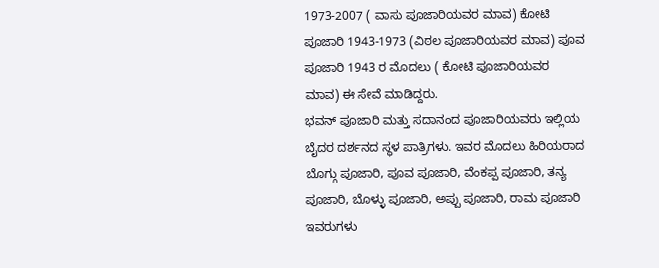1973-2007 ( ವಾಸು ಪೂಜಾರಿಯವರ ಮಾವ) ಕೋಟಿ ಪೂಜಾರಿ 1943-1973 (ವಿಠಲ ಪೂಜಾರಿಯವರ ಮಾವ) ಪೂವ ಪೂಜಾರಿ 1943 ರ ಮೊದಲು ( ಕೋಟಿ ಪೂಜಾರಿಯವರ ಮಾವ) ಈ ಸೇವೆ ಮಾಡಿದ್ದರು.
ಭವನ್ ಪೂಜಾರಿ ಮತ್ತು ಸದಾನಂದ ಪೂಜಾರಿಯವರು ಇಲ್ಲಿಯ ಬೈದರ ದರ್ಶನದ ಸ್ಥಳ ಪಾತ್ರಿಗಳು. ಇವರ ಮೊದಲು ಹಿರಿಯರಾದ ಬೊಗ್ಗು ಪೂಜಾರಿ, ಪೂವ ಪೂಜಾರಿ, ವೆಂಕಪ್ಪ ಪೂಜಾರಿ, ತನ್ಯ ಪೂಜಾರಿ, ಬೊಳ್ಳು ಪೂಜಾರಿ, ಅಪ್ಪು ಪೂಜಾರಿ, ರಾಮ ಪೂಜಾರಿ ಇವರುಗಳು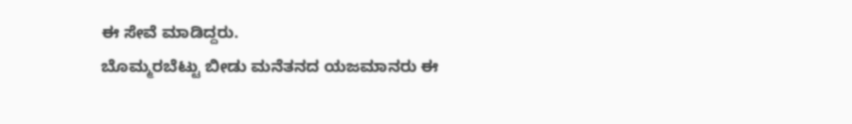ಈ ಸೇವೆ ಮಾಡಿದ್ದರು.
ಬೊಮ್ಮರಬೆಟ್ಟು ಬೀಡು ಮನೆತನದ ಯಜಮಾನರು ಈ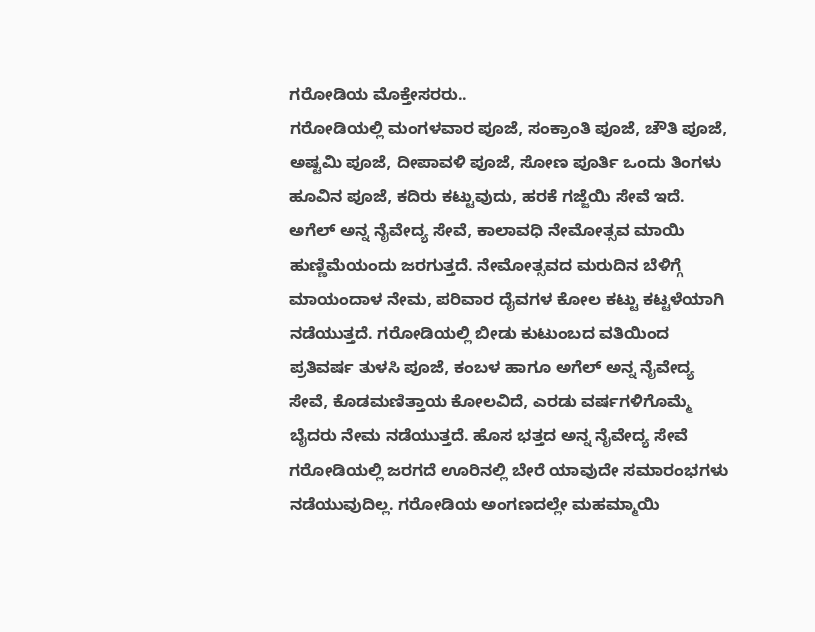ಗರೋಡಿಯ ಮೊಕ್ತೇಸರರು..
ಗರೋಡಿಯಲ್ಲಿ ಮಂಗಳವಾರ ಪೂಜೆ, ಸಂಕ್ರಾಂತಿ ಪೂಜೆ, ಚೌತಿ ಪೂಜೆ, ಅಷ್ಟಮಿ ಪೂಜೆ, ದೀಪಾವಳಿ ಪೂಜೆ, ಸೋಣ ಪೂರ್ತಿ ಒಂದು ತಿಂಗಳು ಹೂವಿನ ಪೂಜೆ, ಕದಿರು ಕಟ್ಟುವುದು, ಹರಕೆ ಗಜ್ಜೆಯಿ ಸೇವೆ ಇದೆ. ಅಗೆಲ್ ಅನ್ನ ನೈವೇದ್ಯ ಸೇವೆ, ಕಾಲಾವಧಿ ನೇಮೋತ್ಸವ ಮಾಯಿ ಹುಣ್ಣಿಮೆಯಂದು ಜರಗುತ್ತದೆ. ನೇಮೋತ್ಸವದ ಮರುದಿನ ಬೆಳಿಗ್ಗೆ ಮಾಯಂದಾಳ ನೇಮ, ಪರಿವಾರ ದೈವಗಳ ಕೋಲ ಕಟ್ಟು ಕಟ್ಟಳೆಯಾಗಿ ನಡೆಯುತ್ತದೆ. ಗರೋಡಿಯಲ್ಲಿ ಬೀಡು ಕುಟುಂಬದ ವತಿಯಿಂದ ಪ್ರತಿವರ್ಷ ತುಳಸಿ ಪೂಜೆ, ಕಂಬಳ ಹಾಗೂ ಅಗೆಲ್ ಅನ್ನ ನೈವೇದ್ಯ ಸೇವೆ, ಕೊಡಮಣಿತ್ತಾಯ ಕೋಲವಿದೆ, ಎರಡು ವರ್ಷಗಳಿಗೊಮ್ಮೆ ಬೈದರು ನೇಮ ನಡೆಯುತ್ತದೆ. ಹೊಸ ಭತ್ತದ ಅನ್ನ ನೈವೇದ್ಯ ಸೇವೆ ಗರೋಡಿಯಲ್ಲಿ ಜರಗದೆ ಊರಿನಲ್ಲಿ ಬೇರೆ ಯಾವುದೇ ಸಮಾರಂಭಗಳು ನಡೆಯುವುದಿಲ್ಲ. ಗರೋಡಿಯ ಅಂಗಣದಲ್ಲೇ ಮಹಮ್ಮಾಯಿ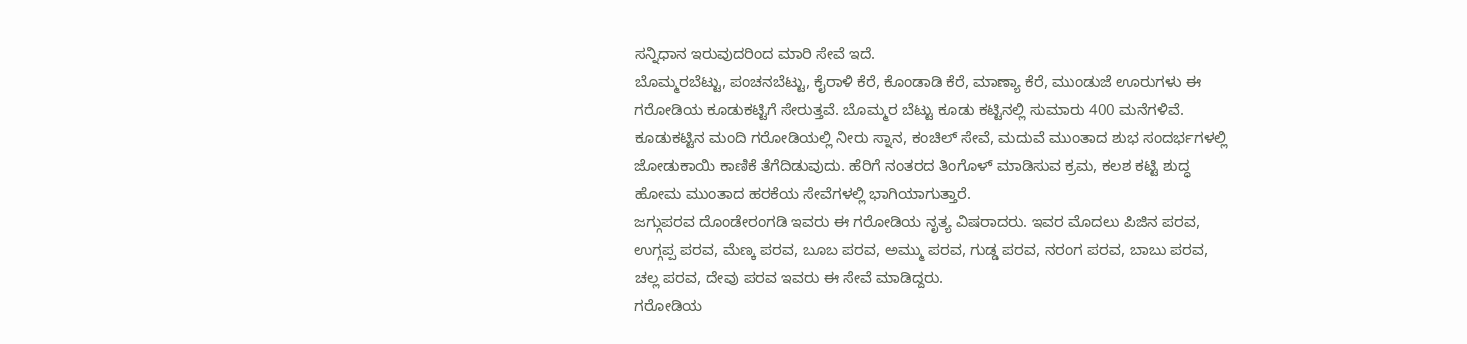ಸನ್ನಿಧಾನ ಇರುವುದರಿಂದ ಮಾರಿ ಸೇವೆ ಇದೆ.
ಬೊಮ್ಮರಬೆಟ್ಟು, ಪಂಚನಬೆಟ್ಟು, ಕೈರಾಳಿ ಕೆರೆ, ಕೊಂಡಾಡಿ ಕೆರೆ, ಮಾಣ್ಯಾ ಕೆರೆ, ಮುಂಡುಜೆ ಊರುಗಳು ಈ ಗರೋಡಿಯ ಕೂಡುಕಟ್ಟಿಗೆ ಸೇರುತ್ತವೆ. ಬೊಮ್ಮರ ಬೆಟ್ಟು ಕೂಡು ಕಟ್ಟಿನಲ್ಲಿ ಸುಮಾರು 400 ಮನೆಗಳಿವೆ. ಕೂಡುಕಟ್ಟಿನ ಮಂದಿ ಗರೋಡಿಯಲ್ಲಿ ನೀರು ಸ್ನಾನ, ಕಂಚಿಲ್ ಸೇವೆ, ಮದುವೆ ಮುಂತಾದ ಶುಭ ಸಂದರ್ಭಗಳಲ್ಲಿ ಜೋಡುಕಾಯಿ ಕಾಣಿಕೆ ತೆಗೆದಿಡುವುದು. ಹೆರಿಗೆ ನಂತರದ ತಿಂಗೊಳ್ ಮಾಡಿಸುವ ಕ್ರಮ, ಕಲಶ ಕಟ್ಟಿ ಶುದ್ಧ ಹೋಮ ಮುಂತಾದ ಹರಕೆಯ ಸೇವೆಗಳಲ್ಲಿ ಭಾಗಿಯಾಗುತ್ತಾರೆ.
ಜಗ್ಗುಪರವ ದೊಂಡೇರಂಗಡಿ ಇವರು ಈ ಗರೋಡಿಯ ನೃತ್ಯ ವಿಷರಾದರು. ಇವರ ಮೊದಲು ಪಿಜಿನ ಪರವ, ಉಗ್ಗಪ್ಪ ಪರವ, ಮೆಣ್ಕ ಪರವ, ಬೂಬ ಪರವ, ಅಮ್ಮು ಪರವ, ಗುಡ್ಡ ಪರವ, ನರಂಗ ಪರವ, ಬಾಬು ಪರವ, ಚಲ್ಲ ಪರವ, ದೇವು ಪರವ ಇವರು ಈ ಸೇವೆ ಮಾಡಿದ್ದರು.
ಗರೋಡಿಯ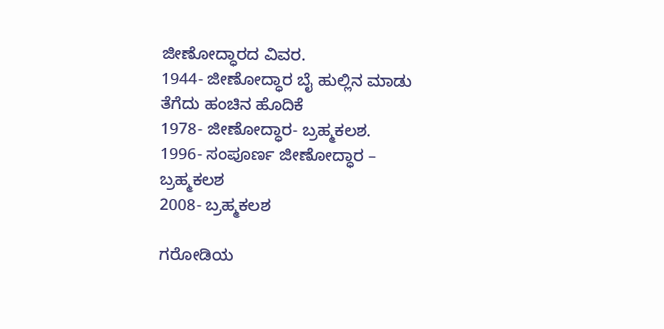ಜೀಣೋದ್ಧಾರದ ವಿವರ.
1944- ಜೀಣೋದ್ಧಾರ ಬೈ ಹುಲ್ಲಿನ ಮಾಡು ತೆಗೆದು ಹಂಚಿನ ಹೊದಿಕೆ
1978- ಜೀಣೋದ್ಧಾರ- ಬ್ರಹ್ಮಕಲಶ.
1996- ಸಂಪೂರ್ಣ ಜೀಣೋದ್ಧಾರ – ಬ್ರಹ್ಮಕಲಶ
2008- ಬ್ರಹ್ಮಕಲಶ

ಗರೋಡಿಯ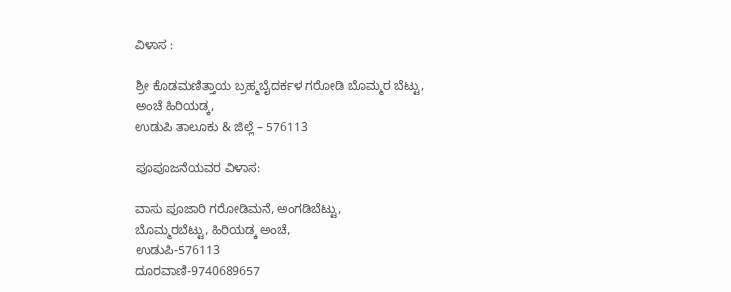ವಿಳಾಸ :

ಶ್ರೀ ಕೊಡಮಣಿತ್ತಾಯ ಬ್ರಹ್ಮಬೈದರ್ಕಳ ಗರೋಡಿ ಬೊಮ್ಮರ ಬೆಟ್ಟು,
ಅಂಚೆ ಹಿರಿಯಡ್ಕ,
ಉಡುಪಿ ತಾಲೂಕು & ಜಿಲ್ಲೆ – 576113

ಪೂಪೂಜನೆಯವರ ವಿಳಾಸ:

ವಾಸು ಪೂಜಾರಿ ಗರೋಡಿಮನೆ, ಅಂಗಡಿಬೆಟ್ಟು,
ಬೊಮ್ಮರಬೆಟ್ಟು, ಹಿರಿಯಡ್ಕ ಅಂಚೆ,
ಉಡುಪಿ-576113
ದೂರವಾಣಿ-9740689657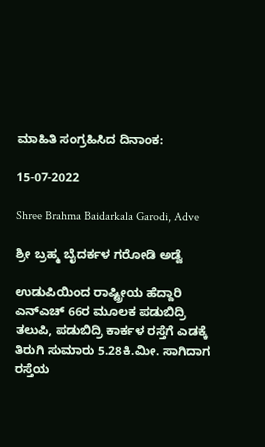ಮಾಹಿತಿ ಸಂಗ್ರಹಿಸಿದ ದಿನಾಂಕ:

15-07-2022

Shree Brahma Baidarkala Garodi, Adve

ಶ್ರೀ ಬ್ರಹ್ಮ ಬೈದರ್ಕಳ ಗರೋಡಿ ಅಡ್ವೆ

ಉಡುಪಿಯಿಂದ ರಾಷ್ಟ್ರೀಯ ಹೆದ್ದಾರಿ ಎನ್‌ಎಚ್ 66ರ ಮೂಲಕ ಪಡುಬಿದ್ರಿ ತಲುಪಿ, ಪಡುಬಿದ್ರಿ ಕಾರ್ಕಳ ರಸ್ತೆಗೆ ಎಡಕ್ಕೆ ತಿರುಗಿ ಸುಮಾರು 5.28ಕಿ.ಮೀ. ಸಾಗಿದಾಗ ರಸ್ತೆಯ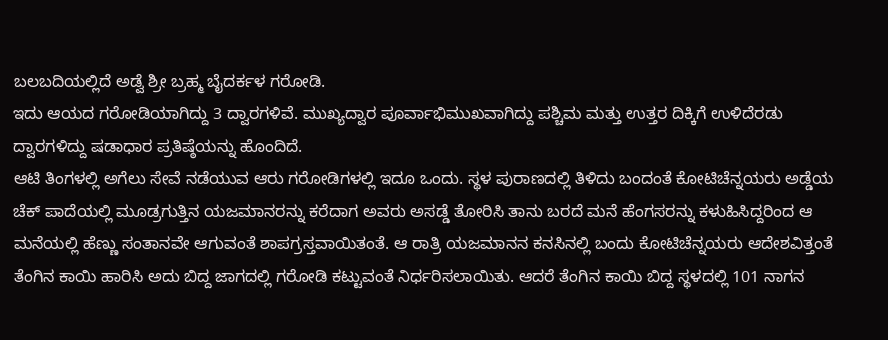ಬಲಬದಿಯಲ್ಲಿದೆ ಅಡ್ವೆ ಶ್ರೀ ಬ್ರಹ್ಮ ಬೈದರ್ಕಳ ಗರೋಡಿ.
ಇದು ಆಯದ ಗರೋಡಿಯಾಗಿದ್ದು 3 ದ್ವಾರಗಳಿವೆ. ಮುಖ್ಯದ್ವಾರ ಪೂರ್ವಾಭಿಮುಖವಾಗಿದ್ದು ಪಶ್ಚಿಮ ಮತ್ತು ಉತ್ತರ ದಿಕ್ಕಿಗೆ ಉಳಿದೆರಡು ದ್ವಾರಗಳಿದ್ದು ಷಡಾಧಾರ ಪ್ರತಿಷ್ಠೆಯನ್ನು ಹೊಂದಿದೆ.
ಆಟಿ ತಿಂಗಳಲ್ಲಿ ಅಗೆಲು ಸೇವೆ ನಡೆಯುವ ಆರು ಗರೋಡಿಗಳಲ್ಲಿ ಇದೂ ಒಂದು. ಸ್ಥಳ ಪುರಾಣದಲ್ಲಿ ತಿಳಿದು ಬಂದಂತೆ ಕೋಟಿಚೆನ್ನಯರು ಅಡ್ಡೆಯ ಚೆಕ್ ಪಾದೆಯಲ್ಲಿ ಮೂಡ್ರಗುತ್ತಿನ ಯಜಮಾನರನ್ನು ಕರೆದಾಗ ಅವರು ಅಸಡ್ಡೆ ತೋರಿಸಿ ತಾನು ಬರದೆ ಮನೆ ಹೆಂಗಸರನ್ನು ಕಳುಹಿಸಿದ್ದರಿಂದ ಆ ಮನೆಯಲ್ಲಿ ಹೆಣ್ಣು ಸಂತಾನವೇ ಆಗುವಂತೆ ಶಾಪಗ್ರಸ್ತವಾಯಿತಂತೆ. ಆ ರಾತ್ರಿ ಯಜಮಾನನ ಕನಸಿನಲ್ಲಿ ಬಂದು ಕೋಟಿಚೆನ್ನಯರು ಆದೇಶವಿತ್ತಂತೆ ತೆಂಗಿನ ಕಾಯಿ ಹಾರಿಸಿ ಅದು ಬಿದ್ದ ಜಾಗದಲ್ಲಿ ಗರೋಡಿ ಕಟ್ಟುವಂತೆ ನಿರ್ಧರಿಸಲಾಯಿತು. ಆದರೆ ತೆಂಗಿನ ಕಾಯಿ ಬಿದ್ದ ಸ್ಥಳದಲ್ಲಿ 101 ನಾಗನ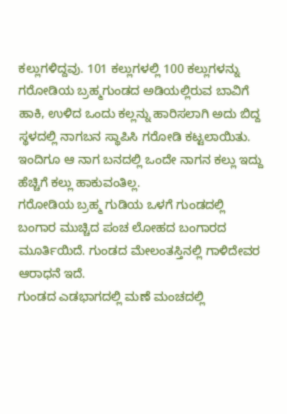ಕಲ್ಲುಗಳಿದ್ದವು. 101 ಕಲ್ಲುಗಳಲ್ಲಿ 100 ಕಲ್ಲುಗಳನ್ನು ಗರೋಡಿಯ ಬ್ರಹ್ಮಗುಂಡದ ಅಡಿಯಲ್ಲಿರುವ ಬಾವಿಗೆ ಹಾಕಿ, ಉಳಿದ ಒಂದು ಕಲ್ಲನ್ನು ಹಾರಿಸಲಾಗಿ ಅದು ಬಿದ್ದ ಸ್ಥಳದಲ್ಲಿ ನಾಗಬನ ಸ್ಥಾಪಿಸಿ ಗರೋಡಿ ಕಟ್ಟಲಾಯಿತು. ಇಂದಿಗೂ ಆ ನಾಗ ಬನದಲ್ಲಿ ಒಂದೇ ನಾಗನ ಕಲ್ಲು ಇದ್ದು ಹೆಚ್ಚಿಗೆ ಕಲ್ಲು ಹಾಕುವಂತಿಲ್ಲ.
ಗರೋಡಿಯ ಬ್ರಹ್ಮ ಗುಡಿಯ ಒಳಗೆ ಗುಂಡದಲ್ಲಿ ಬಂಗಾರ ಮುಚ್ಚಿದ ಪಂಚ ಲೋಹದ ಬಂಗಾರದ ಮೂರ್ತಿಯಿದೆ. ಗುಂಡದ ಮೇಲಂತಸ್ತಿನಲ್ಲಿ ಗಾಳಿದೇವರ ಆರಾಧನೆ ಇದೆ.
ಗುಂಡದ ಎಡಭಾಗದಲ್ಲಿ ಮಣೆ ಮಂಚದಲ್ಲಿ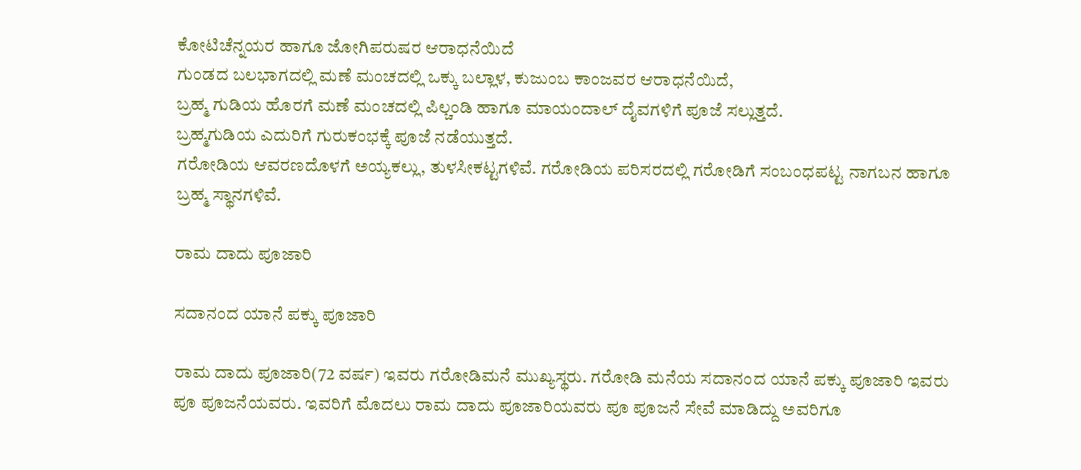ಕೋಟಿಚೆನ್ನಯರ ಹಾಗೂ ಜೋಗಿಪರುಷರ ಆರಾಧನೆಯಿದೆ
ಗುಂಡದ ಬಲಭಾಗದಲ್ಲಿ ಮಣೆ ಮಂಚದಲ್ಲಿ ಒಕ್ಕು ಬಲ್ಲಾಳ, ಕುಜುಂಬ ಕಾಂಜವರ ಆರಾಧನೆಯಿದೆ,
ಬ್ರಹ್ಮ ಗುಡಿಯ ಹೊರಗೆ ಮಣೆ ಮಂಚದಲ್ಲಿ ಪಿಲ್ಚಂಡಿ ಹಾಗೂ ಮಾಯಂದಾಲ್ ದೈವಗಳಿಗೆ ಪೂಜೆ ಸಲ್ಲುತ್ತದೆ.
ಬ್ರಹ್ಮಗುಡಿಯ ಎದುರಿಗೆ ಗುರುಕಂಭಕ್ಕೆ ಪೂಜೆ ನಡೆಯುತ್ತದೆ.
ಗರೋಡಿಯ ಆವರಣದೊಳಗೆ ಅಯ್ಯಕಲ್ಲು, ತುಳಸೀಕಟ್ಟಗಳಿವೆ. ಗರೋಡಿಯ ಪರಿಸರದಲ್ಲಿ ಗರೋಡಿಗೆ ಸಂಬಂಧಪಟ್ಟ ನಾಗಬನ ಹಾಗೂ ಬ್ರಹ್ಮ ಸ್ಥಾನಗಳಿವೆ.

ರಾಮ ದಾದು ಪೂಜಾರಿ

ಸದಾನಂದ ಯಾನೆ ಪಕ್ಕು ಪೂಜಾರಿ

ರಾಮ ದಾದು ಪೂಜಾರಿ(72 ವರ್ಷ) ಇವರು ಗರೋಡಿಮನೆ ಮುಖ್ಯಸ್ಥರು. ಗರೋಡಿ ಮನೆಯ ಸದಾನಂದ ಯಾನೆ ಪಕ್ಕು ಪೂಜಾರಿ ಇವರು ಪೂ ಪೂಜನೆಯವರು. ಇವರಿಗೆ ಮೊದಲು ರಾಮ ದಾದು ಪೂಜಾರಿಯವರು ಪೂ ಪೂಜನೆ ಸೇವೆ ಮಾಡಿದ್ದು ಅವರಿಗೂ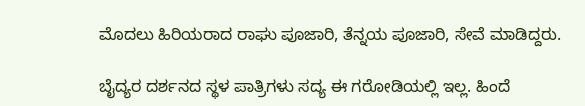ಮೊದಲು ಹಿರಿಯರಾದ ರಾಘು ಪೂಜಾರಿ, ತೆನ್ನಯ ಪೂಜಾರಿ, ಸೇವೆ ಮಾಡಿದ್ದರು.

ಬೈದ್ಯರ ದರ್ಶನದ ಸ್ಥಳ ಪಾತ್ರಿಗಳು ಸದ್ಯ ಈ ಗರೋಡಿಯಲ್ಲಿ ಇಲ್ಲ. ಹಿಂದೆ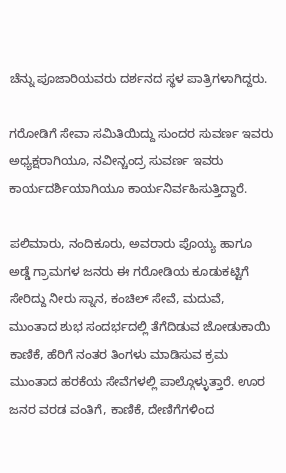ಚೆನ್ನು ಪೂಜಾರಿಯವರು ದರ್ಶನದ ಸ್ಥಳ ಪಾತ್ರಿಗಳಾಗಿದ್ದರು.

ಗರೋಡಿಗೆ ಸೇವಾ ಸಮಿತಿಯಿದ್ದು ಸುಂದರ ಸುವರ್ಣ ಇವರು ಅಧ್ಯಕ್ಷರಾಗಿಯೂ, ನವೀನ್ಚಂದ್ರ ಸುವರ್ಣ ಇವರು ಕಾರ್ಯದರ್ಶಿಯಾಗಿಯೂ ಕಾರ್ಯನಿರ್ವಹಿಸುತ್ತಿದ್ದಾರೆ.

ಪಲಿಮಾರು, ನಂದಿಕೂರು, ಅವರಾರು ಪೊಯ್ಯ ಹಾಗೂ ಅಡ್ಡೆ ಗ್ರಾಮಗಳ ಜನರು ಈ ಗರೋಡಿಯ ಕೂಡುಕಟ್ಟಿಗೆ ಸೇರಿದ್ದು ನೀರು ಸ್ನಾನ, ಕಂಚಿಲ್ ಸೇವೆ, ಮದುವೆ, ಮುಂತಾದ ಶುಭ ಸಂದರ್ಭದಲ್ಲಿ ತೆಗೆದಿಡುವ ಜೋಡುಕಾಯಿ ಕಾಣಿಕೆ, ಹೆರಿಗೆ ನಂತರ ತಿಂಗಳು ಮಾಡಿಸುವ ಕ್ರಮ ಮುಂತಾದ ಹರಕೆಯ ಸೇವೆಗಳಲ್ಲಿ ಪಾಲ್ಗೊಳ್ಳುತ್ತಾರೆ. ಊರ ಜನರ ವರಡ ವಂತಿಗೆ, ಕಾಣಿಕೆ, ದೇಣಿಗೆಗಳಿಂದ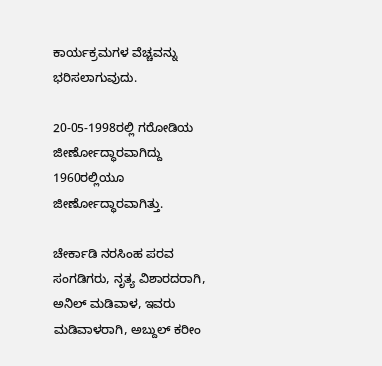ಕಾರ್ಯಕ್ರಮಗಳ ವೆಚ್ಚವನ್ನು ಭರಿಸಲಾಗುವುದು.

20-05-1998ರಲ್ಲಿ ಗರೋಡಿಯ ಜೀರ್ಣೋದ್ಧಾರವಾಗಿದ್ದು 1960ರಲ್ಲಿಯೂ ಜೀರ್ಣೋದ್ಧಾರವಾಗಿತ್ತು.

ಚೇರ್ಕಾಡಿ ನರಸಿಂಹ ಪರವ ಸಂಗಡಿಗರು, ನೃತ್ಯ ವಿಶಾರದರಾಗಿ, ಅನಿಲ್ ಮಡಿವಾಳ, ಇವರು ಮಡಿವಾಳರಾಗಿ, ಅಬ್ದುಲ್ ಕರೀಂ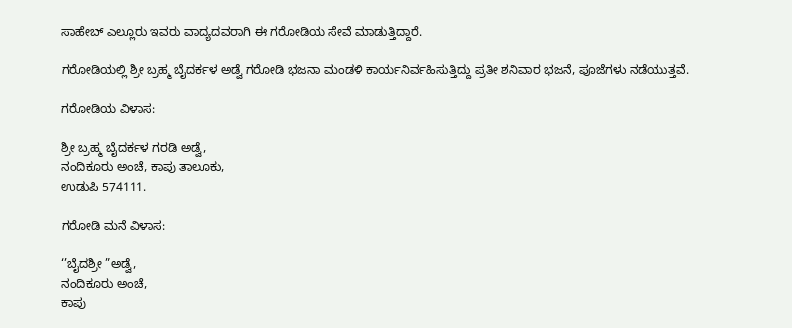ಸಾಹೇಬ್ ಎಲ್ಲೂರು ಇವರು ವಾದ್ಯದವರಾಗಿ ಈ ಗರೋಡಿಯ ಸೇವೆ ಮಾಡುತ್ತಿದ್ದಾರೆ.

ಗರೋಡಿಯಲ್ಲಿ ಶ್ರೀ ಬ್ರಹ್ಮ ಬೈದರ್ಕಳ ಅಡ್ವೆ ಗರೋಡಿ ಭಜನಾ ಮಂಡಳಿ ಕಾರ್ಯನಿರ್ವಹಿಸುತ್ತಿದ್ದು ಪ್ರತೀ ಶನಿವಾರ ಭಜನೆ, ಪೂಜೆಗಳು ನಡೆಯುತ್ತವೆ.

ಗರೋಡಿಯ ವಿಳಾಸ:

ಶ್ರೀ ಬ್ರಹ್ಮ ಬೈದರ್ಕಳ ಗರಡಿ ಅಡ್ವೆ,
ನಂದಿಕೂರು ಅಂಚೆ, ಕಾಪು ತಾಲೂಕು,
ಉಡುಪಿ 574111.

ಗರೋಡಿ ಮನೆ ವಿಳಾಸ:

‘’ಬೈದಶ್ರೀ ”ಅಡ್ವೆ,
ನಂದಿಕೂರು ಅಂಚೆ,
ಕಾಪು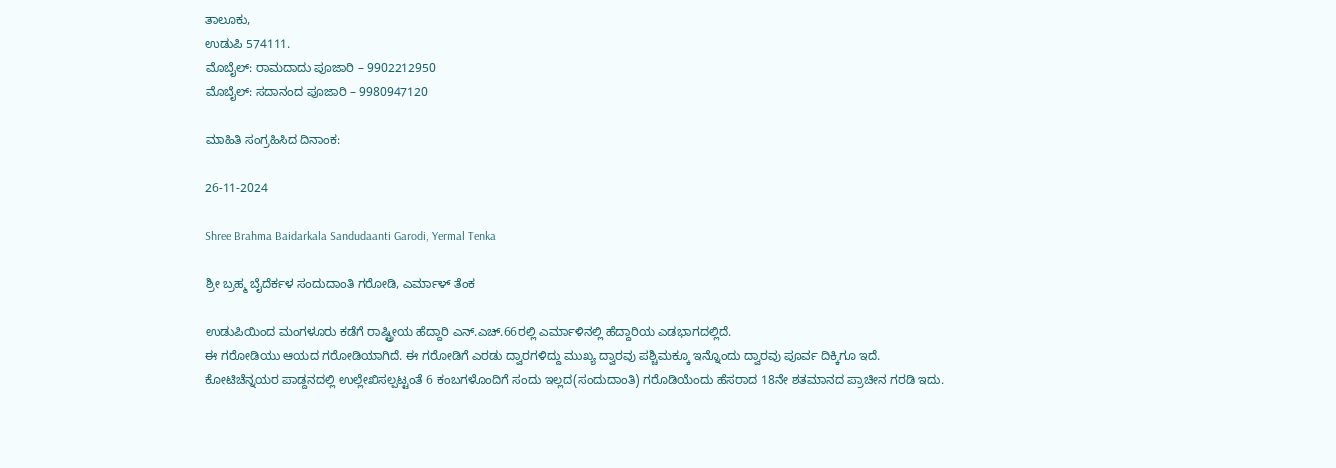ತಾಲೂಕು,
ಉಡುಪಿ 574111.
ಮೊಬೈಲ್: ರಾಮದಾದು ಪೂಜಾರಿ – 9902212950
ಮೊಬೈಲ್: ಸದಾನಂದ ಪೂಜಾರಿ – 9980947120

ಮಾಹಿತಿ ಸಂಗ್ರಹಿಸಿದ ದಿನಾಂಕ:

26-11-2024

Shree Brahma Baidarkala Sandudaanti Garodi, Yermal Tenka

ಶ್ರೀ ಬ್ರಹ್ಮ ಬೈದೆರ್ಕಳ ಸಂದುದಾಂತಿ ಗರೋಡಿ, ಎರ್ಮಾಳ್ ತೆಂಕ

ಉಡುಪಿಯಿಂದ ಮಂಗಳೂರು ಕಡೆಗೆ ರಾಷ್ಟ್ರೀಯ ಹೆದ್ದಾರಿ ಎನ್.ಎಚ್.66ರಲ್ಲಿ ಎರ್ಮಾಳಿನಲ್ಲಿ ಹೆದ್ದಾರಿಯ ಎಡಭಾಗದಲ್ಲಿದೆ.
ಈ ಗರೋಡಿಯು ಆಯದ ಗರೋಡಿಯಾಗಿದೆ. ಈ ಗರೋಡಿಗೆ ಎರಡು ದ್ವಾರಗಳಿದ್ದು ಮುಖ್ಯ ದ್ವಾರವು ಪಶ್ಚಿಮಕ್ಕೂ ಇನ್ನೊಂದು ದ್ವಾರವು ಪೂರ್ವ ದಿಕ್ಕಿಗೂ ಇದೆ.
ಕೋಟಿಚೆನ್ನಯರ ಪಾಡ್ದನದಲ್ಲಿ ಉಲ್ಲೇಖಿಸಲ್ಪಟ್ಟಂತೆ 6 ಕಂಬಗಳೊಂದಿಗೆ ಸಂದು ಇಲ್ಲದ(ಸಂದುದಾಂತಿ) ಗರೊಡಿಯೆಂದು ಹೆಸರಾದ 18ನೇ ಶತಮಾನದ ಪ್ರಾಚೀನ ಗರಡಿ ಇದು.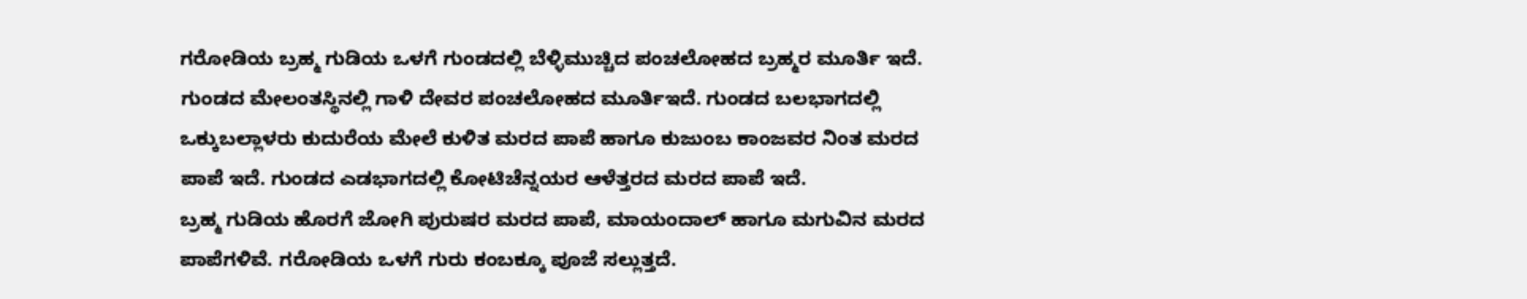ಗರೋಡಿಯ ಬ್ರಹ್ಮ ಗುಡಿಯ ಒಳಗೆ ಗುಂಡದಲ್ಲಿ ಬೆಳ್ಳಿಮುಚ್ಚಿದ ಪಂಚಲೋಹದ ಬ್ರಹ್ಮರ ಮೂರ್ತಿ ಇದೆ. ಗುಂಡದ ಮೇಲಂತಸ್ಥಿನಲ್ಲಿ ಗಾಳಿ ದೇವರ ಪಂಚಲೋಹದ ಮೂರ್ತಿಇದೆ. ಗುಂಡದ ಬಲಭಾಗದಲ್ಲಿ ಒಕ್ಕುಬಲ್ಲಾಳರು ಕುದುರೆಯ ಮೇಲೆ ಕುಳಿತ ಮರದ ಪಾಪೆ ಹಾಗೂ ಕುಜುಂಬ ಕಾಂಜವರ ನಿಂತ ಮರದ ಪಾಪೆ ಇದೆ. ಗುಂಡದ ಎಡಭಾಗದಲ್ಲಿ ಕೋಟಿಚೆನ್ನಯರ ಆಳೆತ್ತರದ ಮರದ ಪಾಪೆ ಇದೆ.
ಬ್ರಹ್ಮ ಗುಡಿಯ ಹೊರಗೆ ಜೋಗಿ ಪುರುಷರ ಮರದ ಪಾಪೆ, ಮಾಯಂದಾಲ್ ಹಾಗೂ ಮಗುವಿನ ಮರದ ಪಾಪೆಗಳಿವೆ. ಗರೋಡಿಯ ಒಳಗೆ ಗುರು ಕಂಬಕ್ಕೂ ಪೂಜೆ ಸಲ್ಲುತ್ತದೆ.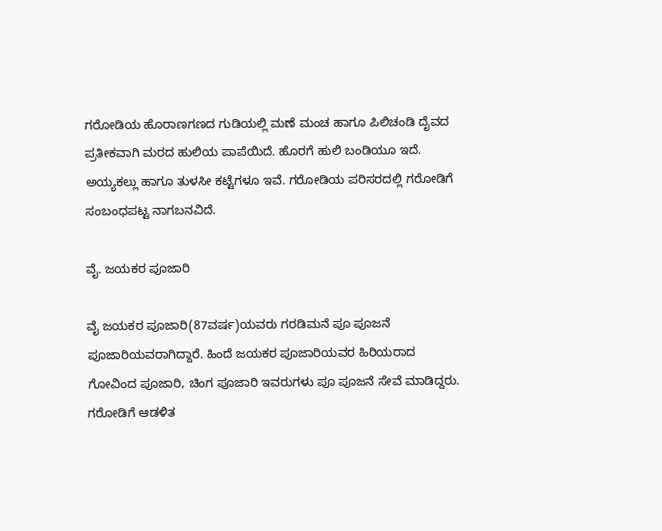ಗರೋಡಿಯ ಹೊರಾಣಗಣದ ಗುಡಿಯಲ್ಲಿ ಮಣೆ ಮಂಚ ಹಾಗೂ ಪಿಲಿಚಂಡಿ ದೈವದ ಪ್ರತೀಕವಾಗಿ ಮರದ ಹುಲಿಯ ಪಾಪೆಯಿದೆ. ಹೊರಗೆ ಹುಲಿ ಬಂಡಿಯೂ ಇದೆ. ಅಯ್ಯಕಲ್ಲು ಹಾಗೂ ತುಳಸೀ ಕಟ್ಟೆಗಳೂ ಇವೆ. ಗರೋಡಿಯ ಪರಿಸರದಲ್ಲಿ ಗರೋಡಿಗೆ ಸಂಬಂಧಪಟ್ಟ ನಾಗಬನವಿದೆ.

ವೈ. ಜಯಕರ ಪೂಜಾರಿ

ವೈ ಜಯಕರ ಪೂಜಾರಿ(87ವರ್ಷ)ಯವರು ಗರಡಿಮನೆ ಪೂ ಪೂಜನೆ ಪೂಜಾರಿಯವರಾಗಿದ್ದಾರೆ. ಹಿಂದೆ ಜಯಕರ ಪೂಜಾರಿಯವರ ಹಿರಿಯರಾದ ಗೋವಿಂದ ಪೂಜಾರಿ, ಚಿಂಗ ಪೂಜಾರಿ ಇವರುಗಳು ಪೂ ಪೂಜನೆ ಸೇವೆ ಮಾಡಿದ್ದರು.
ಗರೋಡಿಗೆ ಆಡಳಿತ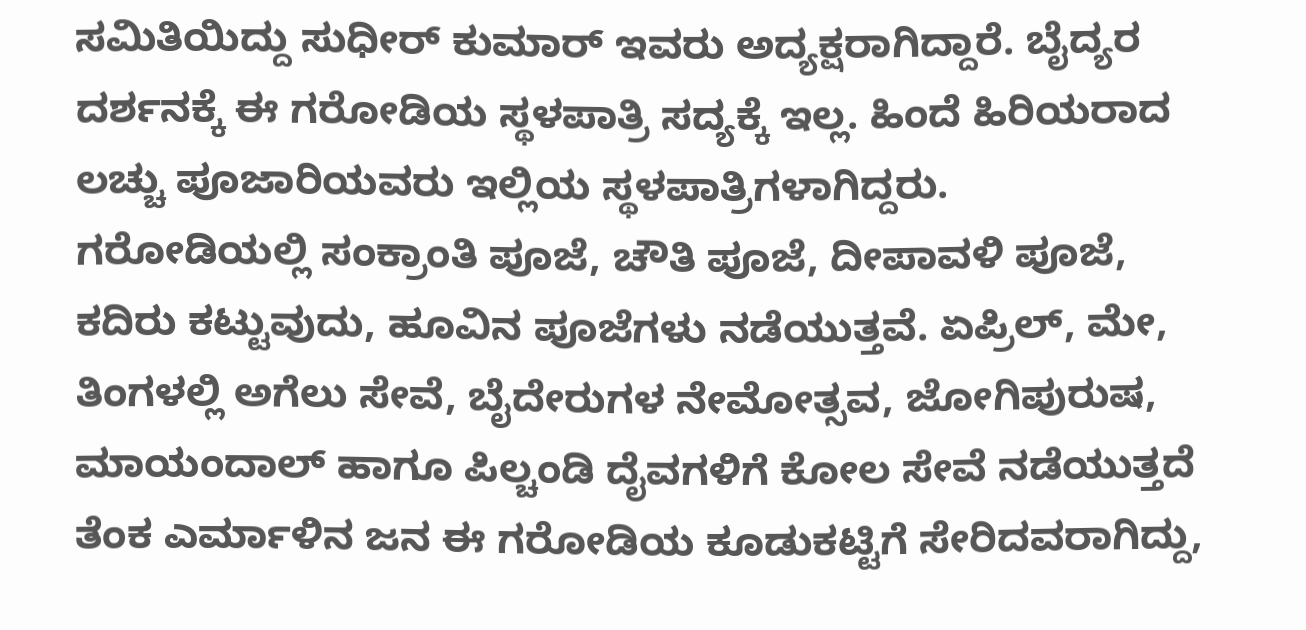ಸಮಿತಿಯಿದ್ದು ಸುಧೀರ್ ಕುಮಾರ್ ಇವರು ಅದ್ಯಕ್ಷರಾಗಿದ್ದಾರೆ. ಬೈದ್ಯರ ದರ್ಶನಕ್ಕೆ ಈ ಗರೋಡಿಯ ಸ್ಥಳಪಾತ್ರಿ ಸದ್ಯಕ್ಕೆ ಇಲ್ಲ. ಹಿಂದೆ ಹಿರಿಯರಾದ ಲಚ್ಚು ಪೂಜಾರಿಯವರು ಇಲ್ಲಿಯ ಸ್ಥಳಪಾತ್ರಿಗಳಾಗಿದ್ದರು.
ಗರೋಡಿಯಲ್ಲಿ ಸಂಕ್ರಾಂತಿ ಪೂಜೆ, ಚೌತಿ ಪೂಜೆ, ದೀಪಾವಳಿ ಪೂಜೆ, ಕದಿರು ಕಟ್ಟುವುದು, ಹೂವಿನ ಪೂಜೆಗಳು ನಡೆಯುತ್ತವೆ. ಏಪ್ರಿಲ್, ಮೇ, ತಿಂಗಳಲ್ಲಿ ಅಗೆಲು ಸೇವೆ, ಬೈದೇರುಗಳ ನೇಮೋತ್ಸವ, ಜೋಗಿಪುರುಷ, ಮಾಯಂದಾಲ್ ಹಾಗೂ ಪಿಲ್ಚಂಡಿ ದೈವಗಳಿಗೆ ಕೋಲ ಸೇವೆ ನಡೆಯುತ್ತದೆ
ತೆಂಕ ಎರ್ಮಾಳಿನ ಜನ ಈ ಗರೋಡಿಯ ಕೂಡುಕಟ್ಟಿಗೆ ಸೇರಿದವರಾಗಿದ್ದು,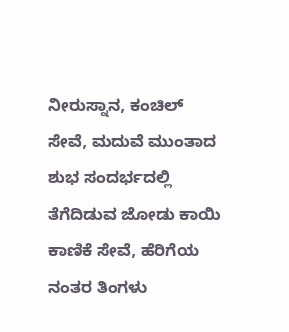ನೀರುಸ್ನಾನ, ಕಂಚಿಲ್ ಸೇವೆ, ಮದುವೆ ಮುಂತಾದ ಶುಭ ಸಂದರ್ಭದಲ್ಲಿ ತೆಗೆದಿಡುವ ಜೋಡು ಕಾಯಿ ಕಾಣಿಕೆ ಸೇವೆ, ಹೆರಿಗೆಯ ನಂತರ ತಿಂಗಳು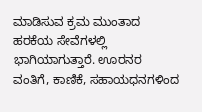ಮಾಡಿಸುವ ಕ್ರಮ ಮುಂತಾದ ಹರಕೆಯ ಸೇವೆಗಳಲ್ಲಿ ಭಾಗಿಯಾಗುತ್ತಾರೆ. ಊರನರ ವಂತಿಗೆ, ಕಾಣಿಕೆ, ಸಹಾಯಧನಗಳಿಂದ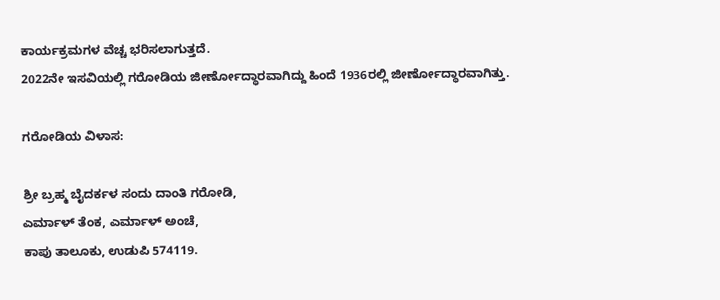ಕಾರ್ಯಕ್ರಮಗಳ ವೆಚ್ಚ ಭರಿಸಲಾಗುತ್ತದೆ.
2022ನೇ ಇಸವಿಯಲ್ಲಿ ಗರೋಡಿಯ ಜೀರ್ಣೋದ್ಧಾರವಾಗಿದ್ದು ಹಿಂದೆ 1936ರಲ್ಲಿ ಜೀರ್ಣೋದ್ಧಾರವಾಗಿತ್ತು.

ಗರೋಡಿಯ ವಿಳಾಸ:

ಶ್ರೀ ಬ್ರಹ್ಮ ಬೈದರ್ಕಳ ಸಂದು ದಾಂತಿ ಗರೋಡಿ,
ಎರ್ಮಾಳ್ ತೆಂಕ, ಎರ್ಮಾಳ್ ಅಂಚೆ,
ಕಾಪು ತಾಲೂಕು, ಉಡುಪಿ 574119.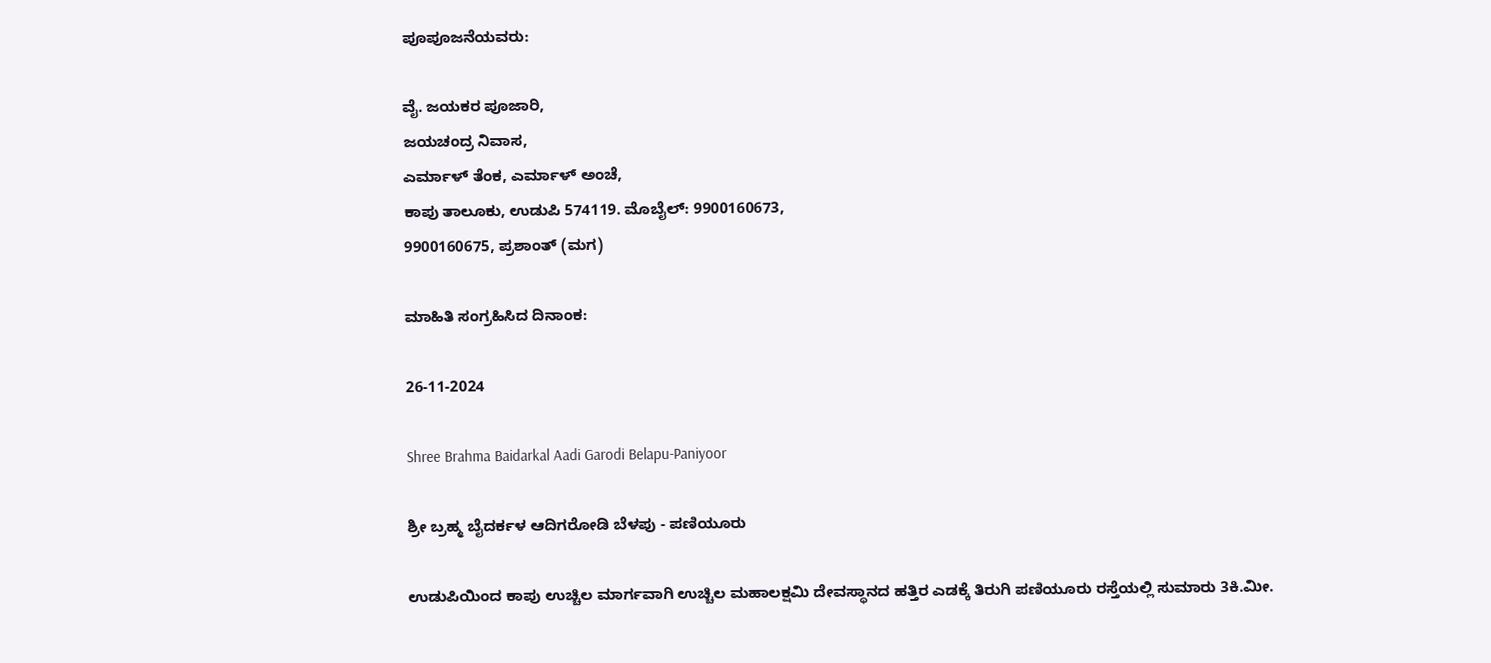ಪೂಪೂಜನೆಯವರು:

ವೈ. ಜಯಕರ ಪೂಜಾರಿ,
ಜಯಚಂದ್ರ ನಿವಾಸ,
ಎರ್ಮಾಳ್ ತೆಂಕ, ಎರ್ಮಾಳ್ ಅಂಚೆ,
ಕಾಪು ತಾಲೂಕು, ಉಡುಪಿ 574119. ಮೊಬೈಲ್: 9900160673,
9900160675, ಪ್ರಶಾಂತ್ (ಮಗ)

ಮಾಹಿತಿ ಸಂಗ್ರಹಿಸಿದ ದಿನಾಂಕ:

26-11-2024

Shree Brahma Baidarkal Aadi Garodi Belapu-Paniyoor

ಶ್ರೀ ಬ್ರಹ್ಮ ಬೈದರ್ಕಳ ಆದಿಗರೋಡಿ ಬೆಳಪು - ಪಣಿಯೂರು

ಉಡುಪಿಯಿಂದ ಕಾಪು ಉಚ್ಚಿಲ ಮಾರ್ಗವಾಗಿ ಉಚ್ಚಿಲ ಮಹಾಲಕ್ಷಮಿ ದೇವಸ್ಥಾನದ ಹತ್ತಿರ ಎಡಕ್ಕೆ ತಿರುಗಿ ಪಣಿಯೂರು ರಸ್ತೆಯಲ್ಲಿ ಸುಮಾರು 3ಕಿ.ಮೀ.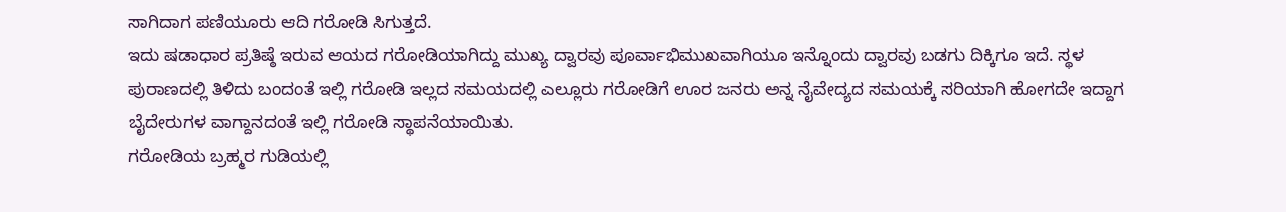ಸಾಗಿದಾಗ ಪಣಿಯೂರು ಆದಿ ಗರೋಡಿ ಸಿಗುತ್ತದೆ.
ಇದು ಷಡಾಧಾರ ಪ್ರತಿಷ್ಠೆ ಇರುವ ಆಯದ ಗರೋಡಿಯಾಗಿದ್ದು ಮುಖ್ಯ ದ್ವಾರವು ಪೂರ್ವಾಭಿಮುಖವಾಗಿಯೂ ಇನ್ನೊಂದು ದ್ವಾರವು ಬಡಗು ದಿಕ್ಕಿಗೂ ಇದೆ. ಸ್ಥಳ ಪುರಾಣದಲ್ಲಿ ತಿಳಿದು ಬಂದಂತೆ ಇಲ್ಲಿ ಗರೋಡಿ ಇಲ್ಲದ ಸಮಯದಲ್ಲಿ ಎಲ್ಲೂರು ಗರೋಡಿಗೆ ಊರ ಜನರು ಅನ್ನ ನೈವೇದ್ಯದ ಸಮಯಕ್ಕೆ ಸರಿಯಾಗಿ ಹೋಗದೇ ಇದ್ದಾಗ ಬೈದೇರುಗಳ ವಾಗ್ದಾನದಂತೆ ಇಲ್ಲಿ ಗರೋಡಿ ಸ್ಥಾಪನೆಯಾಯಿತು.
ಗರೋಡಿಯ ಬ್ರಹ್ಮರ ಗುಡಿಯಲ್ಲಿ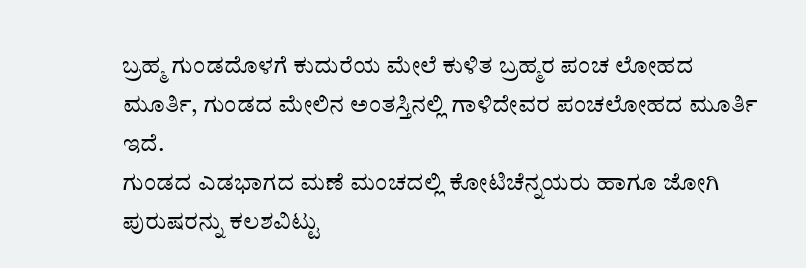ಬ್ರಹ್ಮ ಗುಂಡದೊಳಗೆ ಕುದುರೆಯ ಮೇಲೆ ಕುಳಿತ ಬ್ರಹ್ಮರ ಪಂಚ ಲೋಹದ ಮೂರ್ತಿ, ಗುಂಡದ ಮೇಲಿನ ಅಂತಸ್ತಿನಲ್ಲಿ ಗಾಳಿದೇವರ ಪಂಚಲೋಹದ ಮೂರ್ತಿ ಇದೆ.
ಗುಂಡದ ಎಡಭಾಗದ ಮಣೆ ಮಂಚದಲ್ಲಿ ಕೋಟಿಚೆನ್ನಯರು ಹಾಗೂ ಜೋಗಿ ಪುರುಷರನ್ನು ಕಲಶವಿಟ್ಟು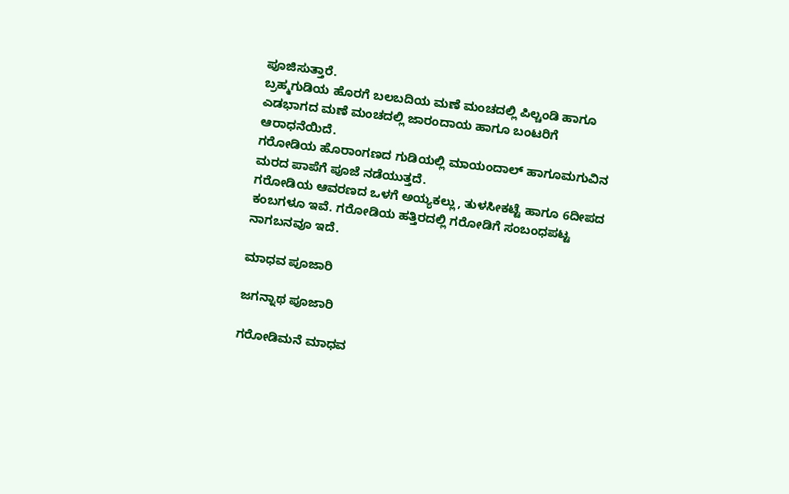ಪೂಜಿಸುತ್ತಾರೆ.
ಬ್ರಹ್ಮಗುಡಿಯ ಹೊರಗೆ ಬಲಬದಿಯ ಮಣೆ ಮಂಚದಲ್ಲಿ ಪಿಲ್ಚಂಡಿ ಹಾಗೂ ಎಡಭಾಗದ ಮಣೆ ಮಂಚದಲ್ಲಿ ಜಾರಂದಾಯ ಹಾಗೂ ಬಂಟರಿಗೆ ಆರಾಧನೆಯಿದೆ.
ಗರೋಡಿಯ ಹೊರಾಂಗಣದ ಗುಡಿಯಲ್ಲಿ ಮಾಯಂದಾಲ್ ಹಾಗೂಮಗುವಿನ ಮರದ ಪಾಪೆಗೆ ಪೂಜೆ ನಡೆಯುತ್ತದೆ.
ಗರೋಡಿಯ ಆವರಣದ ಒಳಗೆ ಅಯ್ಯಕಲ್ಲು, ತುಳಸೀಕಟ್ಟೆ ಹಾಗೂ 6ದೀಪದ ಕಂಬಗಳೂ ಇವೆ. ಗರೋಡಿಯ ಹತ್ತಿರದಲ್ಲಿ ಗರೋಡಿಗೆ ಸಂಬಂಧಪಟ್ಟ ನಾಗಬನವೂ ಇದೆ.

ಮಾಧವ ಪೂಜಾರಿ

ಜಗನ್ನಾಥ ಪೂಜಾರಿ

ಗರೋಡಿಮನೆ ಮಾಧವ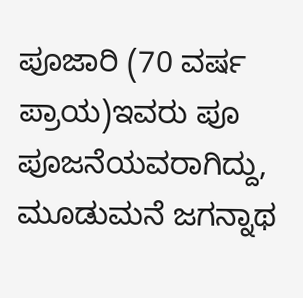ಪೂಜಾರಿ (70 ವರ್ಷ ಪ್ರಾಯ)ಇವರು ಪೂ ಪೂಜನೆಯವರಾಗಿದ್ದು, ಮೂಡುಮನೆ ಜಗನ್ನಾಥ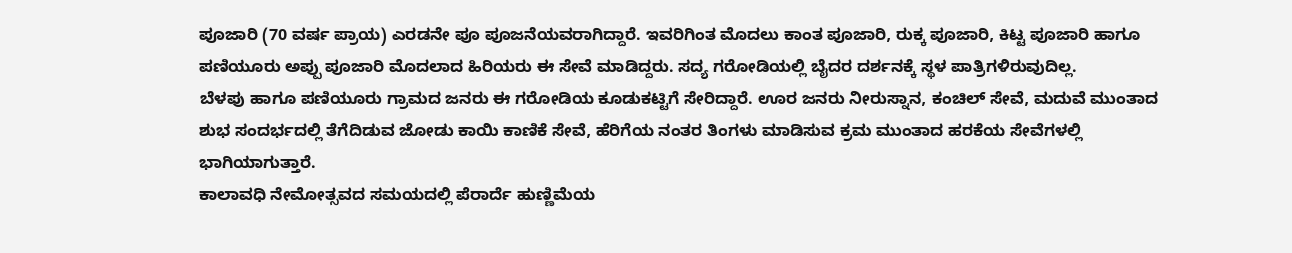ಪೂಜಾರಿ (70 ವರ್ಷ ಪ್ರಾಯ) ಎರಡನೇ ಪೂ ಪೂಜನೆಯವರಾಗಿದ್ದಾರೆ. ಇವರಿಗಿಂತ ಮೊದಲು ಕಾಂತ ಪೂಜಾರಿ, ರುಕ್ಕ ಪೂಜಾರಿ, ಕಿಟ್ಟ ಪೂಜಾರಿ ಹಾಗೂ ಪಣಿಯೂರು ಅಪ್ಪು ಪೂಜಾರಿ ಮೊದಲಾದ ಹಿರಿಯರು ಈ ಸೇವೆ ಮಾಡಿದ್ದರು. ಸದ್ಯ ಗರೋಡಿಯಲ್ಲಿ ಬೈದರ ದರ್ಶನಕ್ಕೆ ಸ್ಥಳ ಪಾತ್ರಿಗಳಿರುವುದಿಲ್ಲ.
ಬೆಳಪು ಹಾಗೂ ಪಣಿಯೂರು ಗ್ರಾಮದ ಜನರು ಈ ಗರೋಡಿಯ ಕೂಡುಕಟ್ಟಿಗೆ ಸೇರಿದ್ದಾರೆ. ಊರ ಜನರು ನೀರುಸ್ನಾನ, ಕಂಚಿಲ್ ಸೇವೆ, ಮದುವೆ ಮುಂತಾದ ಶುಭ ಸಂದರ್ಭದಲ್ಲಿ ತೆಗೆದಿಡುವ ಜೋಡು ಕಾಯಿ ಕಾಣಿಕೆ ಸೇವೆ, ಹೆರಿಗೆಯ ನಂತರ ತಿಂಗಳು ಮಾಡಿಸುವ ಕ್ರಮ ಮುಂತಾದ ಹರಕೆಯ ಸೇವೆಗಳಲ್ಲಿ ಭಾಗಿಯಾಗುತ್ತಾರೆ.
ಕಾಲಾವಧಿ ನೇಮೋತ್ಸವದ ಸಮಯದಲ್ಲಿ ಪೆರಾರ್ದೆ ಹುಣ್ಣಿಮೆಯ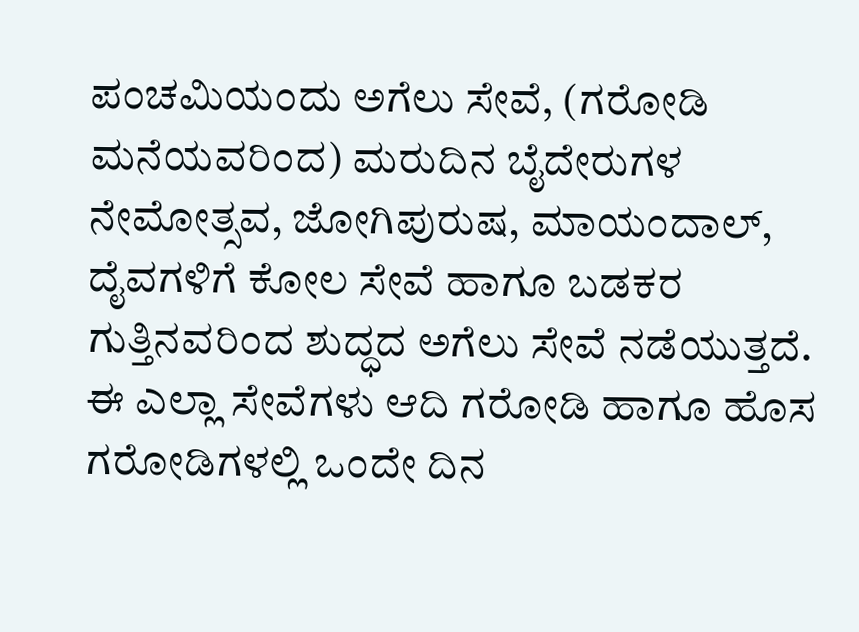ಪಂಚಮಿಯಂದು ಅಗೆಲು ಸೇವೆ, (ಗರೋಡಿ ಮನೆಯವರಿಂದ) ಮರುದಿನ ಬೈದೇರುಗಳ ನೇಮೋತ್ಸವ, ಜೋಗಿಪುರುಷ, ಮಾಯಂದಾಲ್, ದೈವಗಳಿಗೆ ಕೋಲ ಸೇವೆ ಹಾಗೂ ಬಡಕರ ಗುತ್ತಿನವರಿಂದ ಶುದ್ಧದ ಅಗೆಲು ಸೇವೆ ನಡೆಯುತ್ತದೆ. ಈ ಎಲ್ಲಾ ಸೇವೆಗಳು ಆದಿ ಗರೋಡಿ ಹಾಗೂ ಹೊಸ ಗರೋಡಿಗಳಲ್ಲಿ ಒಂದೇ ದಿನ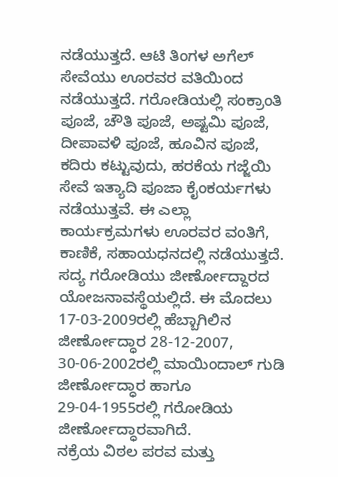ನಡೆಯುತ್ತದೆ. ಆಟಿ ತಿಂಗಳ ಅಗೆಲ್ ಸೇವೆಯು ಊರವರ ವತಿಯಿಂದ ನಡೆಯುತ್ತದೆ. ಗರೋಡಿಯಲ್ಲಿ ಸಂಕ್ರಾಂತಿ ಪೂಜೆ, ಚೌತಿ ಪೂಜೆ, ಅಷ್ಟಮಿ ಪೂಜೆ, ದೀಪಾವಳಿ ಪೂಜೆ, ಹೂವಿನ ಪೂಜೆ, ಕದಿರು ಕಟ್ಟುವುದು, ಹರಕೆಯ ಗಜ್ಜೆಯಿ ಸೇವೆ ಇತ್ಯಾದಿ ಪೂಜಾ ಕೈಂಕರ್ಯಗಳು ನಡೆಯುತ್ತವೆ. ಈ ಎಲ್ಲಾ ಕಾರ್ಯಕ್ರಮಗಳು ಊರವರ ವಂತಿಗೆ, ಕಾಣಿಕೆ, ಸಹಾಯಧನದಲ್ಲಿ ನಡೆಯುತ್ತದೆ.
ಸದ್ಯ ಗರೋಡಿಯು ಜೀರ್ಣೋದ್ದಾರದ ಯೋಜನಾವಸ್ಥೆಯಲ್ಲಿದೆ. ಈ ಮೊದಲು 17-03-2009ರಲ್ಲಿ ಹೆಬ್ಬಾಗಿಲಿನ ಜೀರ್ಣೋದ್ಧಾರ 28-12-2007, 30-06-2002ರಲ್ಲಿ ಮಾಯಿಂದಾಲ್ ಗುಡಿ ಜೀರ್ಣೋದ್ಧಾರ ಹಾಗೂ 29-04-1955ರಲ್ಲಿ ಗರೋಡಿಯ ಜೀರ್ಣೋದ್ಧಾರವಾಗಿದೆ.
ನಕ್ರೆಯ ವಿಠಲ ಪರವ ಮತ್ತು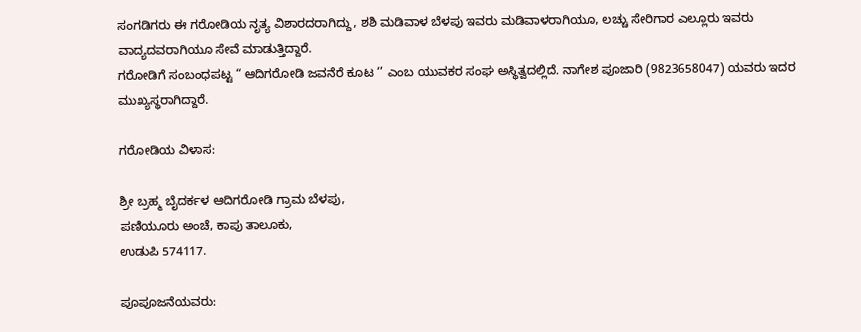ಸಂಗಡಿಗರು ಈ ಗರೋಡಿಯ ನೃತ್ಯ ವಿಶಾರದರಾಗಿದ್ದು, ಶಶಿ ಮಡಿವಾಳ ಬೆಳಪು ಇವರು ಮಡಿವಾಳರಾಗಿಯೂ, ಲಚ್ಚು ಸೇರಿಗಾರ ಎಲ್ಲೂರು ಇವರು ವಾದ್ಯದವರಾಗಿಯೂ ಸೇವೆ ಮಾಡುತ್ತಿದ್ದಾರೆ.
ಗರೋಡಿಗೆ ಸಂಬಂಧಪಟ್ಟ “ ಆದಿಗರೋಡಿ ಜವನೆರೆ ಕೂಟ ‘’ ಎಂಬ ಯುವಕರ ಸಂಘ ಅಸ್ಥಿತ್ವದಲ್ಲಿದೆ. ನಾಗೇಶ ಪೂಜಾರಿ (9823658047) ಯವರು ಇದರ ಮುಖ್ಯಸ್ಥರಾಗಿದ್ದಾರೆ.

ಗರೋಡಿಯ ವಿಳಾಸ:

ಶ್ರೀ ಬ್ರಹ್ಮ ಬೈದರ್ಕಳ ಆದಿಗರೋಡಿ ಗ್ರಾಮ ಬೆಳಪು,
ಪಣಿಯೂರು ಅಂಚೆ, ಕಾಪು ತಾಲೂಕು,
ಉಡುಪಿ 574117.

ಪೂಪೂಜನೆಯವರು: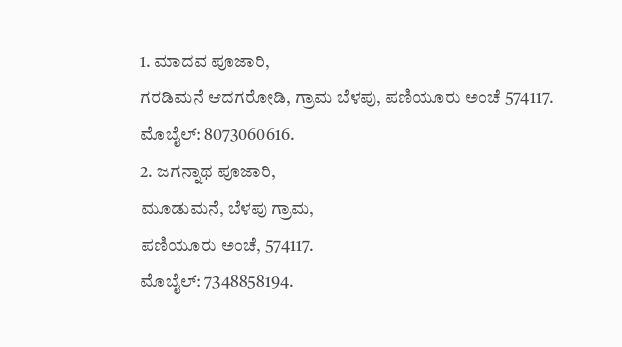1. ಮಾದವ ಪೂಜಾರಿ,
ಗರಡಿಮನೆ ಆದಗರೋಡಿ, ಗ್ರಾಮ ಬೆಳಪು, ಪಣಿಯೂರು ಅಂಚೆ 574117.
ಮೊಬೈಲ್: 8073060616.
2. ಜಗನ್ನಾಥ ಪೂಜಾರಿ,
ಮೂಡುಮನೆ, ಬೆಳಪು ಗ್ರಾಮ,
ಪಣಿಯೂರು ಅಂಚೆ, 574117.
ಮೊಬೈಲ್: 7348858194.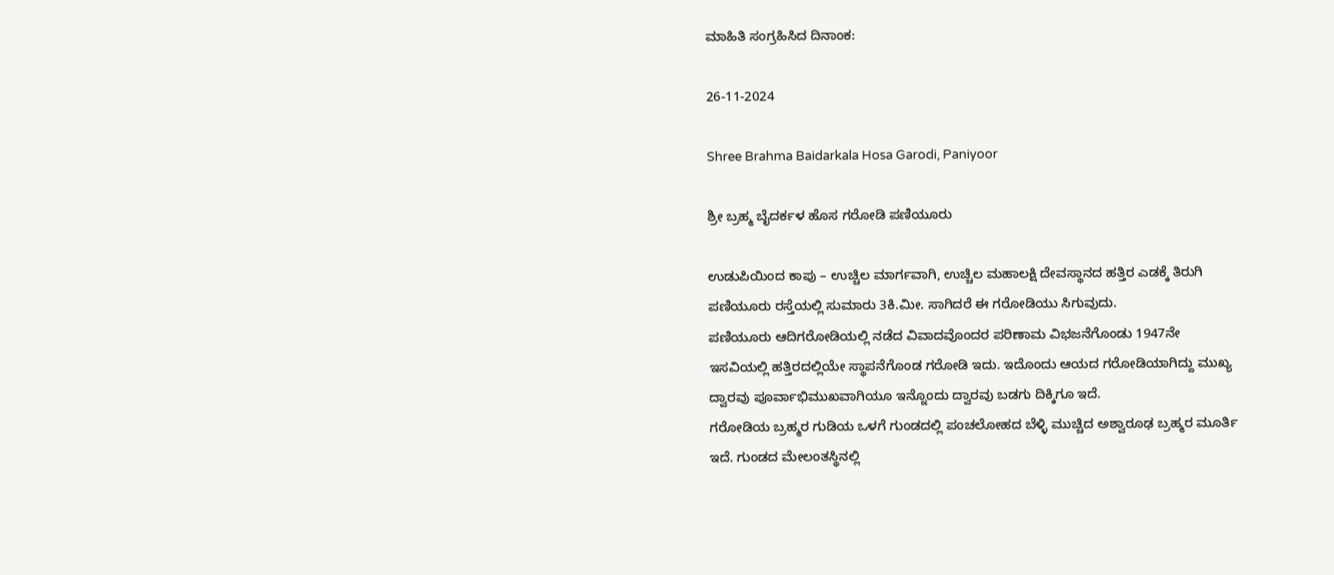ಮಾಹಿತಿ ಸಂಗ್ರಹಿಸಿದ ದಿನಾಂಕ:

26-11-2024

Shree Brahma Baidarkala Hosa Garodi, Paniyoor

ಶ್ರೀ ಬ್ರಹ್ಮ ಬೈದರ್ಕಳ ಹೊಸ ಗರೋಡಿ ಪಣಿಯೂರು

ಉಡುಪಿಯಿಂದ ಕಾಪು – ಉಚ್ಚಿಲ ಮಾರ್ಗವಾಗಿ, ಉಚ್ಚಿಲ ಮಹಾಲಕ್ಷಿ ದೇವಸ್ಥಾನದ ಹತ್ತಿರ ಎಡಕ್ಕೆ ತಿರುಗಿ ಪಣಿಯೂರು ರಸ್ತೆಯಲ್ಲಿ ಸುಮಾರು 3ಕಿ.ಮೀ. ಸಾಗಿದರೆ ಈ ಗರೋಡಿಯು ಸಿಗುವುದು.
ಪಣಿಯೂರು ಆದಿಗರೋಡಿಯಲ್ಲಿ ನಡೆದ ವಿವಾದವೊಂದರ ಪರಿಣಾಮ ವಿಭಜನೆಗೊಂಡು 1947ನೇ ಇಸವಿಯಲ್ಲಿ ಹತ್ತಿರದಲ್ಲಿಯೇ ಸ್ಥಾಪನೆಗೊಂಡ ಗರೋಡಿ ಇದು. ಇದೊಂದು ಆಯದ ಗರೋಡಿಯಾಗಿದ್ದು ಮುಖ್ಯ ದ್ವಾರವು ಪೂರ್ವಾಭಿಮುಖವಾಗಿಯೂ ಇನ್ನೊಂದು ದ್ವಾರವು ಬಡಗು ದಿಕ್ಕಿಗೂ ಇದೆ.
ಗರೋಡಿಯ ಬ್ರಹ್ಮರ ಗುಡಿಯ ಒಳಗೆ ಗುಂಡದಲ್ಲಿ ಪಂಚಲೋಹದ ಬೆಳ್ಳಿ ಮುಚ್ಚಿದ ಅಶ್ವಾರೂಢ ಬ್ರಹ್ಮರ ಮೂರ್ತಿ ಇದೆ. ಗುಂಡದ ಮೇಲಂತಸ್ಥಿನಲ್ಲಿ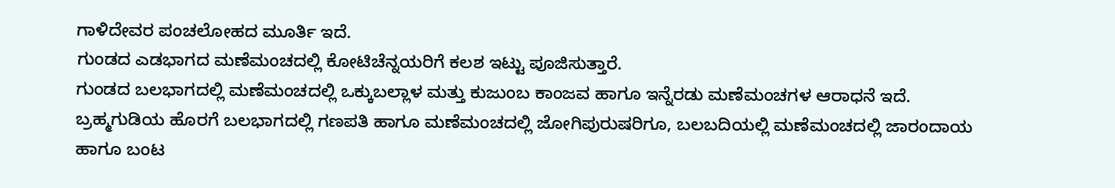ಗಾಳಿದೇವರ ಪಂಚಲೋಹದ ಮೂರ್ತಿ ಇದೆ.
ಗುಂಡದ ಎಡಭಾಗದ ಮಣೆಮಂಚದಲ್ಲಿ ಕೋಟಿಚೆನ್ನಯರಿಗೆ ಕಲಶ ಇಟ್ಟು ಪೂಜಿಸುತ್ತಾರೆ.
ಗುಂಡದ ಬಲಭಾಗದಲ್ಲಿ ಮಣೆಮಂಚದಲ್ಲಿ ಒಕ್ಕುಬಲ್ಲಾಳ ಮತ್ತು ಕುಜುಂಬ ಕಾಂಜವ ಹಾಗೂ ಇನ್ನೆರಡು ಮಣೆಮಂಚಗಳ ಆರಾಧನೆ ಇದೆ.
ಬ್ರಹ್ಮಗುಡಿಯ ಹೊರಗೆ ಬಲಭಾಗದಲ್ಲಿ ಗಣಪತಿ ಹಾಗೂ ಮಣೆಮಂಚದಲ್ಲಿ ಜೋಗಿಪುರುಷರಿಗೂ, ಬಲಬದಿಯಲ್ಲಿ ಮಣೆಮಂಚದಲ್ಲಿ ಜಾರಂದಾಯ ಹಾಗೂ ಬಂಟ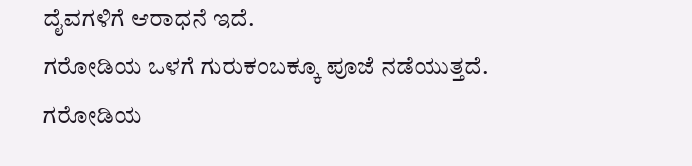ದೈವಗಳಿಗೆ ಆರಾಧನೆ ಇದೆ.
ಗರೋಡಿಯ ಒಳಗೆ ಗುರುಕಂಬಕ್ಕೂ ಪೂಜೆ ನಡೆಯುತ್ತದೆ.
ಗರೋಡಿಯ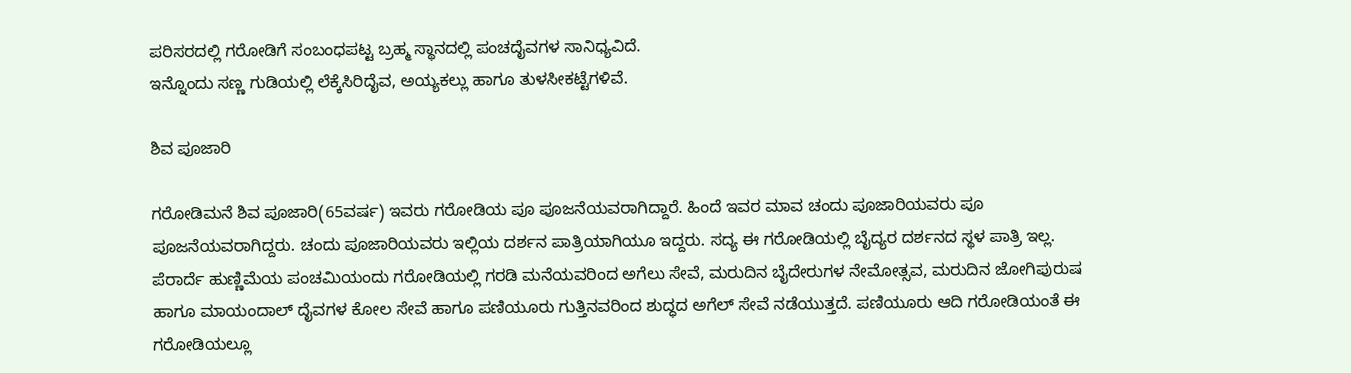ಪರಿಸರದಲ್ಲಿ ಗರೋಡಿಗೆ ಸಂಬಂಧಪಟ್ಟ ಬ್ರಹ್ಮ ಸ್ಥಾನದಲ್ಲಿ ಪಂಚದೈವಗಳ ಸಾನಿಧ್ಯವಿದೆ.
ಇನ್ನೊಂದು ಸಣ್ಣ ಗುಡಿಯಲ್ಲಿ ಲೆಕ್ಕೆಸಿರಿದೈವ, ಅಯ್ಯಕಲ್ಲು ಹಾಗೂ ತುಳಸೀಕಟ್ಟೆಗಳಿವೆ.

ಶಿವ ಪೂಜಾರಿ

ಗರೋಡಿಮನೆ ಶಿವ ಪೂಜಾರಿ(65ವರ್ಷ) ಇವರು ಗರೋಡಿಯ ಪೂ ಪೂಜನೆಯವರಾಗಿದ್ದಾರೆ. ಹಿಂದೆ ಇವರ ಮಾವ ಚಂದು ಪೂಜಾರಿಯವರು ಪೂ ಪೂಜನೆಯವರಾಗಿದ್ದರು. ಚಂದು ಪೂಜಾರಿಯವರು ಇಲ್ಲಿಯ ದರ್ಶನ ಪಾತ್ರಿಯಾಗಿಯೂ ಇದ್ದರು. ಸದ್ಯ ಈ ಗರೋಡಿಯಲ್ಲಿ ಬೈದ್ಯರ ದರ್ಶನದ ಸ್ಥಳ ಪಾತ್ರಿ ಇಲ್ಲ.
ಪೆರಾರ್ದೆ ಹುಣ್ಣಿಮೆಯ ಪಂಚಮಿಯಂದು ಗರೋಡಿಯಲ್ಲಿ ಗರಡಿ ಮನೆಯವರಿಂದ ಅಗೆಲು ಸೇವೆ, ಮರುದಿನ ಬೈದೇರುಗಳ ನೇಮೋತ್ಸವ, ಮರುದಿನ ಜೋಗಿಪುರುಷ ಹಾಗೂ ಮಾಯಂದಾಲ್ ದೈವಗಳ ಕೋಲ ಸೇವೆ ಹಾಗೂ ಪಣಿಯೂರು ಗುತ್ತಿನವರಿಂದ ಶುದ್ಧದ ಅಗೆಲ್ ಸೇವೆ ನಡೆಯುತ್ತದೆ. ಪಣಿಯೂರು ಆದಿ ಗರೋಡಿಯಂತೆ ಈ ಗರೋಡಿಯಲ್ಲೂ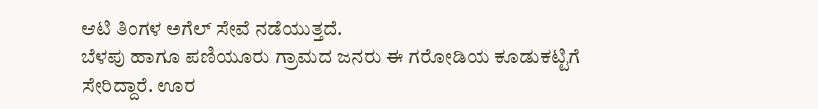ಆಟಿ ತಿಂಗಳ ಅಗೆಲ್ ಸೇವೆ ನಡೆಯುತ್ತದೆ.
ಬೆಳಪು ಹಾಗೂ ಪಣಿಯೂರು ಗ್ರಾಮದ ಜನರು ಈ ಗರೋಡಿಯ ಕೂಡುಕಟ್ಟಿಗೆ ಸೇರಿದ್ದಾರೆ. ಊರ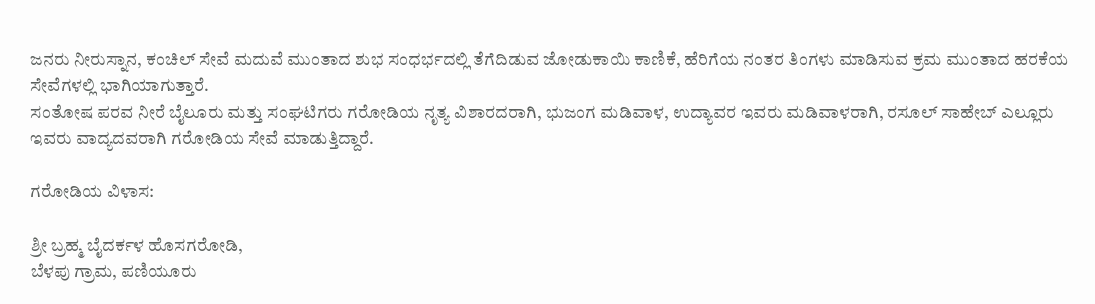ಜನರು ನೀರುಸ್ನಾನ, ಕಂಚಿಲ್ ಸೇವೆ ಮದುವೆ ಮುಂತಾದ ಶುಭ ಸಂಧರ್ಭದಲ್ಲಿ ತೆಗೆದಿಡುವ ಜೋಡುಕಾಯಿ ಕಾಣಿಕೆ, ಹೆರಿಗೆಯ ನಂತರ ತಿಂಗಳು ಮಾಡಿಸುವ ಕ್ರಮ ಮುಂತಾದ ಹರಕೆಯ ಸೇವೆಗಳಲ್ಲಿ ಭಾಗಿಯಾಗುತ್ತಾರೆ.
ಸಂತೋಷ ಪರವ ನೀರೆ ಬೈಲೂರು ಮತ್ತು ಸಂಘಟಿಗರು ಗರೋಡಿಯ ನೃತ್ಯ ವಿಶಾರದರಾಗಿ, ಭುಜಂಗ ಮಡಿವಾಳ, ಉದ್ಯಾವರ ಇವರು ಮಡಿವಾಳರಾಗಿ, ರಸೂಲ್ ಸಾಹೇಬ್ ಎಲ್ಲೂರು ಇವರು ವಾದ್ಯದವರಾಗಿ ಗರೋಡಿಯ ಸೇವೆ ಮಾಡುತ್ತಿದ್ದಾರೆ.

ಗರೋಡಿಯ ವಿಳಾಸ:

ಶ್ರೀ ಬ್ರಹ್ಮ ಬೈದರ್ಕಳ ಹೊಸಗರೋಡಿ,
ಬೆಳಪು ಗ್ರಾಮ, ಪಣಿಯೂರು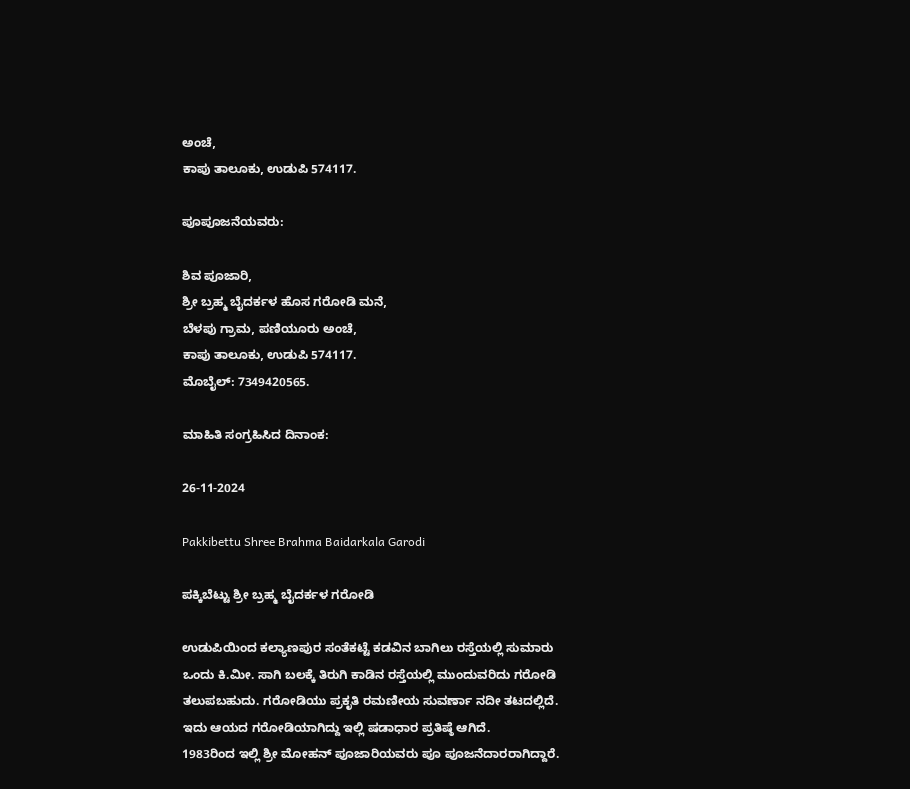ಅಂಚೆ,
ಕಾಪು ತಾಲೂಕು, ಉಡುಪಿ 574117.

ಪೂಪೂಜನೆಯವರು:

ಶಿವ ಪೂಜಾರಿ,
ಶ್ರೀ ಬ್ರಹ್ಮ ಬೈದರ್ಕಳ ಹೊಸ ಗರೋಡಿ ಮನೆ,
ಬೆಳಪು ಗ್ರಾಮ, ಪಣಿಯೂರು ಅಂಚೆ,
ಕಾಪು ತಾಲೂಕು, ಉಡುಪಿ 574117.
ಮೊಬೈಲ್: 7349420565.

ಮಾಹಿತಿ ಸಂಗ್ರಹಿಸಿದ ದಿನಾಂಕ:

26-11-2024

Pakkibettu Shree Brahma Baidarkala Garodi

ಪಕ್ಕಿಬೆಟ್ಟು ಶ್ರೀ ಬ್ರಹ್ಮ ಬೈದರ್ಕಳ ಗರೋಡಿ

ಉಡುಪಿಯಿಂದ ಕಲ್ಯಾಣಪುರ ಸಂತೆಕಟ್ಟೆ ಕಡವಿನ ಬಾಗಿಲು ರಸ್ತೆಯಲ್ಲಿ ಸುಮಾರು ಒಂದು ಕಿ.ಮೀ. ಸಾಗಿ ಬಲಕ್ಕೆ ತಿರುಗಿ ಕಾಡಿನ ರಸ್ತೆಯಲ್ಲಿ ಮುಂದುವರಿದು ಗರೋಡಿ ತಲುಪಬಹುದು. ಗರೋಡಿಯು ಪ್ರಕೃತಿ ರಮಣೀಯ ಸುವರ್ಣಾ ನದೀ ತಟದಲ್ಲಿದೆ.
ಇದು ಆಯದ ಗರೋಡಿಯಾಗಿದ್ದು ಇಲ್ಲಿ ಷಡಾಧಾರ ಪ್ರತಿಷ್ಠೆ ಆಗಿದೆ.
1983ರಿಂದ ಇಲ್ಲಿ ಶ್ರೀ ಮೋಹನ್ ಪೂಜಾರಿಯವರು ಪೂ ಪೂಜನೆದಾರರಾಗಿದ್ದಾರೆ.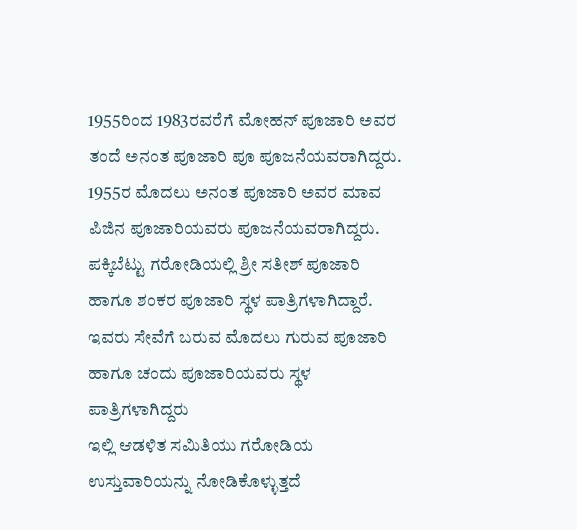1955ರಿಂದ 1983ರವರೆಗೆ ಮೋಹನ್ ಪೂಜಾರಿ ಅವರ ತಂದೆ ಅನಂತ ಪೂಜಾರಿ ಪೂ ಪೂಜನೆಯವರಾಗಿದ್ದರು. 1955ರ ಮೊದಲು ಅನಂತ ಪೂಜಾರಿ ಅವರ ಮಾವ ಪಿಜಿನ ಪೂಜಾರಿಯವರು ಪೂಜನೆಯವರಾಗಿದ್ದರು.
ಪಕ್ಕಿಬೆಟ್ಟು ಗರೋಡಿಯಲ್ಲಿ ಶ್ರೀ ಸತೀಶ್ ಪೂಜಾರಿ ಹಾಗೂ ಶಂಕರ ಪೂಜಾರಿ ಸ್ಥಳ ಪಾತ್ರಿಗಳಾಗಿದ್ದಾರೆ. ಇವರು ಸೇವೆಗೆ ಬರುವ ಮೊದಲು ಗುರುವ ಪೂಜಾರಿ ಹಾಗೂ ಚಂದು ಪೂಜಾರಿಯವರು ಸ್ಥಳ ಪಾತ್ರಿಗಳಾಗಿದ್ದರು
ಇಲ್ಲಿ ಆಡಳಿತ ಸಮಿತಿಯು ಗರೋಡಿಯ ಉಸ್ತುವಾರಿಯನ್ನು ನೋಡಿಕೊಳ್ಳುತ್ತದೆ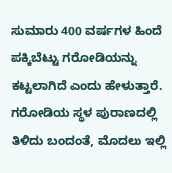ಸುಮಾರು 400 ವರ್ಷಗಳ ಹಿಂದೆ ಪಕ್ಕಿಬೆಟ್ಟು ಗರೋಡಿಯನ್ನು ಕಟ್ಟಲಾಗಿದೆ ಎಂದು ಹೇಳುತ್ತಾರೆ. ಗರೋಡಿಯ ಸ್ಥಳ ಪುರಾಣದಲ್ಲಿ ತಿಳಿದು ಬಂದಂತೆ, ಮೊದಲು ಇಲ್ಲಿ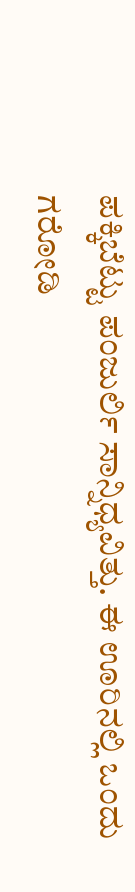ಪಕ್ಕಿಬೆಟ್ಟು ಪಂಜುರ್ಲಿ ಸಾನ್ನಿಧ್ಯವಿತ್ತು. ಈ ಊರಿನಲ್ಲಿ ಒಂದು ಗರೋಡಿ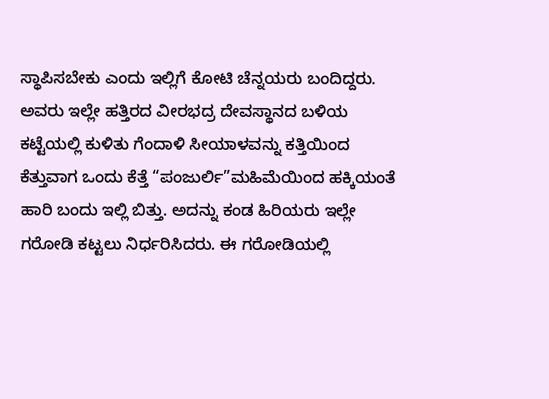ಸ್ಥಾಪಿಸಬೇಕು ಎಂದು ಇಲ್ಲಿಗೆ ಕೋಟಿ ಚೆನ್ನಯರು ಬಂದಿದ್ದರು. ಅವರು ಇಲ್ಲೇ ಹತ್ತಿರದ ವೀರಭದ್ರ ದೇವಸ್ಥಾನದ ಬಳಿಯ ಕಟ್ಟೆಯಲ್ಲಿ ಕುಳಿತು ಗೆಂದಾಳಿ ಸೀಯಾಳವನ್ನು ಕತ್ತಿಯಿಂದ ಕೆತ್ತುವಾಗ ಒಂದು ಕೆತ್ತೆ “ಪಂಜುರ್ಲಿ”ಮಹಿಮೆಯಿಂದ ಹಕ್ಕಿಯಂತೆ ಹಾರಿ ಬಂದು ಇಲ್ಲಿ ಬಿತ್ತು. ಅದನ್ನು ಕಂಡ ಹಿರಿಯರು ಇಲ್ಲೇ ಗರೋಡಿ ಕಟ್ಟಲು ನಿರ್ಧರಿಸಿದರು. ಈ ಗರೋಡಿಯಲ್ಲಿ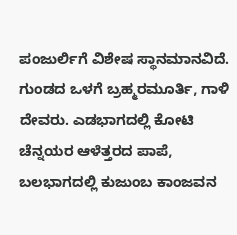ಪಂಜುರ್ಲಿಗೆ ವಿಶೇಷ ಸ್ಥಾನಮಾನವಿದೆ.
ಗುಂಡದ ಒಳಗೆ ಬ್ರಹ್ಮರಮೂರ್ತಿ, ಗಾಳಿ ದೇವರು. ಎಡಭಾಗದಲ್ಲಿ ಕೋಟಿ ಚೆನ್ನಯರ ಆಳೆತ್ತರದ ಪಾಪೆ, ಬಲಭಾಗದಲ್ಲಿ ಕುಜುಂಬ ಕಾಂಜವನ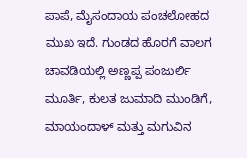ಪಾಪೆ, ಮೈಸಂದಾಯ ಪಂಚಲೋಹದ ಮುಖ ಇದೆ. ಗುಂಡದ ಹೊರಗೆ ವಾಲಗ ಚಾವಡಿಯಲ್ಲಿ ಅಣ್ಣಪ್ಪ ಪಂಜುರ್ಲಿ ಮೂರ್ತಿ, ಕುಲತ ಜುಮಾದಿ ಮುಂಡಿಗೆ, ಮಾಯಂದಾಳ್ ಮತ್ತು ಮಗುವಿನ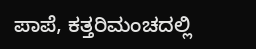ಪಾಪೆ, ಕತ್ತರಿಮಂಚದಲ್ಲಿ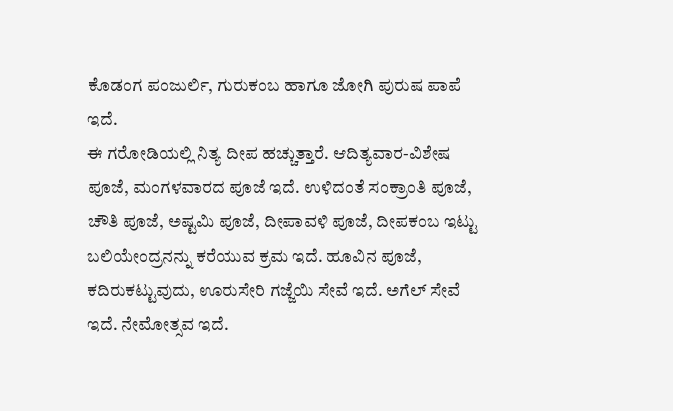ಕೊಡಂಗ ಪಂಜುರ್ಲಿ, ಗುರುಕಂಬ ಹಾಗೂ ಜೋಗಿ ಪುರುಷ ಪಾಪೆ ಇದೆ.
ಈ ಗರೋಡಿಯಲ್ಲಿ ನಿತ್ಯ ದೀಪ ಹಚ್ಚುತ್ತಾರೆ. ಆದಿತ್ಯವಾರ-ವಿಶೇಷ ಪೂಜೆ, ಮಂಗಳವಾರದ ಪೂಜೆ ಇದೆ. ಉಳಿದಂತೆ ಸಂಕ್ರಾಂತಿ ಪೂಜೆ, ಚೌತಿ ಪೂಜೆ, ಅಷ್ಟಮಿ ಪೂಜೆ, ದೀಪಾವಳಿ ಪೂಜೆ, ದೀಪಕಂಬ ಇಟ್ಟು ಬಲಿಯೇಂದ್ರನನ್ನು ಕರೆಯುವ ಕ್ರಮ ಇದೆ. ಹೂವಿನ ಪೂಜೆ, ಕದಿರುಕಟ್ಟುವುದು, ಊರುಸೇರಿ ಗಜ್ಜೆಯಿ ಸೇವೆ ಇದೆ. ಅಗೆಲ್ ಸೇವೆ ಇದೆ. ನೇಮೋತ್ಸವ ಇದೆ.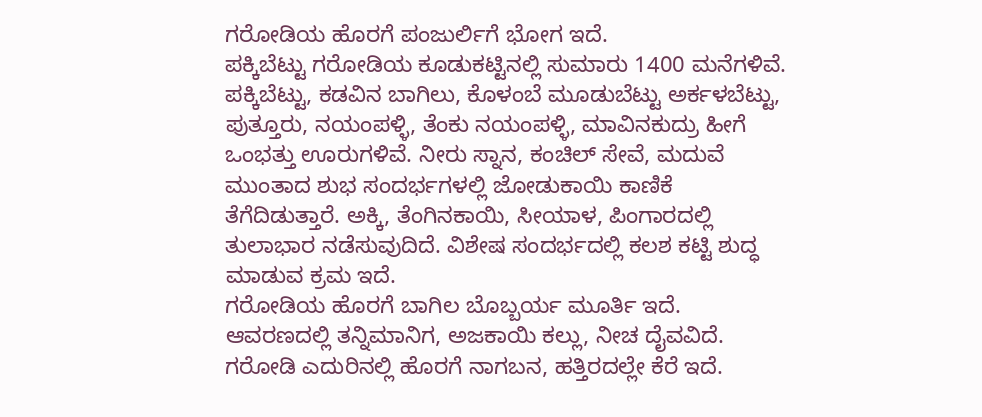ಗರೋಡಿಯ ಹೊರಗೆ ಪಂಜುರ್ಲಿಗೆ ಭೋಗ ಇದೆ.
ಪಕ್ಕಿಬೆಟ್ಟು ಗರೋಡಿಯ ಕೂಡುಕಟ್ಟಿನಲ್ಲಿ ಸುಮಾರು 1400 ಮನೆಗಳಿವೆ. ಪಕ್ಕಿಬೆಟ್ಟು, ಕಡವಿನ ಬಾಗಿಲು, ಕೊಳಂಬೆ ಮೂಡುಬೆಟ್ಟು ಅರ್ಕಳಬೆಟ್ಟು, ಪುತ್ತೂರು, ನಯಂಪಳ್ಳಿ, ತೆಂಕು ನಯಂಪಳ್ಳಿ, ಮಾವಿನಕುದ್ರು ಹೀಗೆ ಒಂಭತ್ತು ಊರುಗಳಿವೆ. ನೀರು ಸ್ನಾನ, ಕಂಚಿಲ್ ಸೇವೆ, ಮದುವೆ ಮುಂತಾದ ಶುಭ ಸಂದರ್ಭಗಳಲ್ಲಿ ಜೋಡುಕಾಯಿ ಕಾಣಿಕೆ ತೆಗೆದಿಡುತ್ತಾರೆ. ಅಕ್ಕಿ, ತೆಂಗಿನಕಾಯಿ, ಸೀಯಾಳ, ಪಿಂಗಾರದಲ್ಲಿ ತುಲಾಭಾರ ನಡೆಸುವುದಿದೆ. ವಿಶೇಷ ಸಂದರ್ಭದಲ್ಲಿ ಕಲಶ ಕಟ್ಟಿ ಶುದ್ಧ ಮಾಡುವ ಕ್ರಮ ಇದೆ.
ಗರೋಡಿಯ ಹೊರಗೆ ಬಾಗಿಲ ಬೊಬ್ಬರ್ಯ ಮೂರ್ತಿ ಇದೆ. ಆವರಣದಲ್ಲಿ ತನ್ನಿಮಾನಿಗ, ಅಜಕಾಯಿ ಕಲ್ಲು, ನೀಚ ದೈವವಿದೆ. ಗರೋಡಿ ಎದುರಿನಲ್ಲಿ ಹೊರಗೆ ನಾಗಬನ, ಹತ್ತಿರದಲ್ಲೇ ಕೆರೆ ಇದೆ.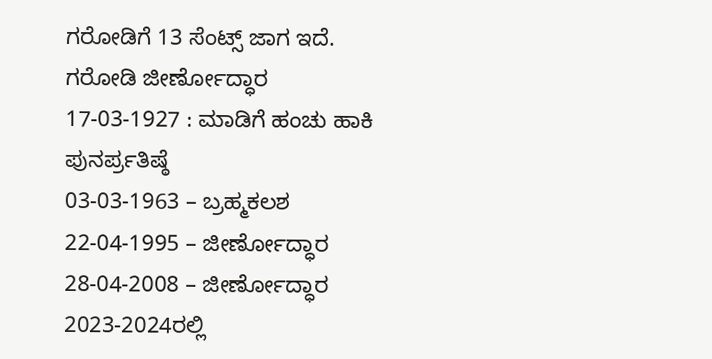ಗರೋಡಿಗೆ 13 ಸೆಂಟ್ಸ್ ಜಾಗ ಇದೆ.
ಗರೋಡಿ ಜೀರ್ಣೋದ್ಧಾರ
17-03-1927 : ಮಾಡಿಗೆ ಹಂಚು ಹಾಕಿ ಪುನರ್ಪ್ರತಿಷ್ಠೆ
03-03-1963 – ಬ್ರಹ್ಮಕಲಶ
22-04-1995 – ಜೀರ್ಣೋದ್ಧಾರ
28-04-2008 – ಜೀರ್ಣೋದ್ಧಾರ
2023-2024ರಲ್ಲಿ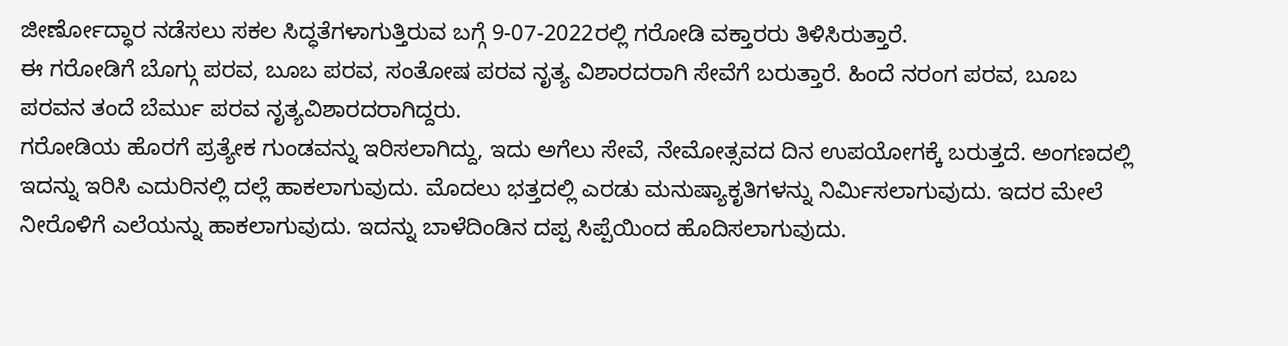ಜೀರ್ಣೋದ್ಧಾರ ನಡೆಸಲು ಸಕಲ ಸಿದ್ಧತೆಗಳಾಗುತ್ತಿರುವ ಬಗ್ಗೆ 9-07-2022ರಲ್ಲಿ ಗರೋಡಿ ವಕ್ತಾರರು ತಿಳಿಸಿರುತ್ತಾರೆ.
ಈ ಗರೋಡಿಗೆ ಬೊಗ್ಗು ಪರವ, ಬೂಬ ಪರವ, ಸಂತೋಷ ಪರವ ನೃತ್ಯ ವಿಶಾರದರಾಗಿ ಸೇವೆಗೆ ಬರುತ್ತಾರೆ. ಹಿಂದೆ ನರಂಗ ಪರವ, ಬೂಬ ಪರವನ ತಂದೆ ಬೆರ್ಮು ಪರವ ನೃತ್ಯವಿಶಾರದರಾಗಿದ್ದರು.
ಗರೋಡಿಯ ಹೊರಗೆ ಪ್ರತ್ಯೇಕ ಗುಂಡವನ್ನು ಇರಿಸಲಾಗಿದ್ದು, ಇದು ಅಗೆಲು ಸೇವೆ, ನೇಮೋತ್ಸವದ ದಿನ ಉಪಯೋಗಕ್ಕೆ ಬರುತ್ತದೆ. ಅಂಗಣದಲ್ಲಿ ಇದನ್ನು ಇರಿಸಿ ಎದುರಿನಲ್ಲಿ ದಲ್ಲೆ ಹಾಕಲಾಗುವುದು. ಮೊದಲು ಭತ್ತದಲ್ಲಿ ಎರಡು ಮನುಷ್ಯಾಕೃತಿಗಳನ್ನು ನಿರ್ಮಿಸಲಾಗುವುದು. ಇದರ ಮೇಲೆ ನೀರೊಳಿಗೆ ಎಲೆಯನ್ನು ಹಾಕಲಾಗುವುದು. ಇದನ್ನು ಬಾಳೆದಿಂಡಿನ ದಪ್ಪ ಸಿಪ್ಪೆಯಿಂದ ಹೊದಿಸಲಾಗುವುದು.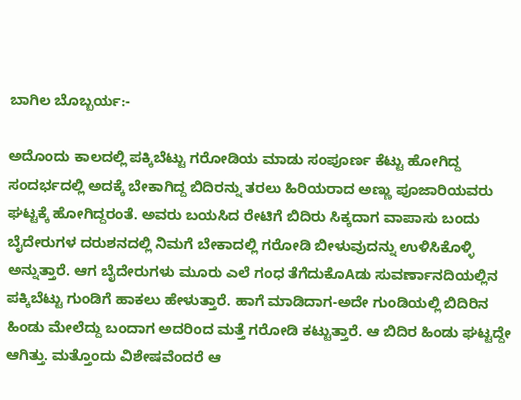ಬಾಗಿಲ ಬೊಬ್ಬರ್ಯ:-

ಅದೊಂದು ಕಾಲದಲ್ಲಿ ಪಕ್ಕಿಬೆಟ್ಟು ಗರೋಡಿಯ ಮಾಡು ಸಂಪೂರ್ಣ ಕೆಟ್ಟು ಹೋಗಿದ್ದ ಸಂದರ್ಭದಲ್ಲಿ ಅದಕ್ಕೆ ಬೇಕಾಗಿದ್ದ ಬಿದಿರನ್ನು ತರಲು ಹಿರಿಯರಾದ ಅಣ್ಣು ಪೂಜಾರಿಯವರು ಘಟ್ಟಕ್ಕೆ ಹೋಗಿದ್ದರಂತೆ. ಅವರು ಬಯಸಿದ ರೇಟಿಗೆ ಬಿದಿರು ಸಿಕ್ಕದಾಗ ವಾಪಾಸು ಬಂದು ಬೈದೇರುಗಳ ದರುಶನದಲ್ಲಿ ನಿಮಗೆ ಬೇಕಾದಲ್ಲಿ ಗರೋಡಿ ಬೀಳುವುದನ್ನು ಉಳಿಸಿಕೊಳ್ಳಿ ಅನ್ನುತ್ತಾರೆ. ಆಗ ಬೈದೇರುಗಳು ಮೂರು ಎಲೆ ಗಂಧ ತೆಗೆದುಕೊAಡು ಸುವರ್ಣಾನದಿಯಲ್ಲಿನ ಪಕ್ಕಿಬೆಟ್ಟು ಗುಂಡಿಗೆ ಹಾಕಲು ಹೇಳುತ್ತಾರೆ. ಹಾಗೆ ಮಾಡಿದಾಗ-ಅದೇ ಗುಂಡಿಯಲ್ಲಿ ಬಿದಿರಿನ ಹಿಂಡು ಮೇಲೆದ್ದು ಬಂದಾಗ ಅದರಿಂದ ಮತ್ತೆ ಗರೋಡಿ ಕಟ್ಟುತ್ತಾರೆ. ಆ ಬಿದಿರ ಹಿಂಡು ಘಟ್ಟದ್ದೇ ಆಗಿತ್ತು. ಮತ್ತೊಂದು ವಿಶೇಷವೆಂದರೆ ಆ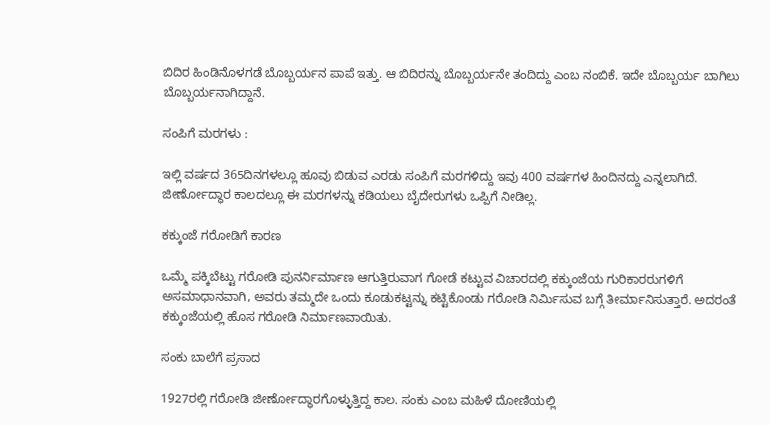ಬಿದಿರ ಹಿಂಡಿನೊಳಗಡೆ ಬೊಬ್ಬರ್ಯನ ಪಾಪೆ ಇತ್ತು. ಆ ಬಿದಿರನ್ನು ಬೊಬ್ಬರ್ಯನೇ ತಂದಿದ್ದು ಎಂಬ ನಂಬಿಕೆ. ಇದೇ ಬೊಬ್ಬರ್ಯ ಬಾಗಿಲು ಬೊಬ್ಬರ್ಯನಾಗಿದ್ದಾನೆ.

ಸಂಪಿಗೆ ಮರಗಳು :

ಇಲ್ಲಿ ವರ್ಷದ 365ದಿನಗಳಲ್ಲೂ ಹೂವು ಬಿಡುವ ಎರಡು ಸಂಪಿಗೆ ಮರಗಳಿದ್ದು ಇವು 400 ವರ್ಷಗಳ ಹಿಂದಿನದ್ದು ಎನ್ನಲಾಗಿದೆ. ಜೀರ್ಣೋದ್ಧಾರ ಕಾಲದಲ್ಲೂ ಈ ಮರಗಳನ್ನು ಕಡಿಯಲು ಬೈದೇರುಗಳು ಒಪ್ಪಿಗೆ ನೀಡಿಲ್ಲ.

ಕಕ್ಕುಂಜೆ ಗರೋಡಿಗೆ ಕಾರಣ

ಒಮ್ಮೆ ಪಕ್ಕಿಬೆಟ್ಟು ಗರೋಡಿ ಪುನರ್ನಿರ್ಮಾಣ ಆಗುತ್ತಿರುವಾಗ ಗೋಡೆ ಕಟ್ಟುವ ವಿಚಾರದಲ್ಲಿ ಕಕ್ಕುಂಜೆಯ ಗುರಿಕಾರರುಗಳಿಗೆ ಅಸಮಾಧಾನವಾಗಿ, ಅವರು ತಮ್ಮದೇ ಒಂದು ಕೂಡುಕಟ್ಟನ್ನು ಕಟ್ಟಿಕೊಂಡು ಗರೋಡಿ ನಿರ್ಮಿಸುವ ಬಗ್ಗೆ ತೀರ್ಮಾನಿಸುತ್ತಾರೆ. ಅದರಂತೆ ಕಕ್ಕುಂಜೆಯಲ್ಲಿ ಹೊಸ ಗರೋಡಿ ನಿರ್ಮಾಣವಾಯಿತು.

ಸಂಕು ಬಾಲೆಗೆ ಪ್ರಸಾದ

1927ರಲ್ಲಿ ಗರೋಡಿ ಜೀರ್ಣೋದ್ಧಾರಗೊಳ್ಳುತ್ತಿದ್ದ ಕಾಲ. ಸಂಕು ಎಂಬ ಮಹಿಳೆ ದೋಣಿಯಲ್ಲಿ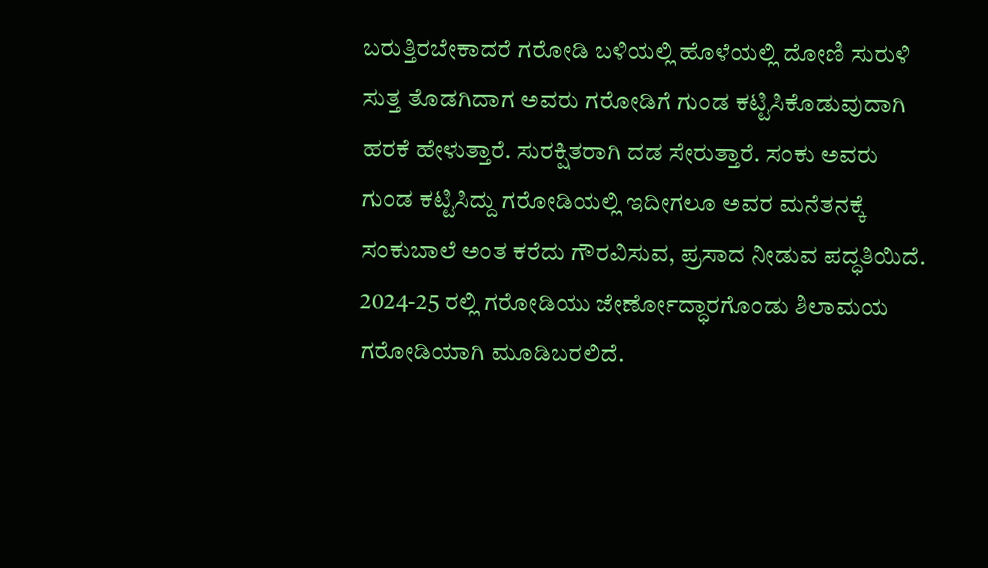ಬರುತ್ತಿರಬೇಕಾದರೆ ಗರೋಡಿ ಬಳಿಯಲ್ಲಿ ಹೊಳೆಯಲ್ಲಿ ದೋಣಿ ಸುರುಳಿ ಸುತ್ತ ತೊಡಗಿದಾಗ ಅವರು ಗರೋಡಿಗೆ ಗುಂಡ ಕಟ್ಟಿಸಿಕೊಡುವುದಾಗಿ ಹರಕೆ ಹೇಳುತ್ತಾರೆ. ಸುರಕ್ಷಿತರಾಗಿ ದಡ ಸೇರುತ್ತಾರೆ. ಸಂಕು ಅವರು ಗುಂಡ ಕಟ್ಟಿಸಿದ್ದು ಗರೋಡಿಯಲ್ಲಿ ಇದೀಗಲೂ ಅವರ ಮನೆತನಕ್ಕೆ ಸಂಕುಬಾಲೆ ಅಂತ ಕರೆದು ಗೌರವಿಸುವ, ಪ್ರಸಾದ ನೀಡುವ ಪದ್ಧತಿಯಿದೆ.
2024-25 ರಲ್ಲಿ ಗರೋಡಿಯು ಜೇರ್ಣೋದ್ಧಾರಗೊಂಡು ಶಿಲಾಮಯ ಗರೋಡಿಯಾಗಿ ಮೂಡಿಬರಲಿದೆ.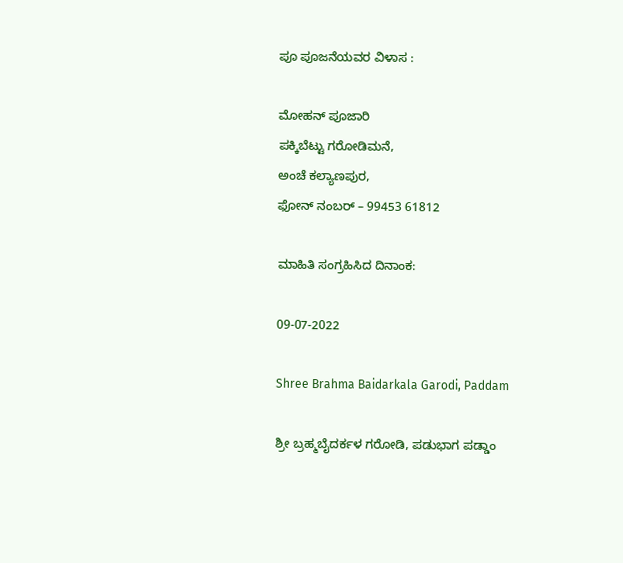ಪೂ ಪೂಜನೆಯವರ ವಿಳಾಸ :

ಮೋಹನ್ ಪೂಜಾರಿ
ಪಕ್ಕಿಬೆಟ್ಟು ಗರೋಡಿಮನೆ,
ಅಂಚೆ ಕಲ್ಯಾಣಪುರ,
ಫೋನ್ ನಂಬರ್ – 99453 61812

ಮಾಹಿತಿ ಸಂಗ್ರಹಿಸಿದ ದಿನಾಂಕ:

09-07-2022

Shree Brahma Baidarkala Garodi, Paddam

ಶ್ರೀ ಬ್ರಹ್ಮಬೈದರ್ಕಳ ಗರೋಡಿ, ಪಡುಭಾಗ ಪಡ್ಡಾಂ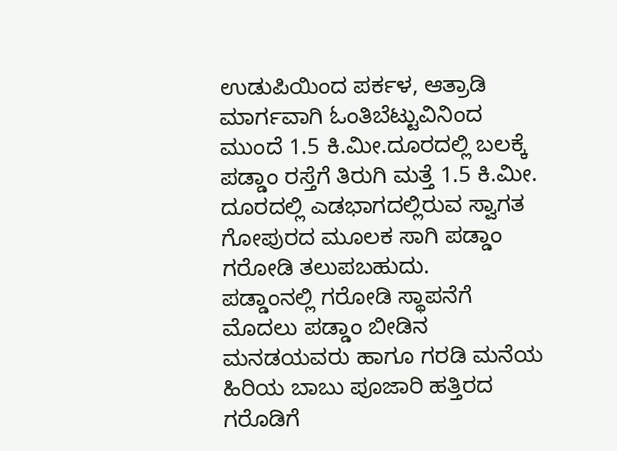ಉಡುಪಿಯಿಂದ ಪರ್ಕಳ, ಆತ್ರಾಡಿ ಮಾರ್ಗವಾಗಿ ಓಂತಿಬೆಟ್ಟುವಿನಿಂದ ಮುಂದೆ 1.5 ಕಿ.ಮೀ.ದೂರದಲ್ಲಿ ಬಲಕ್ಕೆ ಪಡ್ಡಾಂ ರಸ್ತೆಗೆ ತಿರುಗಿ ಮತ್ತೆ 1.5 ಕಿ.ಮೀ. ದೂರದಲ್ಲಿ ಎಡಭಾಗದಲ್ಲಿರುವ ಸ್ವಾಗತ ಗೋಪುರದ ಮೂಲಕ ಸಾಗಿ ಪಡ್ಡಾಂ ಗರೋಡಿ ತಲುಪಬಹುದು.
ಪಡ್ಡಾಂನಲ್ಲಿ ಗರೋಡಿ ಸ್ಥಾಪನೆಗೆ ಮೊದಲು ಪಡ್ಡಾಂ ಬೀಡಿನ ಮನಡಯವರು ಹಾಗೂ ಗರಡಿ ಮನೆಯ ಹಿರಿಯ ಬಾಬು ಪೂಜಾರಿ ಹತ್ತಿರದ ಗರೊಡಿಗೆ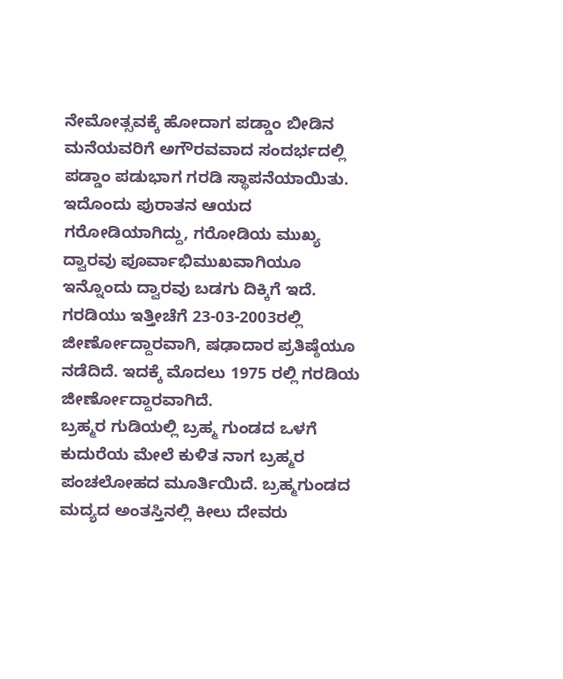ನೇಮೋತ್ಸವಕ್ಕೆ ಹೋದಾಗ ಪಡ್ಡಾಂ ಬೀಡಿನ ಮನೆಯವರಿಗೆ ಅಗೌರವವಾದ ಸಂದರ್ಭದಲ್ಲಿ ಪಡ್ಡಾಂ ಪಡುಭಾಗ ಗರಡಿ ಸ್ಥಾಪನೆಯಾಯಿತು.
ಇದೊಂದು ಪುರಾತನ ಆಯದ ಗರೋಡಿಯಾಗಿದ್ದು, ಗರೋಡಿಯ ಮುಖ್ಯ ದ್ವಾರವು ಪೂರ್ವಾಭಿಮುಖವಾಗಿಯೂ ಇನ್ನೊಂದು ದ್ವಾರವು ಬಡಗು ದಿಕ್ಕಿಗೆ ಇದೆ. ಗರಡಿಯು ಇತ್ತೀಚೆಗೆ 23-03-2003ರಲ್ಲಿ ಜೀರ್ಣೋದ್ದಾರವಾಗಿ, ಷಢಾದಾರ ಪ್ರತಿಷ್ಠೆಯೂ ನಡೆದಿದೆ. ಇದಕ್ಕೆ ಮೊದಲು 1975 ರಲ್ಲಿ ಗರಡಿಯ ಜೀರ್ಣೋದ್ದಾರವಾಗಿದೆ.
ಬ್ರಹ್ಮರ ಗುಡಿಯಲ್ಲಿ ಬ್ರಹ್ಮ ಗುಂಡದ ಒಳಗೆ ಕುದುರೆಯ ಮೇಲೆ ಕುಳಿತ ನಾಗ ಬ್ರಹ್ಮರ ಪಂಚಲೋಹದ ಮೂರ್ತಿಯಿದೆ. ಬ್ರಹ್ಮಗುಂಡದ ಮದ್ಯದ ಅಂತಸ್ತಿನಲ್ಲಿ ಕೀಲು ದೇವರು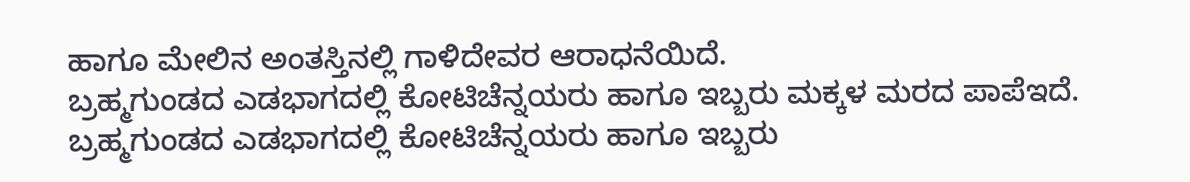ಹಾಗೂ ಮೇಲಿನ ಅಂತಸ್ತಿನಲ್ಲಿ ಗಾಳಿದೇವರ ಆರಾಧನೆಯಿದೆ.
ಬ್ರಹ್ಮಗುಂಡದ ಎಡಭಾಗದಲ್ಲಿ ಕೋಟಿಚೆನ್ನಯರು ಹಾಗೂ ಇಬ್ಬರು ಮಕ್ಕಳ ಮರದ ಪಾಪೆಇದೆ.
ಬ್ರಹ್ಮಗುಂಡದ ಎಡಭಾಗದಲ್ಲಿ ಕೋಟಿಚೆನ್ನಯರು ಹಾಗೂ ಇಬ್ಬರು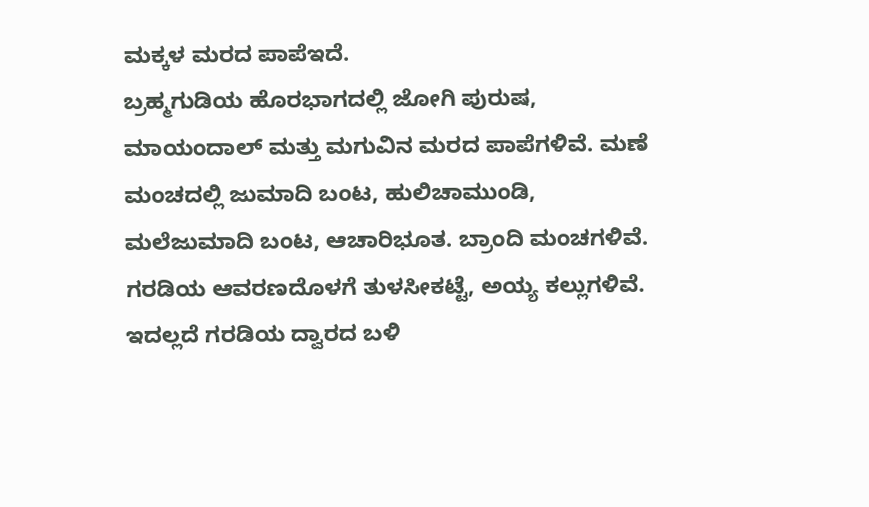ಮಕ್ಕಳ ಮರದ ಪಾಪೆಇದೆ.
ಬ್ರಹ್ಮಗುಡಿಯ ಹೊರಭಾಗದಲ್ಲಿ ಜೋಗಿ ಪುರುಷ, ಮಾಯಂದಾಲ್ ಮತ್ತು ಮಗುವಿನ ಮರದ ಪಾಪೆಗಳಿವೆ. ಮಣೆ ಮಂಚದಲ್ಲಿ ಜುಮಾದಿ ಬಂಟ, ಹುಲಿಚಾಮುಂಡಿ, ಮಲೆಜುಮಾದಿ ಬಂಟ, ಆಚಾರಿಭೂತ. ಬ್ರಾಂದಿ ಮಂಚಗಳಿವೆ.
ಗರಡಿಯ ಆವರಣದೊಳಗೆ ತುಳಸೀಕಟ್ಟೆ, ಅಯ್ಯ ಕಲ್ಲುಗಳಿವೆ. ಇದಲ್ಲದೆ ಗರಡಿಯ ದ್ವಾರದ ಬಳಿ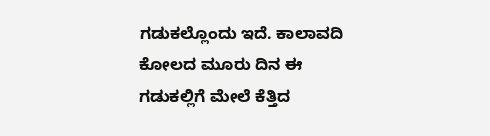ಗಡುಕಲ್ಲೊಂದು ಇದೆ. ಕಾಲಾವದಿ ಕೋಲದ ಮೂರು ದಿನ ಈ ಗಡುಕಲ್ಲಿಗೆ ಮೇಲೆ ಕೆತ್ತಿದ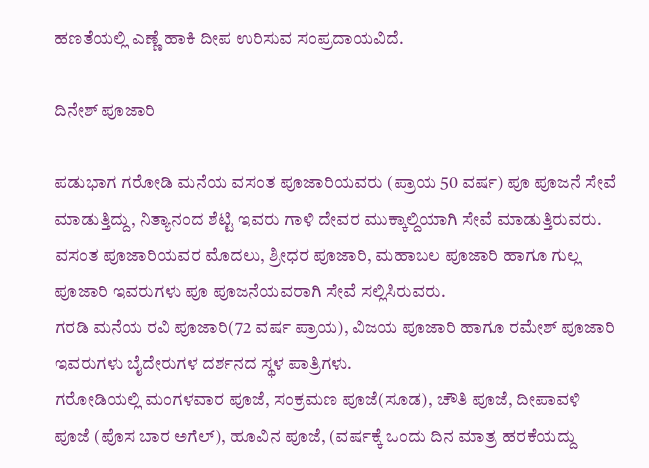ಹಣತೆಯಲ್ಲಿ ಎಣ್ಣೆ ಹಾಕಿ ದೀಪ ಉರಿಸುವ ಸಂಪ್ರದಾಯವಿದೆ.

ದಿನೇಶ್ ಪೂಜಾರಿ

ಪಡುಭಾಗ ಗರೋಡಿ ಮನೆಯ ವಸಂತ ಪೂಜಾರಿಯವರು (ಪ್ರಾಯ 50 ವರ್ಷ) ಪೂ ಪೂಜನೆ ಸೇವೆ ಮಾಡುತ್ತಿದ್ದು, ನಿತ್ಯಾನಂದ ಶೆಟ್ಟಿ ಇವರು ಗಾಳಿ ದೇವರ ಮುಕ್ಕಾಲ್ದಿಯಾಗಿ ಸೇವೆ ಮಾಡುತ್ತಿರುವರು. ವಸಂತ ಪೂಜಾರಿಯವರ ಮೊದಲು, ಶ್ರೀಧರ ಪೂಜಾರಿ, ಮಹಾಬಲ ಪೂಜಾರಿ ಹಾಗೂ ಗುಲ್ಲ ಪೂಜಾರಿ ಇವರುಗಳು ಪೂ ಪೂಜನೆಯವರಾಗಿ ಸೇವೆ ಸಲ್ಲಿಸಿರುವರು.
ಗರಡಿ ಮನೆಯ ರವಿ ಪೂಜಾರಿ(72 ವರ್ಷ ಪ್ರಾಯ), ವಿಜಯ ಪೂಜಾರಿ ಹಾಗೂ ರಮೇಶ್ ಪೂಜಾರಿ ಇವರುಗಳು ಬೈದೇರುಗಳ ದರ್ಶನದ ಸ್ಥಳ ಪಾತ್ರಿಗಳು.
ಗರೋಡಿಯಲ್ಲಿ ಮಂಗಳವಾರ ಪೂಜೆ, ಸಂಕ್ರಮಣ ಪೂಜೆ(ಸೂಡ), ಚೌತಿ ಪೂಜೆ, ದೀಪಾವಳಿ ಪೂಜೆ (ಪೊಸ ಬಾರ ಅಗೆಲ್), ಹೂವಿನ ಪೂಜೆ, (ವರ್ಷಕ್ಕೆ ಒಂದು ದಿನ ಮಾತ್ರ ಹರಕೆಯದ್ದು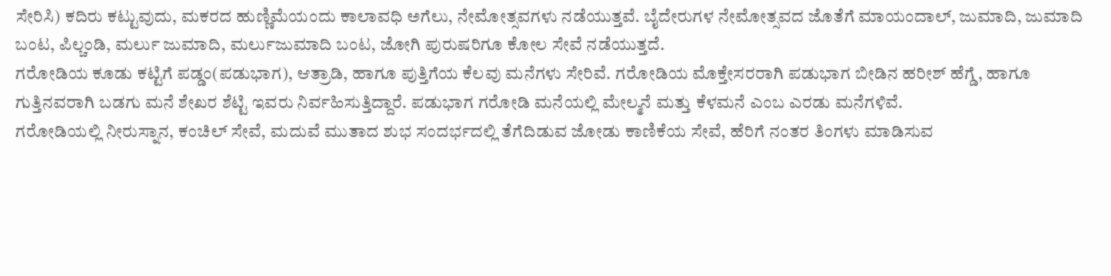ಸೇರಿಸಿ) ಕದಿರು ಕಟ್ಟುವುದು, ಮಕರದ ಹುಣ್ಣಿಮೆಯಂದು ಕಾಲಾವಧಿ ಅಗೆಲು, ನೇಮೋತ್ಸವಗಳು ನಡೆಯುತ್ತವೆ. ಬೈದೇರುಗಳ ನೇಮೋತ್ಸವದ ಜೊತೆಗೆ ಮಾಯಂದಾಲ್, ಜುಮಾದಿ, ಜುಮಾದಿ ಬಂಟ, ಪಿಲ್ಚಂಡಿ, ಮರ್ಲು ಜುಮಾದಿ, ಮರ್ಲುಜುಮಾದಿ ಬಂಟ, ಜೋಗಿ ಪುರುಷರಿಗೂ ಕೋಲ ಸೇವೆ ನಡೆಯುತ್ತದೆ.
ಗರೋಡಿಯ ಕೂಡು ಕಟ್ಟಿಗೆ ಪಡ್ಡಂ(ಪಡುಭಾಗ), ಆತ್ರಾಡಿ, ಹಾಗೂ ಪುತ್ತಿಗೆಯ ಕೆಲವು ಮನೆಗಳು ಸೇರಿವೆ. ಗರೋಡಿಯ ಮೊಕ್ತೇಸರರಾಗಿ ಪಡುಭಾಗ ಬೀಡಿನ ಹರೀಶ್ ಹೆಗ್ಡೆ, ಹಾಗೂ ಗುತ್ತಿನವರಾಗಿ ಬಡಗು ಮನೆ ಶೇಖರ ಶೆಟ್ಟಿ ಇವರು ನಿರ್ವಹಿಸುತ್ತಿದ್ದಾರೆ. ಪಡುಭಾಗ ಗರೋಡಿ ಮನೆಯಲ್ಲಿ ಮೇಲ್ಮನೆ ಮತ್ತು ಕೆಳಮನೆ ಎಂಬ ಎರಡು ಮನೆಗಳಿವೆ.
ಗರೋಡಿಯಲ್ಲಿ ನೀರುಸ್ನಾನ, ಕಂಚಿಲ್ ಸೇವೆ, ಮದುವೆ ಮುತಾದ ಶುಭ ಸಂದರ್ಭದಲ್ಲಿ ತೆಗೆದಿಡುವ ಜೋಡು ಕಾಣಿಕೆಯ ಸೇವೆ, ಹೆರಿಗೆ ನಂತರ ತಿಂಗಳು ಮಾಡಿಸುವ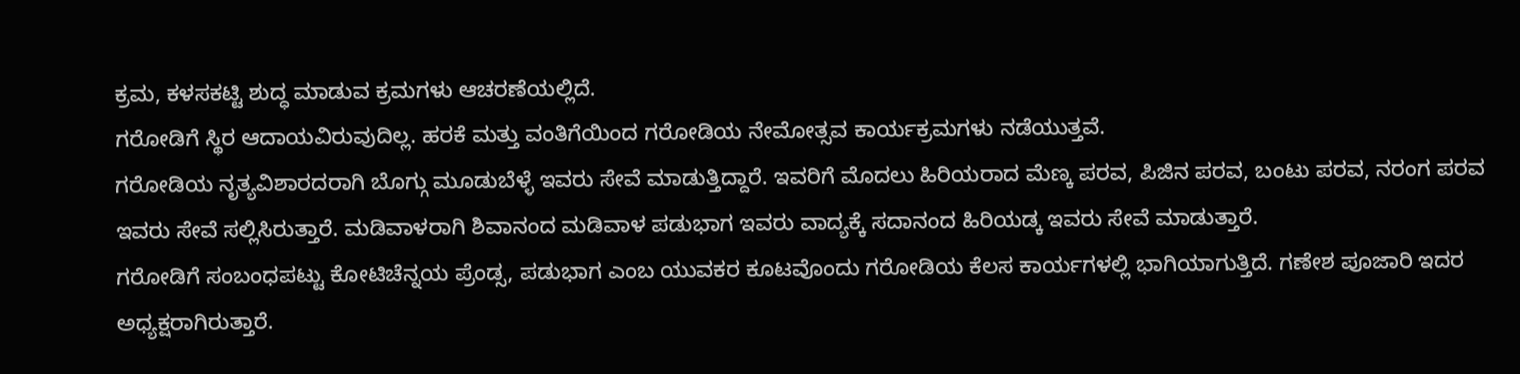ಕ್ರಮ, ಕಳಸಕಟ್ಟಿ ಶುದ್ಧ ಮಾಡುವ ಕ್ರಮಗಳು ಆಚರಣೆಯಲ್ಲಿದೆ.
ಗರೋಡಿಗೆ ಸ್ಥಿರ ಆದಾಯವಿರುವುದಿಲ್ಲ. ಹರಕೆ ಮತ್ತು ವಂತಿಗೆಯಿಂದ ಗರೋಡಿಯ ನೇಮೋತ್ಸವ ಕಾರ್ಯಕ್ರಮಗಳು ನಡೆಯುತ್ತವೆ.
ಗರೋಡಿಯ ನೃತ್ಯವಿಶಾರದರಾಗಿ ಬೊಗ್ಗು ಮೂಡುಬೆಳ್ಳೆ ಇವರು ಸೇವೆ ಮಾಡುತ್ತಿದ್ದಾರೆ. ಇವರಿಗೆ ಮೊದಲು ಹಿರಿಯರಾದ ಮೆಣ್ಕ ಪರವ, ಪಿಜಿನ ಪರವ, ಬಂಟು ಪರವ, ನರಂಗ ಪರವ ಇವರು ಸೇವೆ ಸಲ್ಲಿಸಿರುತ್ತಾರೆ. ಮಡಿವಾಳರಾಗಿ ಶಿವಾನಂದ ಮಡಿವಾಳ ಪಡುಭಾಗ ಇವರು ವಾದ್ಯಕ್ಕೆ ಸದಾನಂದ ಹಿರಿಯಡ್ಕ ಇವರು ಸೇವೆ ಮಾಡುತ್ತಾರೆ.
ಗರೋಡಿಗೆ ಸಂಬಂಧಪಟ್ಟು ಕೋಟಿಚೆನ್ನಯ ಪ್ರೆಂಡ್ಸ, ಪಡುಭಾಗ ಎಂಬ ಯುವಕರ ಕೂಟವೊಂದು ಗರೋಡಿಯ ಕೆಲಸ ಕಾರ್ಯಗಳಲ್ಲಿ ಭಾಗಿಯಾಗುತ್ತಿದೆ. ಗಣೇಶ ಪೂಜಾರಿ ಇದರ ಅಧ್ಯಕ್ಷರಾಗಿರುತ್ತಾರೆ.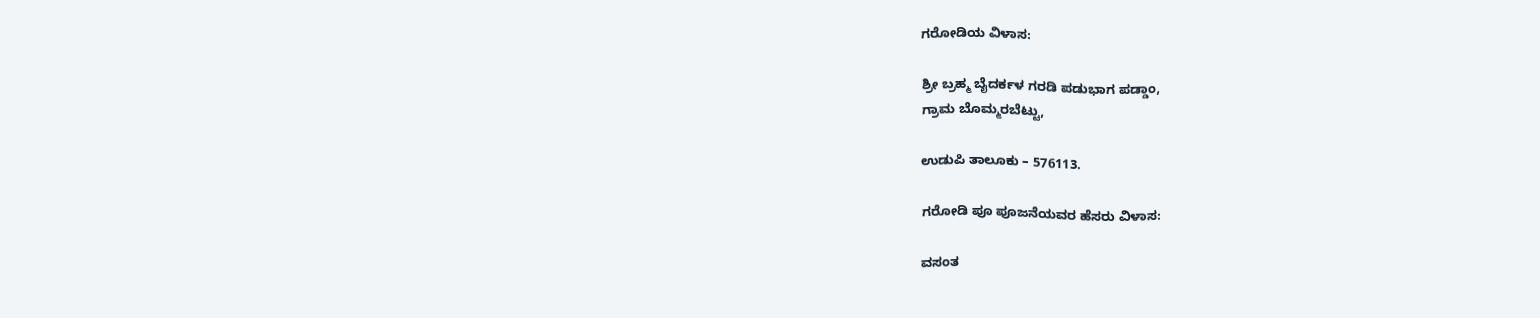ಗರೋಡಿಯ ವಿಳಾಸ:

ಶ್ರೀ ಬ್ರಹ್ಮ ಬೈದರ್ಕಳ ಗರಡಿ ಪಡುಭಾಗ ಪಡ್ಡಾಂ,
ಗ್ರಾಮ ಬೊಮ್ಮರಬೆಟ್ಟು,

ಉಡುಪಿ ತಾಲೂಕು – 576113.

ಗರೋಡಿ ಪೂ ಪೂಜನೆಯವರ ಹೆಸರು ವಿಳಾಸ:

ವಸಂತ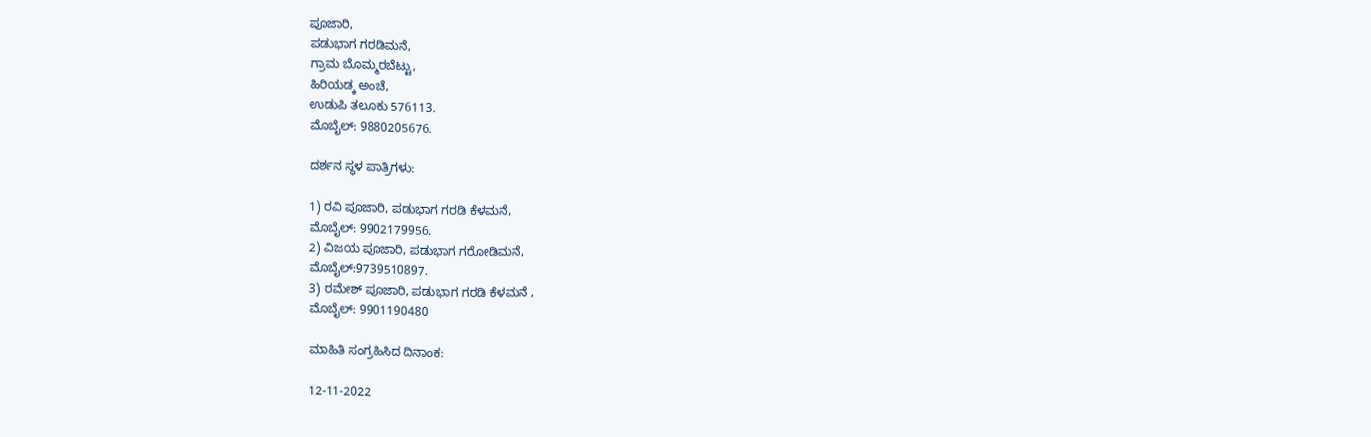ಪೂಜಾರಿ,
ಪಡುಭಾಗ ಗರಡಿಮನೆ,
ಗ್ರಾಮ ಬೊಮ್ಮರಬೆಟ್ಟು,
ಹಿರಿಯಡ್ಕ ಅಂಚೆ,
ಉಡುಪಿ ತಲೂಕು 576113.
ಮೊಬೈಲ್: 9880205676.

ದರ್ಶನ ಸ್ಥಳ ಪಾತ್ರಿಗಳು:

1) ರವಿ ಪೂಜಾರಿ, ಪಡುಭಾಗ ಗರಡಿ ಕೆಳಮನೆ,
ಮೊಬೈಲ್: 9902179956.
2) ವಿಜಯ ಪೂಜಾರಿ, ಪಡುಭಾಗ ಗರೋಡಿಮನೆ,
ಮೊಬೈಲ್:9739510897.
3) ರಮೇಶ್ ಪೂಜಾರಿ, ಪಡುಭಾಗ ಗರಡಿ ಕೆಳಮನೆ ,
ಮೊಬೈಲ್: 9901190480

ಮಾಹಿತಿ ಸಂಗ್ರಹಿಸಿದ ದಿನಾಂಕ:

12-11-2022